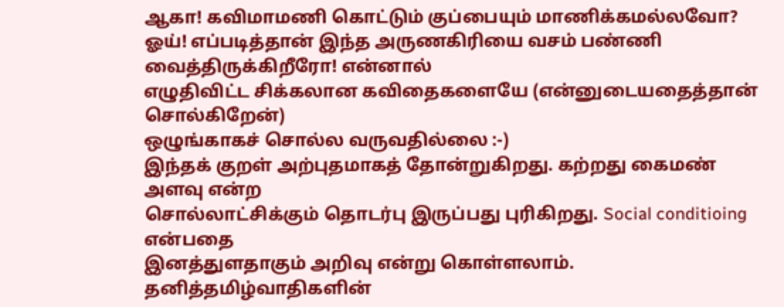ஆகா! கவிமாமணி கொட்டும் குப்பையும் மாணிக்கமல்லவோ?
ஓய்! எப்படித்தான் இந்த அருணகிரியை வசம் பண்ணி வைத்திருக்கிறீரோ! என்னால்
எழுதிவிட்ட சிக்கலான கவிதைகளையே (என்னுடையதைத்தான் சொல்கிறேன்)
ஒழுங்காகச் சொல்ல வருவதில்லை :-)
இந்தக் குறள் அற்புதமாகத் தோன்றுகிறது. கற்றது கைமண் அளவு என்ற
சொல்லாட்சிக்கும் தொடர்பு இருப்பது புரிகிறது. Social conditioing என்பதை
இனத்துளதாகும் அறிவு என்று கொள்ளலாம். தனித்தமிழ்வாதிகளின்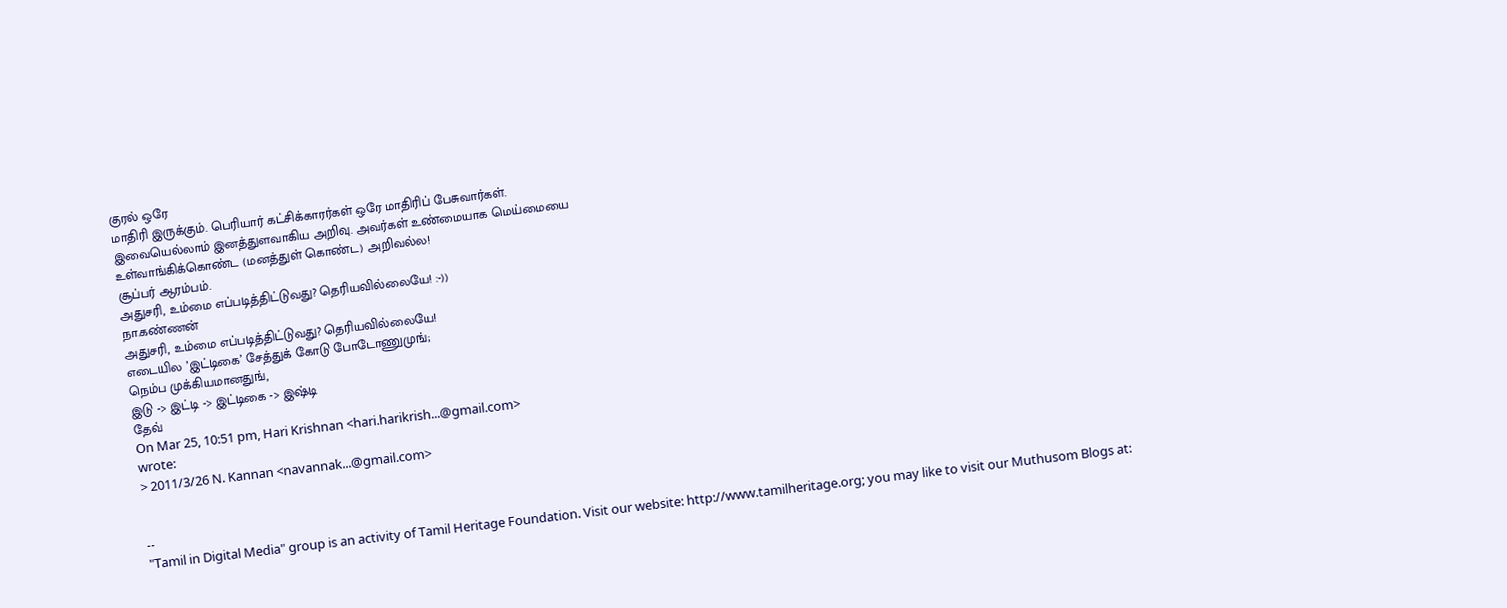குரல் ஒரே
மாதிரி இருக்கும். பெரியார் கட்சிக்காரர்கள் ஒரே மாதிரிப் பேசுவார்கள்.
இவையெல்லாம் இனத்துளவாகிய அறிவு. அவர்கள் உண்மையாக மெய்மையை
உள்வாங்கிக்கொண்ட (மனத்துள் கொண்ட) அறிவல்ல!
சூப்பர் ஆரம்பம்.
அதுசரி, உம்மை எப்படித்திட்டுவது? தெரியவில்லையே! :-))
நா.கண்ணன்
அதுசரி, உம்மை எப்படித்திட்டுவது? தெரியவில்லையே!
எடையில ’இட்டிகை’ சேத்துக் கோடு போடோணுமுங்;
நெம்ப முக்கியமானதுங்,
இடு -> இட்டி -> இட்டிகை -> இஷ்டி
தேவ்
On Mar 25, 10:51 pm, Hari Krishnan <hari.harikrish...@gmail.com>
wrote:
> 2011/3/26 N. Kannan <navannak...@gmail.com>


--
"Tamil in Digital Media" group is an activity of Tamil Heritage Foundation. Visit our website: http://www.tamilheritage.org; you may like to visit our Muthusom Blogs at: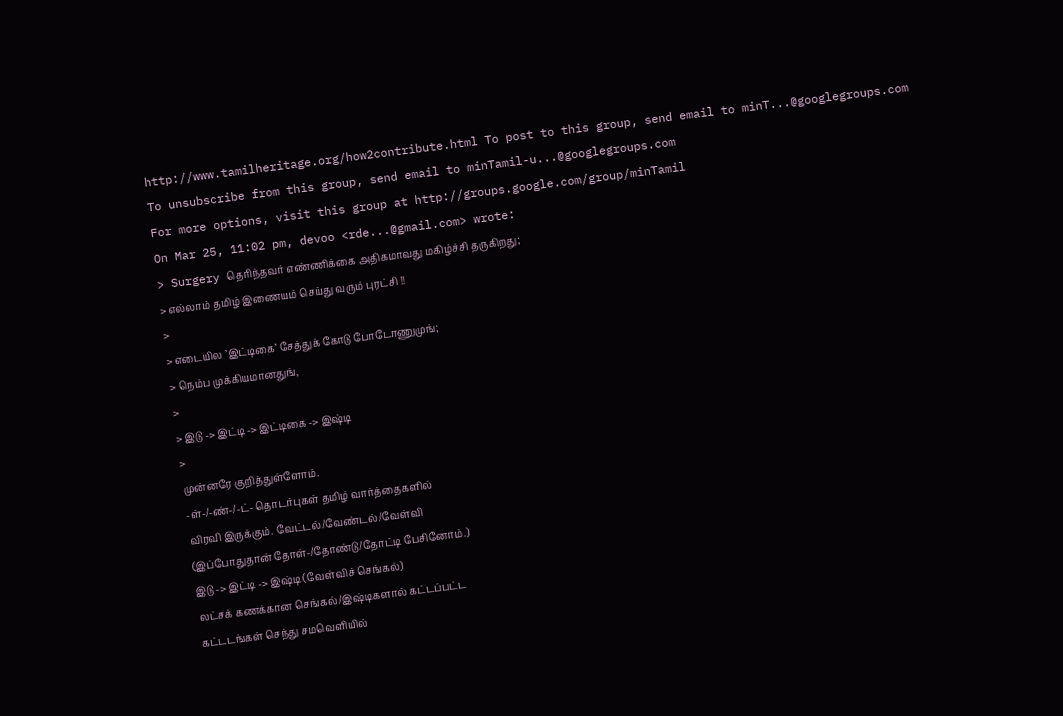http://www.tamilheritage.org/how2contribute.html To post to this group, send email to minT...@googlegroups.com
To unsubscribe from this group, send email to minTamil-u...@googlegroups.com
For more options, visit this group at http://groups.google.com/group/minTamil
On Mar 25, 11:02 pm, devoo <rde...@gmail.com> wrote:
> Surgery தெரிந்தவர் எண்ணிக்கை அதிகமாவது மகிழ்ச்சி தருகிறது;
> எல்லாம் தமிழ் இணையம் செய்து வரும் புரட்சி !!
>
> எடையில ’இட்டிகை’ சேத்துக் கோடு போடோணுமுங்;
> நெம்ப முக்கியமானதுங்,
>
> இடு -> இட்டி -> இட்டிகை -> இஷ்டி
>
முன்னரே குறித்துள்ளோம்.
-ள்-/-ண்-/-ட்- தொடர்புகள் தமிழ் வார்த்தைகளில்
விரவி இருக்கும். வேட்டல்/வேண்டல்/வேள்வி
(இப்போதுதான் தோள்-/தோண்டு/தோட்டி பேசினோம்.)
இடு -> இட்டி -> இஷ்டி (வேள்விச் செங்கல்)
லட்சக் கணக்கான செங்கல்/இஷ்டிகளால் கட்டப்பட்ட
கட்டடங்கள் செந்து சமவெளியில்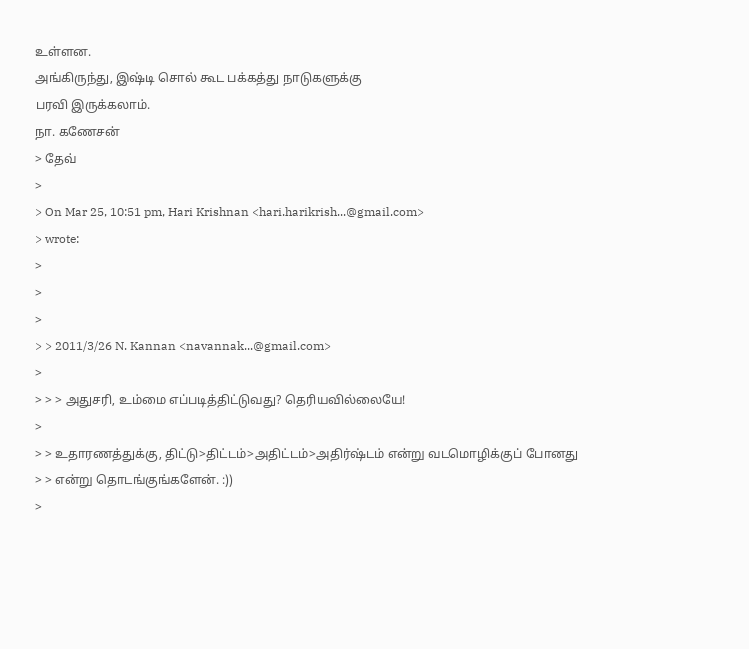உள்ளன.
அங்கிருந்து, இஷ்டி சொல் கூட பக்கத்து நாடுகளுக்கு
பரவி இருக்கலாம்.
நா. கணேசன்
> தேவ்
>
> On Mar 25, 10:51 pm, Hari Krishnan <hari.harikrish...@gmail.com>
> wrote:
>
>
>
> > 2011/3/26 N. Kannan <navannak...@gmail.com>
>
> > > அதுசரி, உம்மை எப்படித்திட்டுவது? தெரியவில்லையே!
>
> > உதாரணத்துக்கு, திட்டு>திட்டம்>அதிட்டம்>அதிர்ஷ்டம் என்று வடமொழிக்குப் போனது
> > என்று தொடங்குங்களேன். :))
>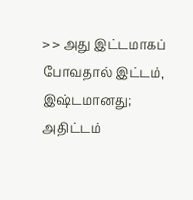> > அது இட்டமாகப் போவதால் இட்டம், இஷ்டமானது; அதிட்டம்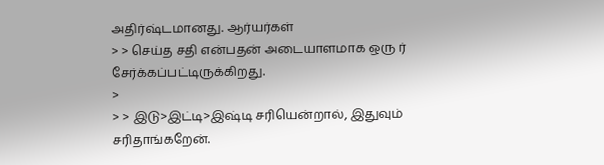அதிர்ஷ்டமானது. ஆர்யர்கள்
> > செய்த சதி என்பதன் அடையாளமாக ஒரு ர் சேர்க்கப்பட்டிருக்கிறது.
>
> > இடு>இட்டி>இஷ்டி சரியென்றால், இதுவும் சரிதாங்கறேன்.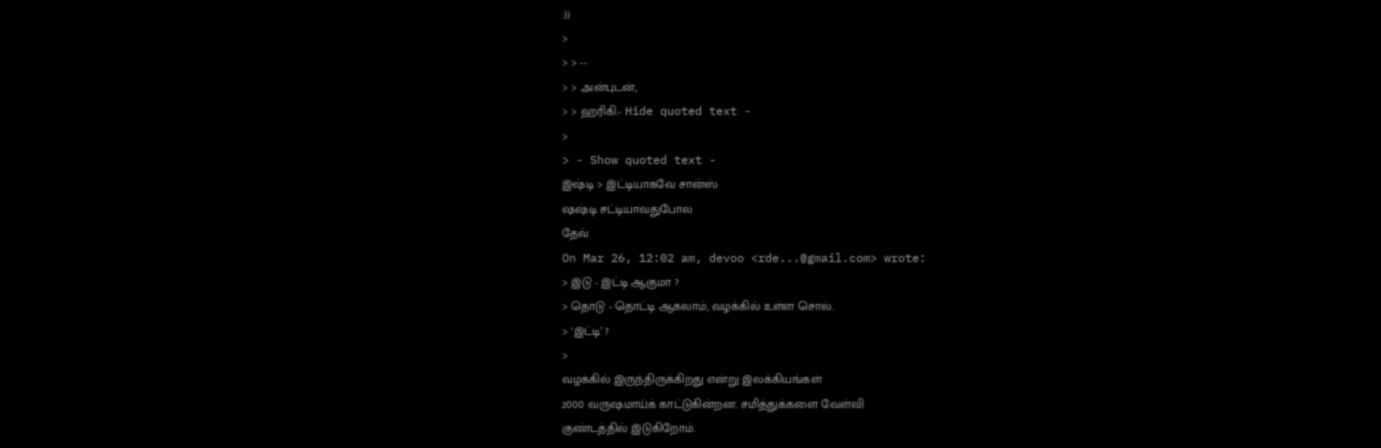:))
>
> > --
> > அன்புடன்,
> > ஹரிகி.- Hide quoted text -
>
> - Show quoted text -
இஷ்டி > இட்டியாகவே சான்ஸ்
ஷஷ்டி சட்டியாவதுபோல
தேவ்
On Mar 26, 12:02 am, devoo <rde...@gmail.com> wrote:
> இடு - இட்டி ஆகுமா ?
> தொடு - தொட்டி ஆகலாம், வழக்கில் உள்ள சொல்.
> ‘இட்டி’ ?
>
வழக்கில் இருந்திருக்கிறது என்று இலக்கியங்கள்
2000 வருஷமாய்க் காட்டுகின்றன. சமித்துக்களை வேள்வி
குண்டத்தில் இடுகிறோம்.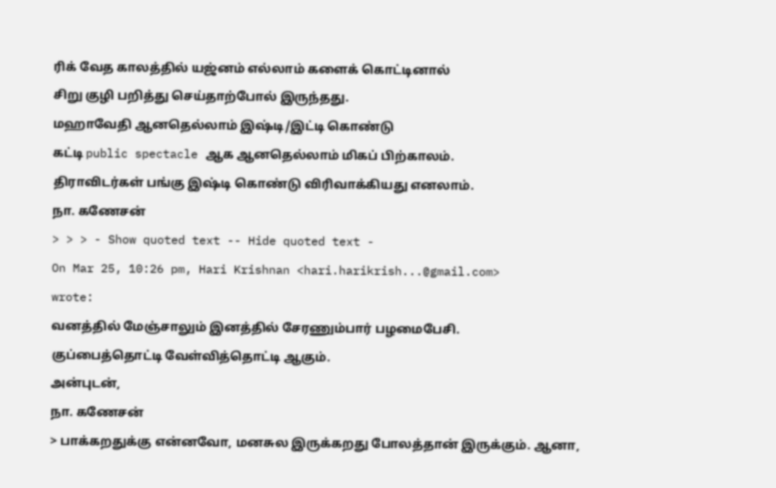ரிக் வேத காலத்தில் யஜ்னம் எல்லாம் களைக் கொட்டினால்
சிறு குழி பறித்து செய்தாற்போல் இருந்தது.
மஹாவேதி ஆனதெல்லாம் இஷ்டி/இட்டி கொண்டு
கட்டி public spectacle ஆக ஆனதெல்லாம் மிகப் பிற்காலம்.
திராவிடர்கள் பங்கு இஷ்டி கொண்டு விரிவாக்கியது எனலாம்.
நா. கணேசன்
> > > - Show quoted text -- Hide quoted text -
On Mar 25, 10:26 pm, Hari Krishnan <hari.harikrish...@gmail.com>
wrote:
வனத்தில் மேஞ்சாலும் இனத்தில் சேரணும்பார் பழமைபேசி.
குப்பைத்தொட்டி வேள்வித்தொட்டி ஆகும்.
அன்புடன்,
நா. கணேசன்
> பாக்கறதுக்கு என்னவோ, மனசுல இருக்கறது போலத்தான் இருக்கும். ஆனா,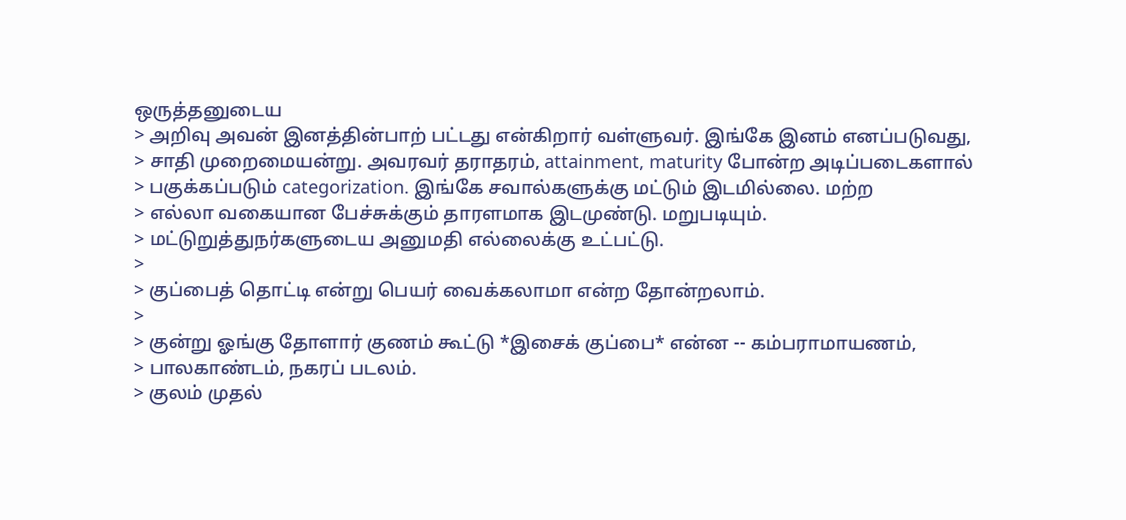ஒருத்தனுடைய
> அறிவு அவன் இனத்தின்பாற் பட்டது என்கிறார் வள்ளுவர். இங்கே இனம் எனப்படுவது,
> சாதி முறைமையன்று. அவரவர் தராதரம், attainment, maturity போன்ற அடிப்படைகளால்
> பகுக்கப்படும் categorization. இங்கே சவால்களுக்கு மட்டும் இடமில்லை. மற்ற
> எல்லா வகையான பேச்சுக்கும் தாரளமாக இடமுண்டு. மறுபடியும்.
> மட்டுறுத்துநர்களுடைய அனுமதி எல்லைக்கு உட்பட்டு.
>
> குப்பைத் தொட்டி என்று பெயர் வைக்கலாமா என்ற தோன்றலாம்.
>
> குன்று ஓங்கு தோளார் குணம் கூட்டு *இசைக் குப்பை* என்ன -- கம்பராமாயணம்,
> பாலகாண்டம், நகரப் படலம்.
> குலம் முதல்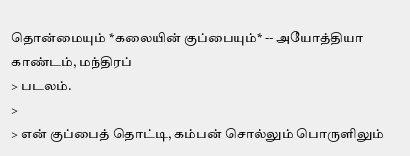தொன்மையும் *கலையின் குப்பையும்* -- அயோத்தியா காண்டம், மந்திரப்
> படலம்.
>
> என் குப்பைத் தொட்டி, கம்பன் சொல்லும் பொருளிலும்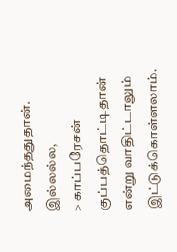அமைந்ததுதான். இல்லல்ல,
> காப்பரேசன் குப்பத்தொட்டிதான் என்று வாதிட்டாலும் இட்டுக்கொள்ளலாம்.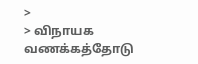>
> விநாயக வணக்கத்தோடு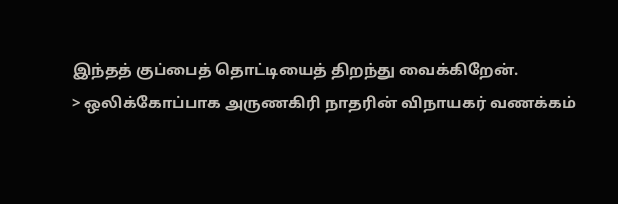இந்தத் குப்பைத் தொட்டியைத் திறந்து வைக்கிறேன்.
> ஒலிக்கோப்பாக அருணகிரி நாதரின் விநாயகர் வணக்கம்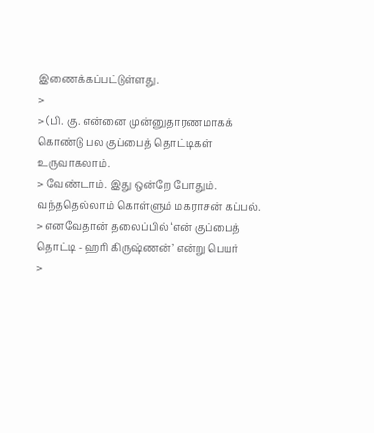இணைக்கப்பட்டுள்ளது.
>
> (பி. கு. என்னை முன்னுதாரணமாகக் கொண்டு பல குப்பைத் தொட்டிகள் உருவாகலாம்.
> வேண்டாம். இது ஒன்றே போதும். வந்ததெல்லாம் கொள்ளும் மகராசன் கப்பல்.
> எனவேதான் தலைப்பில் ‘என் குப்பைத் தொட்டி - ஹரி கிருஷ்ணன்’ என்று பெயர்
>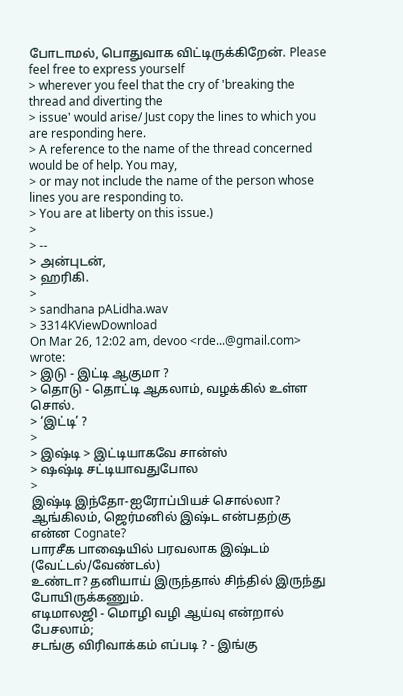போடாமல், பொதுவாக விட்டிருக்கிறேன். Please feel free to express yourself
> wherever you feel that the cry of 'breaking the thread and diverting the
> issue' would arise/ Just copy the lines to which you are responding here.
> A reference to the name of the thread concerned would be of help. You may,
> or may not include the name of the person whose lines you are responding to.
> You are at liberty on this issue.)
>
> --
> அன்புடன்,
> ஹரிகி.
>
> sandhana pALidha.wav
> 3314KViewDownload
On Mar 26, 12:02 am, devoo <rde...@gmail.com> wrote:
> இடு - இட்டி ஆகுமா ?
> தொடு - தொட்டி ஆகலாம், வழக்கில் உள்ள சொல்.
> ‘இட்டி’ ?
>
> இஷ்டி > இட்டியாகவே சான்ஸ்
> ஷஷ்டி சட்டியாவதுபோல
>
இஷ்டி இந்தோ-ஐரோப்பியச் சொல்லா?
ஆங்கிலம், ஜெர்மனில் இஷ்ட என்பதற்கு என்ன Cognate?
பாரசீக பாஷையில் பரவலாக இஷ்டம் (வேட்டல்/வேண்டல்)
உண்டா? தனியாய் இருந்தால் சிந்தில் இருந்து போயிருக்கணும்.
எடிமாலஜி - மொழி வழி ஆய்வு என்றால் பேசலாம்;
சடங்கு விரிவாக்கம் எப்படி ? - இங்கு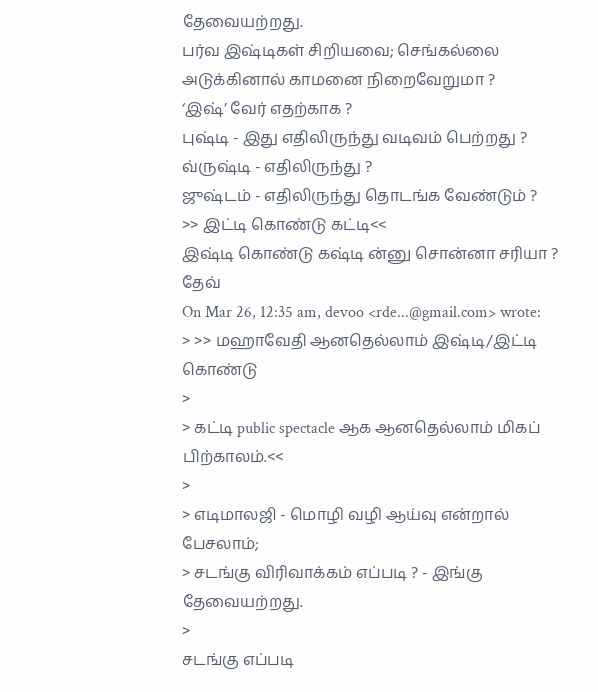தேவையற்றது.
பர்வ இஷ்டிகள் சிறியவை; செங்கல்லை அடுக்கினால் காமனை நிறைவேறுமா ?
‘இஷ்’ வேர் எதற்காக ?
புஷ்டி - இது எதிலிருந்து வடிவம் பெற்றது ?
வ்ருஷ்டி - எதிலிருந்து ?
ஜுஷ்டம் - எதிலிருந்து தொடங்க வேண்டும் ?
>> இட்டி கொண்டு கட்டி<<
இஷ்டி கொண்டு கஷ்டி ன்னு சொன்னா சரியா ?
தேவ்
On Mar 26, 12:35 am, devoo <rde...@gmail.com> wrote:
> >> மஹாவேதி ஆனதெல்லாம் இஷ்டி/இட்டி கொண்டு
>
> கட்டி public spectacle ஆக ஆனதெல்லாம் மிகப் பிற்காலம்.<<
>
> எடிமாலஜி - மொழி வழி ஆய்வு என்றால் பேசலாம்;
> சடங்கு விரிவாக்கம் எப்படி ? - இங்கு தேவையற்றது.
>
சடங்கு எப்படி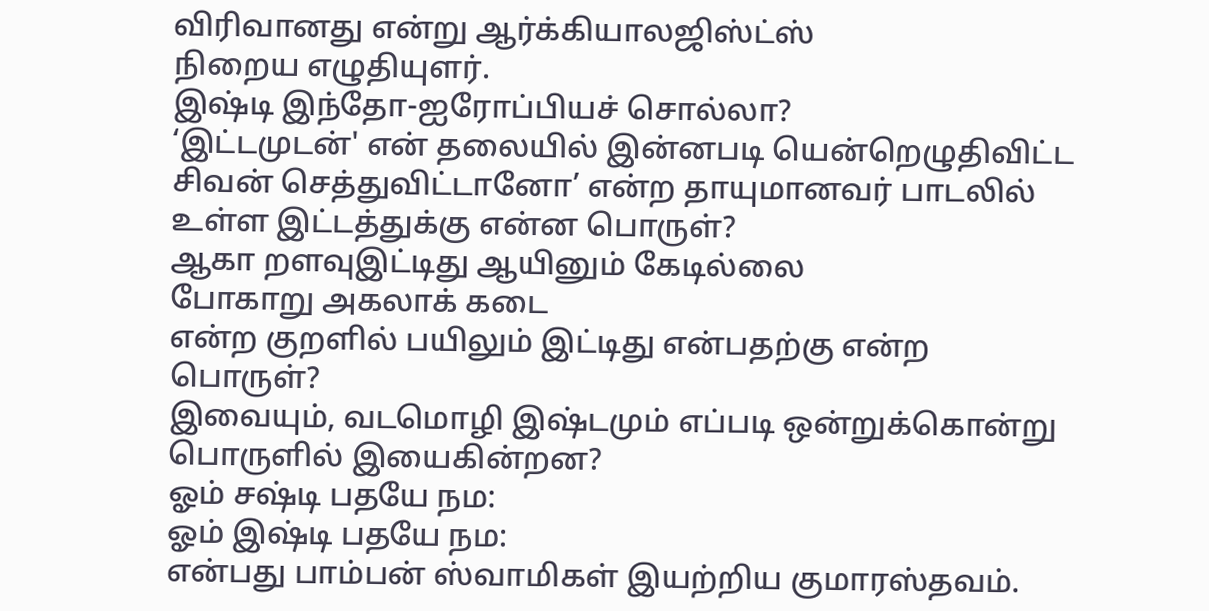விரிவானது என்று ஆர்க்கியாலஜிஸ்ட்ஸ்
நிறைய எழுதியுளர்.
இஷ்டி இந்தோ-ஐரோப்பியச் சொல்லா?
‘இட்டமுடன்' என் தலையில் இன்னபடி யென்றெழுதிவிட்ட சிவன் செத்துவிட்டானோ’ என்ற தாயுமானவர் பாடலில் உள்ள இட்டத்துக்கு என்ன பொருள்?
ஆகா றளவுஇட்டிது ஆயினும் கேடில்லை
போகாறு அகலாக் கடை
என்ற குறளில் பயிலும் இட்டிது என்பதற்கு என்ற பொருள்?
இவையும், வடமொழி இஷ்டமும் எப்படி ஒன்றுக்கொன்று பொருளில் இயைகின்றன?
ஓம் சஷ்டி பதயே நம:
ஓம் இஷ்டி பதயே நம:
என்பது பாம்பன் ஸ்வாமிகள் இயற்றிய குமாரஸ்தவம்.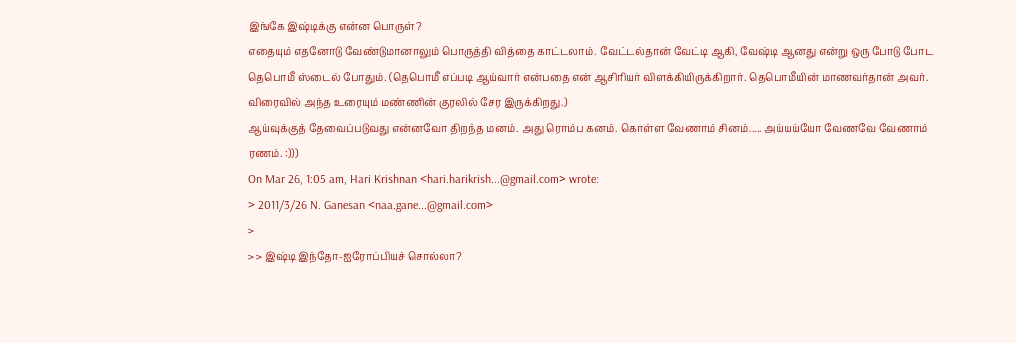இங்கே இஷ்டிக்கு என்ன பொருள்?
எதையும் எதனோடு வேண்டுமானாலும் பொருத்தி வித்தை காட்டலாம். வேட்டல்தான் வேட்டி ஆகி, வேஷ்டி ஆனது என்று ஒரு போடு போட தெபொமீ ஸ்டைல் போதும். (தெபொமீ எப்படி ஆய்வார் என்பதை என் ஆசிரியர் விளக்கியிருக்கிறார். தெபொமீயின் மாணவர்தான் அவர். விரைவில் அந்த உரையும் மண்ணின் குரலில் சேர இருக்கிறது.)
ஆய்வுக்குத் தேவைப்படுவது என்னவோ திறந்த மனம். அது ரொம்ப கனம். கொள்ள வேணாம் சினம்..... அய்யய்யோ வேணவே வேணாம் ரணம். :)))
On Mar 26, 1:05 am, Hari Krishnan <hari.harikrish...@gmail.com> wrote:
> 2011/3/26 N. Ganesan <naa.gane...@gmail.com>
>
> > இஷ்டி இந்தோ-ஐரோப்பியச் சொல்லா?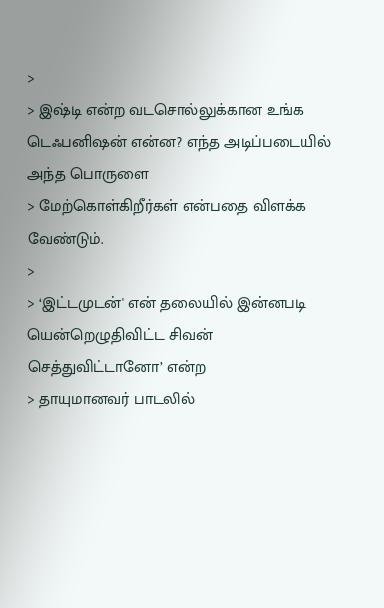>
> இஷ்டி என்ற வடசொல்லுக்கான உங்க டெஃபனிஷன் என்ன? எந்த அடிப்படையில் அந்த பொருளை
> மேற்கொள்கிறீர்கள் என்பதை விளக்க வேண்டும்.
>
> ‘இட்டமுடன்' என் தலையில் இன்னபடி யென்றெழுதிவிட்ட சிவன் செத்துவிட்டானோ’ என்ற
> தாயுமானவர் பாடலில்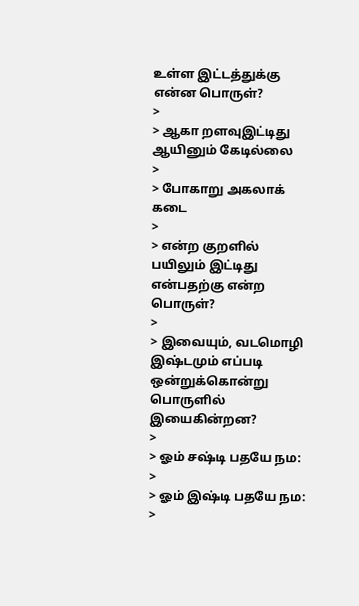உள்ள இட்டத்துக்கு என்ன பொருள்?
>
> ஆகா றளவுஇட்டிது ஆயினும் கேடில்லை
>
> போகாறு அகலாக் கடை
>
> என்ற குறளில் பயிலும் இட்டிது என்பதற்கு என்ற பொருள்?
>
> இவையும், வடமொழி இஷ்டமும் எப்படி ஒன்றுக்கொன்று பொருளில் இயைகின்றன?
>
> ஓம் சஷ்டி பதயே நம:
>
> ஓம் இஷ்டி பதயே நம:
>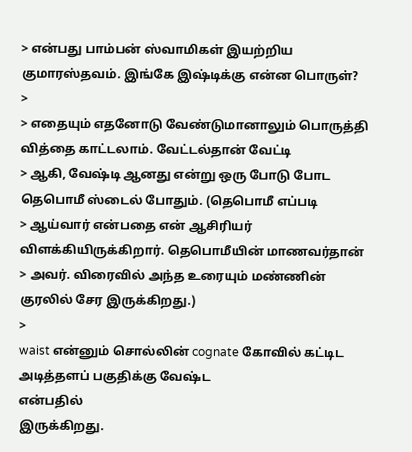> என்பது பாம்பன் ஸ்வாமிகள் இயற்றிய குமாரஸ்தவம். இங்கே இஷ்டிக்கு என்ன பொருள்?
>
> எதையும் எதனோடு வேண்டுமானாலும் பொருத்தி வித்தை காட்டலாம். வேட்டல்தான் வேட்டி
> ஆகி, வேஷ்டி ஆனது என்று ஒரு போடு போட தெபொமீ ஸ்டைல் போதும். (தெபொமீ எப்படி
> ஆய்வார் என்பதை என் ஆசிரியர் விளக்கியிருக்கிறார். தெபொமீயின் மாணவர்தான்
> அவர். விரைவில் அந்த உரையும் மண்ணின் குரலில் சேர இருக்கிறது.)
>
waist என்னும் சொல்லின் cognate கோவில் கட்டிட அடித்தளப் பகுதிக்கு வேஷ்ட
என்பதில்
இருக்கிறது.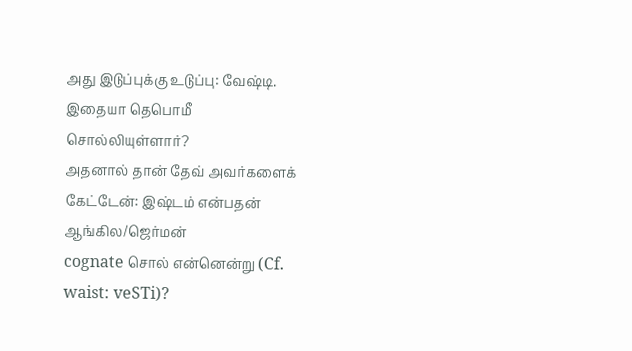அது இடுப்புக்கு உடுப்பு: வேஷ்டி. இதையா தெபொமீ
சொல்லியுள்ளார்?
அதனால் தான் தேவ் அவர்களைக் கேட்டேன்: இஷ்டம் என்பதன் ஆங்கில/ஜெர்மன்
cognate சொல் என்னென்று (Cf. waist: veSTi)?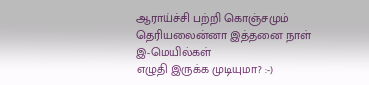ஆராய்ச்சி பற்றி கொஞ்சமும் தெரியலைன்னா இத்தனை நாள் இ-மெயில்கள்
எழுதி இருக்க முடியுமா? :-)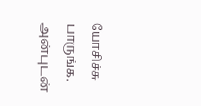யோசிச்சு பாருங்க.
அன்புடன்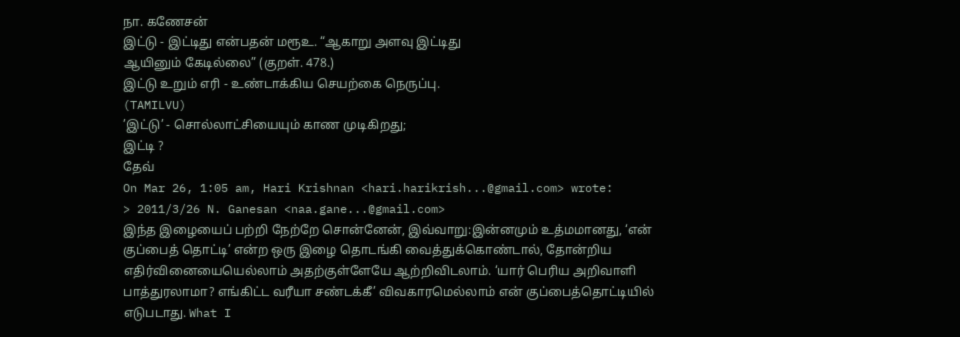நா. கணேசன்
இட்டு - இட்டிது என்பதன் மரூஉ. “ஆகாறு அளவு இட்டிது
ஆயினும் கேடில்லை” (குறள். 478.)
இட்டு உறும் எரி - உண்டாக்கிய செயற்கை நெருப்பு.
(TAMILVU)
’இட்டு’ - சொல்லாட்சியையும் காண முடிகிறது;
இட்டி ?
தேவ்
On Mar 26, 1:05 am, Hari Krishnan <hari.harikrish...@gmail.com> wrote:
> 2011/3/26 N. Ganesan <naa.gane...@gmail.com>
இந்த இழையைப் பற்றி நேற்றே சொன்னேன், இவ்வாறு:இன்னமும் உத்மமானது, ‘என் குப்பைத் தொட்டி’ என்ற ஒரு இழை தொடங்கி வைத்துக்கொண்டால், தோன்றிய எதிர்வினையையெல்லாம் அதற்குள்ளேயே ஆற்றிவிடலாம். ‘யார் பெரிய அறிவாளி பாத்துரலாமா? எங்கிட்ட வரீயா சண்டக்கீ’ விவகாரமெல்லாம் என் குப்பைத்தொட்டியில் எடுபடாது. What I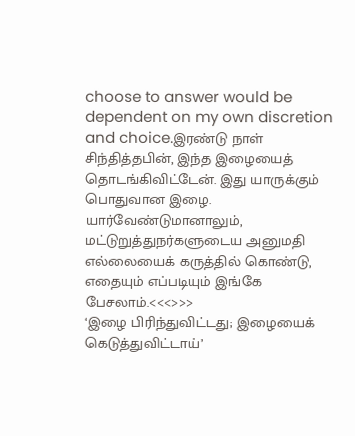choose to answer would be dependent on my own discretion and choice.இரண்டு நாள் சிந்தித்தபின், இந்த இழையைத் தொடங்கிவிட்டேன். இது யாருக்கும் பொதுவான இழை. யார்வேண்டுமானாலும், மட்டுறுத்துநர்களுடைய அனுமதி எல்லையைக் கருத்தில் கொண்டு, எதையும் எப்படியும் இங்கே பேசலாம்.<<<>>>
‘இழை பிரிந்துவிட்டது; இழையைக் கெடுத்துவிட்டாய்’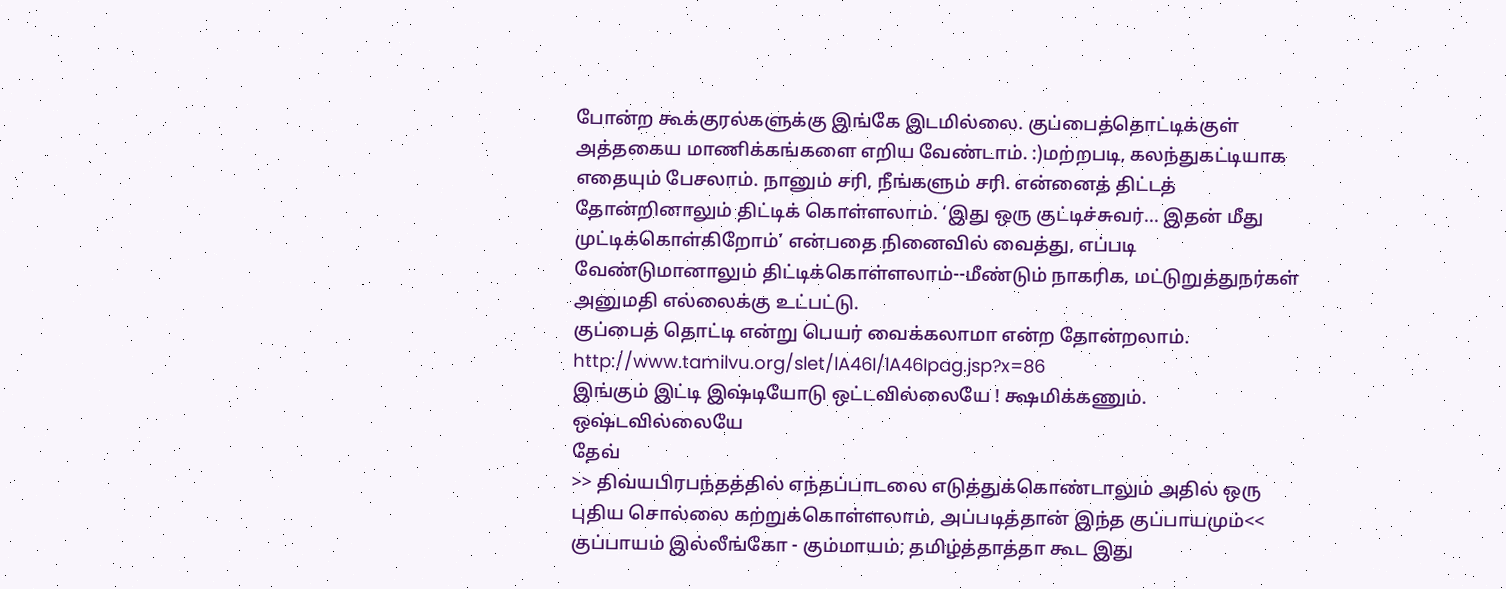போன்ற கூக்குரல்களுக்கு இங்கே இடமில்லை. குப்பைத்தொட்டிக்குள் அத்தகைய மாணிக்கங்களை எறிய வேண்டாம். :)மற்றபடி, கலந்துகட்டியாக எதையும் பேசலாம். நானும் சரி, நீங்களும் சரி. என்னைத் திட்டத் தோன்றினாலும் திட்டிக் கொள்ளலாம். ‘இது ஒரு குட்டிச்சுவர்... இதன் மீது முட்டிக்கொள்கிறோம்’ என்பதை நினைவில் வைத்து, எப்படி வேண்டுமானாலும் திட்டிக்கொள்ளலாம்--மீண்டும் நாகரிக, மட்டுறுத்துநர்கள் அனுமதி எல்லைக்கு உட்பட்டு.
குப்பைத் தொட்டி என்று பெயர் வைக்கலாமா என்ற தோன்றலாம்.
http://www.tamilvu.org/slet/lA46I/lA46Ipag.jsp?x=86
இங்கும் இட்டி இஷ்டியோடு ஒட்டவில்லையே ! க்ஷமிக்கணும்.
ஒஷ்டவில்லையே
தேவ்
>> திவ்யபிரபந்தத்தில் எந்தப்பாடலை எடுத்துக்கொண்டாலும் அதில் ஒரு புதிய சொல்லை கற்றுக்கொள்ளலாம், அப்படித்தான் இந்த குப்பாயமும்<<
குப்பாயம் இல்லீங்கோ - கும்மாயம்; தமிழ்த்தாத்தா கூட இது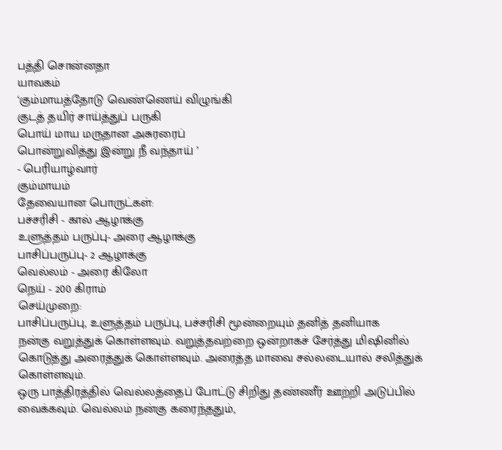பத்தி சொன்னதா
யாவகம்
‘கும்மாயத்தோடு வெண்ணெய் விழுங்கி
குடத் தயிர் சாய்த்துப் பருகி
பொய் மாய மருதான அசுரரைப்
பொன்றுவித்து இன்று நீ வந்தாய் ’
- பெரியாழ்வார்
கும்மாயம்
தேவையான பொருட்கள்:
பச்சரிசி - கால் ஆழாக்கு
உளுத்தம் பருப்பு- அரை ஆழாக்கு
பாசிப்பருப்பு- 2 ஆழாக்கு
வெல்லம் - அரை கிலோ
நெய் - 200 கிராம்
செய்முறை:
பாசிப்பருப்பு, உளுத்தம் பருப்பு, பச்சரிசி மூன்றையும் தனித் தனியாக
நன்கு வறுத்துக் கொள்ளவும். வறுத்தவற்றை ஒன்றாகச் சேர்த்து மிஷினில்
கொடுத்து அரைத்துக் கொள்ளவும். அரைத்த மாவை சல்லடையால் சலித்துக்
கொள்ளவும்.
ஒரு பாத்திரத்தில் வெல்லத்தைப் போட்டு சிறிது தண்ணீர் ஊற்றி அடுப்பில்
வைக்கவும். வெல்லம் நன்கு கரைந்ததும்,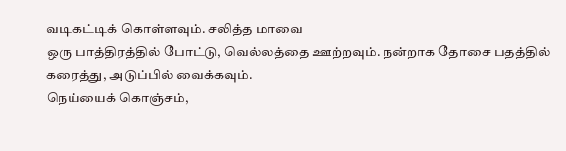வடிகட்டிக் கொள்ளவும். சலித்த மாவை
ஒரு பாத்திரத்தில் போட்டு, வெல்லத்தை ஊற்றவும். நன்றாக தோசை பதத்தில்
கரைத்து, அடுப்பில் வைக்கவும்.
நெய்யைக் கொஞ்சம்,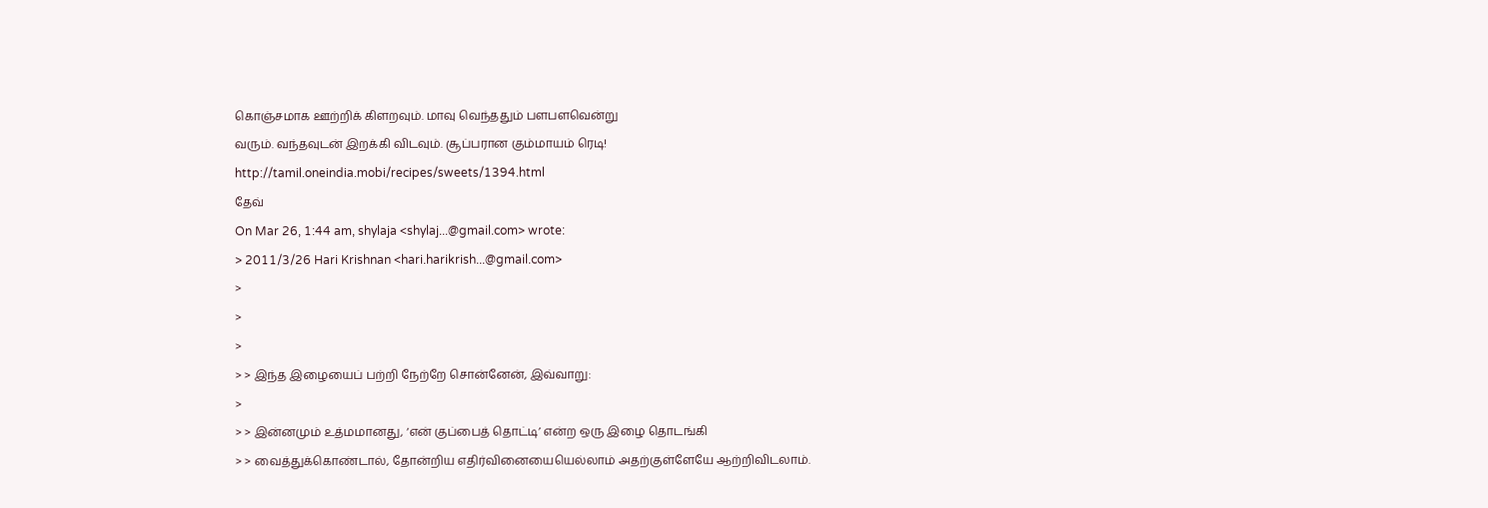கொஞ்சமாக ஊற்றிக் கிளறவும். மாவு வெந்ததும் பளபளவென்று
வரும். வந்தவுடன் இறக்கி விடவும். சூப்பரான கும்மாயம் ரெடி!
http://tamil.oneindia.mobi/recipes/sweets/1394.html
தேவ்
On Mar 26, 1:44 am, shylaja <shylaj...@gmail.com> wrote:
> 2011/3/26 Hari Krishnan <hari.harikrish...@gmail.com>
>
>
>
> > இந்த இழையைப் பற்றி நேற்றே சொன்னேன், இவ்வாறு:
>
> > இன்னமும் உத்மமானது, ‘என் குப்பைத் தொட்டி’ என்ற ஒரு இழை தொடங்கி
> > வைத்துக்கொண்டால், தோன்றிய எதிர்வினையையெல்லாம் அதற்குள்ளேயே ஆற்றிவிடலாம்.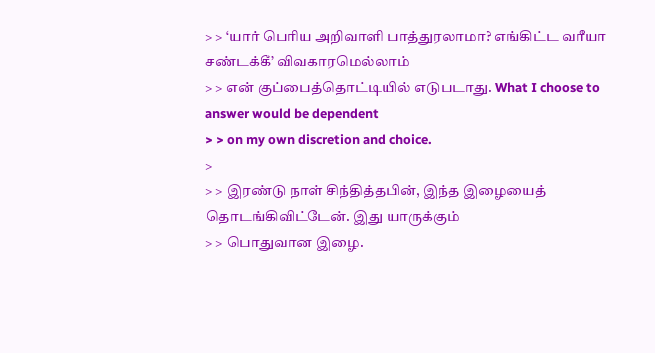> > ‘யார் பெரிய அறிவாளி பாத்துரலாமா? எங்கிட்ட வரீயா சண்டக்கீ’ விவகாரமெல்லாம்
> > என் குப்பைத்தொட்டியில் எடுபடாது. What I choose to answer would be dependent
> > on my own discretion and choice.
>
> > இரண்டு நாள் சிந்தித்தபின், இந்த இழையைத் தொடங்கிவிட்டேன். இது யாருக்கும்
> > பொதுவான இழை.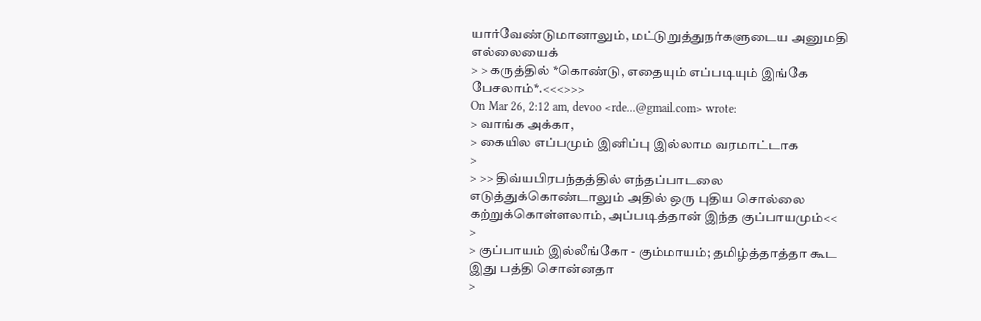யார்வேண்டுமானாலும், மட்டுறுத்துநர்களுடைய அனுமதி எல்லையைக்
> > கருத்தில் *கொண்டு, எதையும் எப்படியும் இங்கே பேசலாம்*.<<<>>>
On Mar 26, 2:12 am, devoo <rde...@gmail.com> wrote:
> வாங்க அக்கா,
> கையில எப்பமும் இனிப்பு இல்லாம வரமாட்டாக
>
> >> திவ்யபிரபந்தத்தில் எந்தப்பாடலை எடுத்துக்கொண்டாலும் அதில் ஒரு புதிய சொல்லை கற்றுக்கொள்ளலாம், அப்படித்தான் இந்த குப்பாயமும்<<
>
> குப்பாயம் இல்லீங்கோ - கும்மாயம்; தமிழ்த்தாத்தா கூட இது பத்தி சொன்னதா
>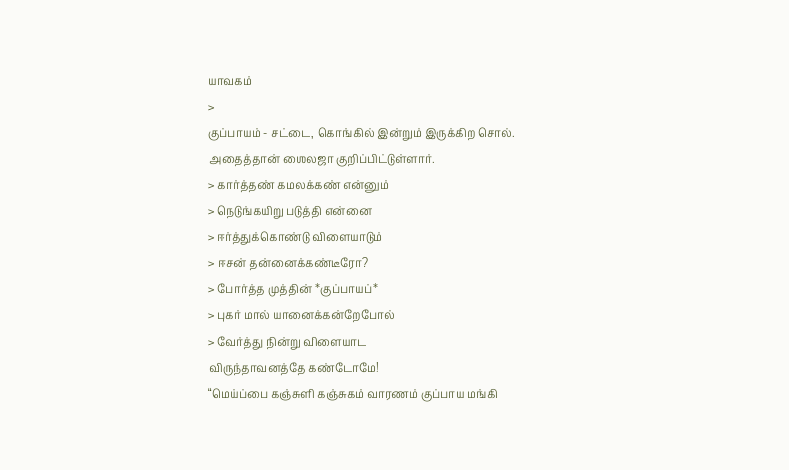யாவகம்
>
குப்பாயம் - சட்டை, கொங்கில் இன்றும் இருக்கிற சொல்.
அதைத்தான் ஶைலஜா குறிப்பிட்டுள்ளார்.
> கார்த்தண் கமலக்கண் என்னும்
> நெடுங்கயிறு படுத்தி என்னை
> ஈர்த்துக்கொண்டு விளையாடும்
> ஈசன் தன்னைக்கண்டீரோ?
> போர்த்த முத்தின் *குப்பாயப்*
> புகர் மால் யானைக்கன்றேபோல்
> வேர்த்து நின்று விளையாட
விருந்தாவனத்தே கண்டோமே!
“மெய்ப்பை கஞ்சுளி கஞ்சுகம் வாரணம் குப்பாய மங்கி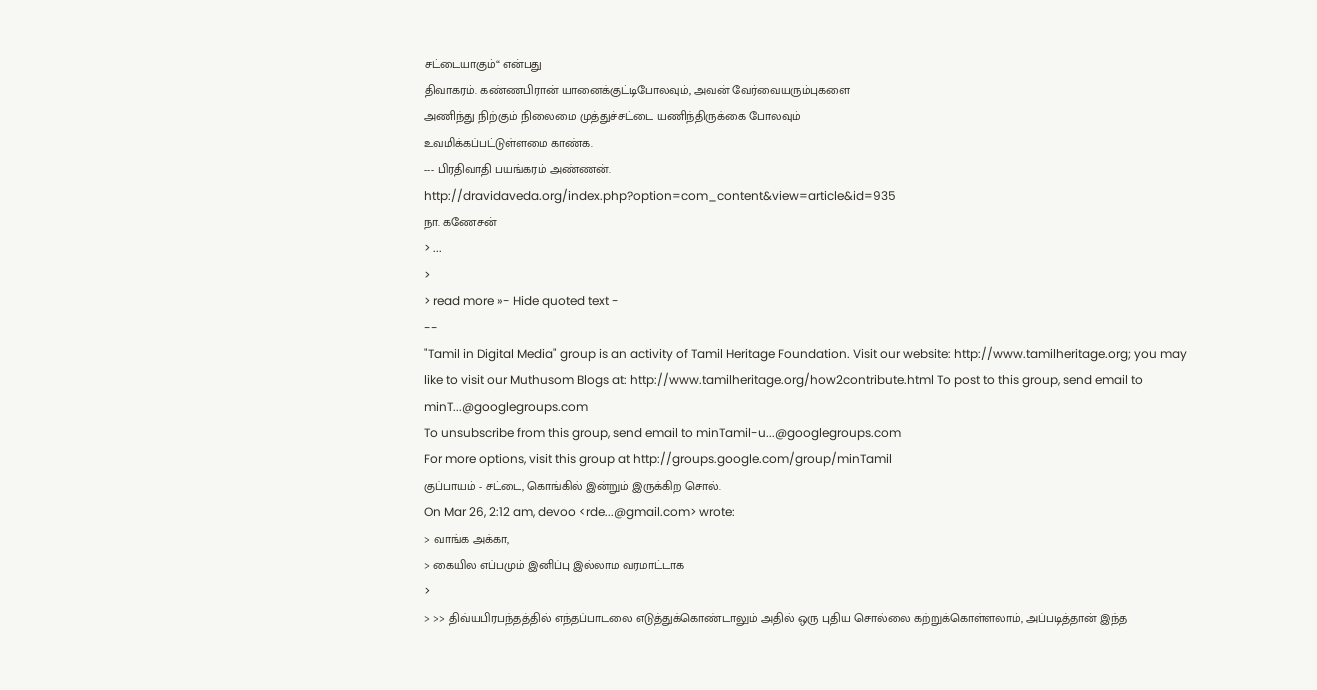சட்டையாகும்“ என்பது
திவாகரம். கண்ணபிரான் யானைக்குட்டிபோலவும், அவன் வேர்வையரும்புகளை
அணிந்து நிற்கும் நிலைமை முத்துச்சட்டை யணிந்திருக்கை போலவும்
உவமிக்கப்பட்டுள்ளமை காண்க.
--- பிரதிவாதி பயங்கரம் அண்ணன்.
http://dravidaveda.org/index.php?option=com_content&view=article&id=935
நா. கணேசன்
> ...
>
> read more »- Hide quoted text -
--
"Tamil in Digital Media" group is an activity of Tamil Heritage Foundation. Visit our website: http://www.tamilheritage.org; you may like to visit our Muthusom Blogs at: http://www.tamilheritage.org/how2contribute.html To post to this group, send email to minT...@googlegroups.com
To unsubscribe from this group, send email to minTamil-u...@googlegroups.com
For more options, visit this group at http://groups.google.com/group/minTamil
குப்பாயம் - சட்டை, கொங்கில் இன்றும் இருக்கிற சொல்.
On Mar 26, 2:12 am, devoo <rde...@gmail.com> wrote:
> வாங்க அக்கா,
> கையில எப்பமும் இனிப்பு இல்லாம வரமாட்டாக
>
> >> திவ்யபிரபந்தத்தில் எந்தப்பாடலை எடுத்துக்கொண்டாலும் அதில் ஒரு புதிய சொல்லை கற்றுக்கொள்ளலாம், அப்படித்தான் இந்த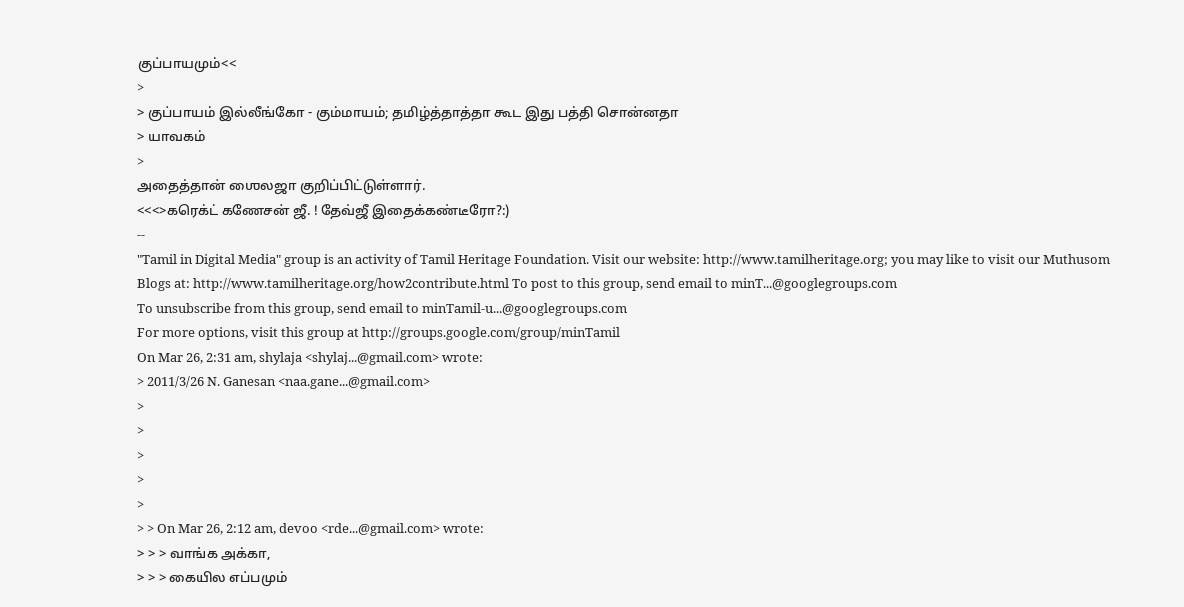குப்பாயமும்<<
>
> குப்பாயம் இல்லீங்கோ - கும்மாயம்; தமிழ்த்தாத்தா கூட இது பத்தி சொன்னதா
> யாவகம்
>
அதைத்தான் ஶைலஜா குறிப்பிட்டுள்ளார்.
<<<>கரெக்ட் கணேசன் ஜீ. ! தேவ்ஜீ இதைக்கண்டீரோ?:)
--
"Tamil in Digital Media" group is an activity of Tamil Heritage Foundation. Visit our website: http://www.tamilheritage.org; you may like to visit our Muthusom Blogs at: http://www.tamilheritage.org/how2contribute.html To post to this group, send email to minT...@googlegroups.com
To unsubscribe from this group, send email to minTamil-u...@googlegroups.com
For more options, visit this group at http://groups.google.com/group/minTamil
On Mar 26, 2:31 am, shylaja <shylaj...@gmail.com> wrote:
> 2011/3/26 N. Ganesan <naa.gane...@gmail.com>
>
>
>
>
>
> > On Mar 26, 2:12 am, devoo <rde...@gmail.com> wrote:
> > > வாங்க அக்கா,
> > > கையில எப்பமும்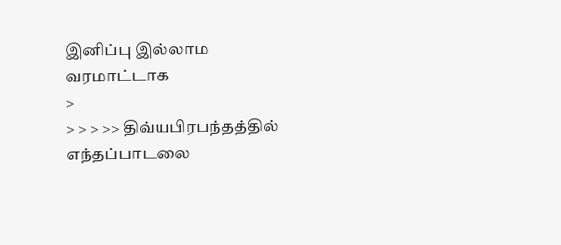இனிப்பு இல்லாம வரமாட்டாக
>
> > > >> திவ்யபிரபந்தத்தில் எந்தப்பாடலை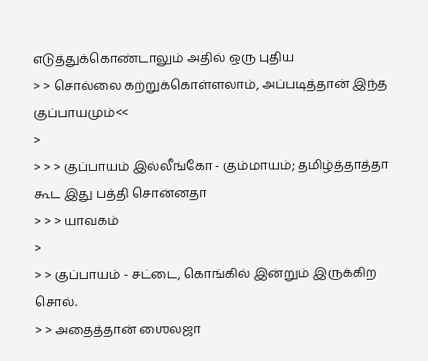எடுத்துக்கொண்டாலும் அதில் ஒரு புதிய
> > சொல்லை கற்றுக்கொள்ளலாம், அப்படித்தான் இந்த குப்பாயமும்<<
>
> > > குப்பாயம் இல்லீங்கோ - கும்மாயம்; தமிழ்த்தாத்தா கூட இது பத்தி சொன்னதா
> > > யாவகம்
>
> > குப்பாயம் - சட்டை, கொங்கில் இன்றும் இருக்கிற சொல்.
> > அதைத்தான் ஶைலஜா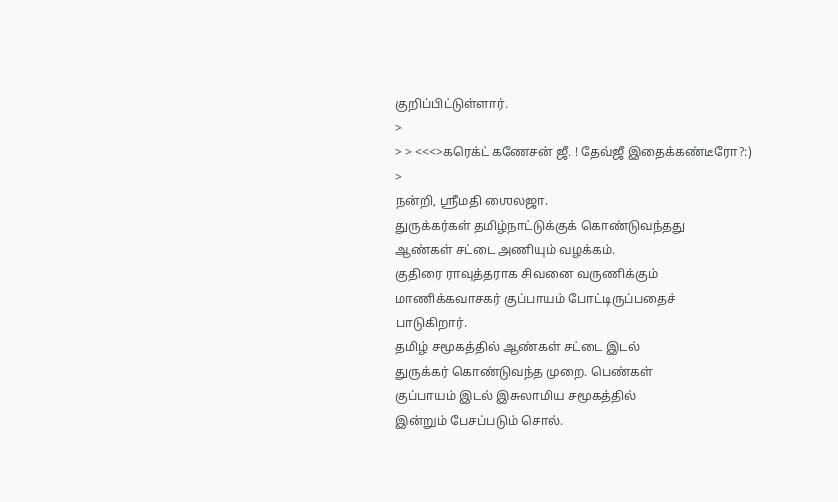குறிப்பிட்டுள்ளார்.
>
> > <<<>கரெக்ட் கணேசன் ஜீ. ! தேவ்ஜீ இதைக்கண்டீரோ?:)
>
நன்றி, ஸ்ரீமதி ஶைலஜா.
துருக்கர்கள் தமிழ்நாட்டுக்குக் கொண்டுவந்தது
ஆண்கள் சட்டை அணியும் வழக்கம்.
குதிரை ராவுத்தராக சிவனை வருணிக்கும்
மாணிக்கவாசகர் குப்பாயம் போட்டிருப்பதைச்
பாடுகிறார்.
தமிழ் சமூகத்தில் ஆண்கள் சட்டை இடல்
துருக்கர் கொண்டுவந்த முறை. பெண்கள்
குப்பாயம் இடல் இசுலாமிய சமூகத்தில்
இன்றும் பேசப்படும் சொல்.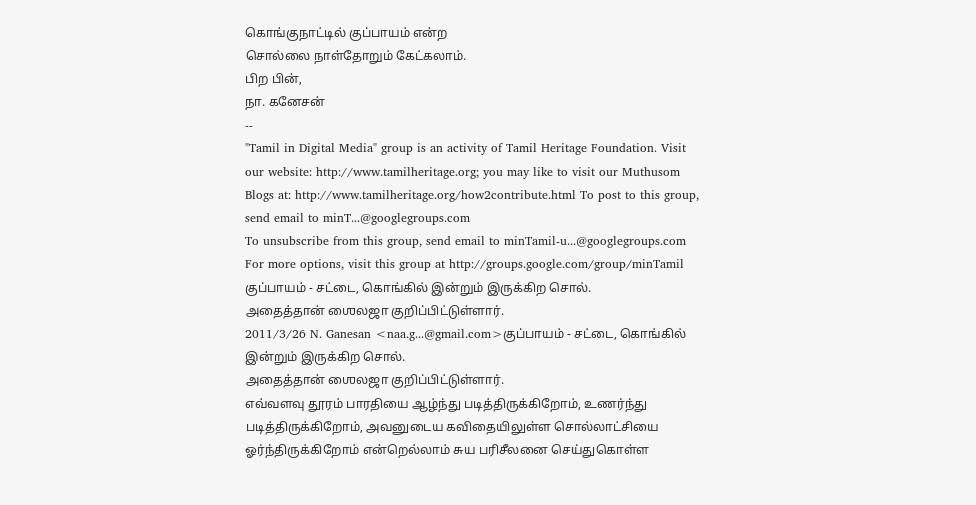கொங்குநாட்டில் குப்பாயம் என்ற
சொல்லை நாள்தோறும் கேட்கலாம்.
பிற பின்,
நா. கனேசன்
--
"Tamil in Digital Media" group is an activity of Tamil Heritage Foundation. Visit our website: http://www.tamilheritage.org; you may like to visit our Muthusom Blogs at: http://www.tamilheritage.org/how2contribute.html To post to this group, send email to minT...@googlegroups.com
To unsubscribe from this group, send email to minTamil-u...@googlegroups.com
For more options, visit this group at http://groups.google.com/group/minTamil
குப்பாயம் - சட்டை, கொங்கில் இன்றும் இருக்கிற சொல்.
அதைத்தான் ஶைலஜா குறிப்பிட்டுள்ளார்.
2011/3/26 N. Ganesan <naa.g...@gmail.com>குப்பாயம் - சட்டை, கொங்கில் இன்றும் இருக்கிற சொல்.
அதைத்தான் ஶைலஜா குறிப்பிட்டுள்ளார்.
எவ்வளவு தூரம் பாரதியை ஆழ்ந்து படித்திருக்கிறோம், உணர்ந்து படித்திருக்கிறோம், அவனுடைய கவிதையிலுள்ள சொல்லாட்சியை ஓர்ந்திருக்கிறோம் என்றெல்லாம் சுய பரிசீலனை செய்துகொள்ள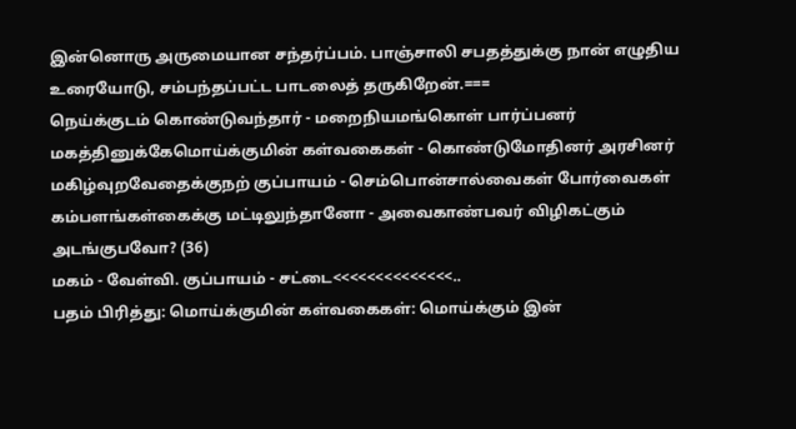இன்னொரு அருமையான சந்தர்ப்பம். பாஞ்சாலி சபதத்துக்கு நான் எழுதிய உரையோடு, சம்பந்தப்பட்ட பாடலைத் தருகிறேன்.===
நெய்க்குடம் கொண்டுவந்தார் - மறைநியமங்கொள் பார்ப்பனர் மகத்தினுக்கேமொய்க்குமின் கள்வகைகள் - கொண்டுமோதினர் அரசினர் மகிழ்வுறவேதைக்குநற் குப்பாயம் - செம்பொன்சால்வைகள் போர்வைகள் கம்பளங்கள்கைக்கு மட்டிலுந்தானோ - அவைகாண்பவர் விழிகட்கும் அடங்குபவோ? (36)
மகம் - வேள்வி. குப்பாயம் - சட்டை<<<<<<<<<<<<<<..
பதம் பிரித்து: மொய்க்குமின் கள்வகைகள்: மொய்க்கும் இன்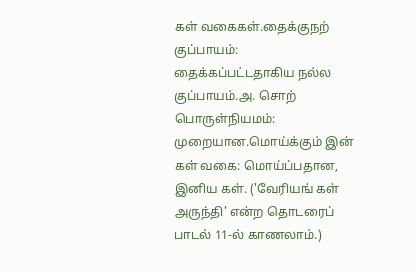கள் வகைகள்.தைக்குநற் குப்பாயம்: தைக்கப்பட்டதாகிய நல்ல குப்பாயம்.அ. சொற் பொருள்நியமம்: முறையான.மொய்க்கும் இன் கள் வகை: மொய்ப்பதான, இனிய கள். ('வேரியங் கள் அருந்தி' என்ற தொடரைப் பாடல் 11-ல் காணலாம்.)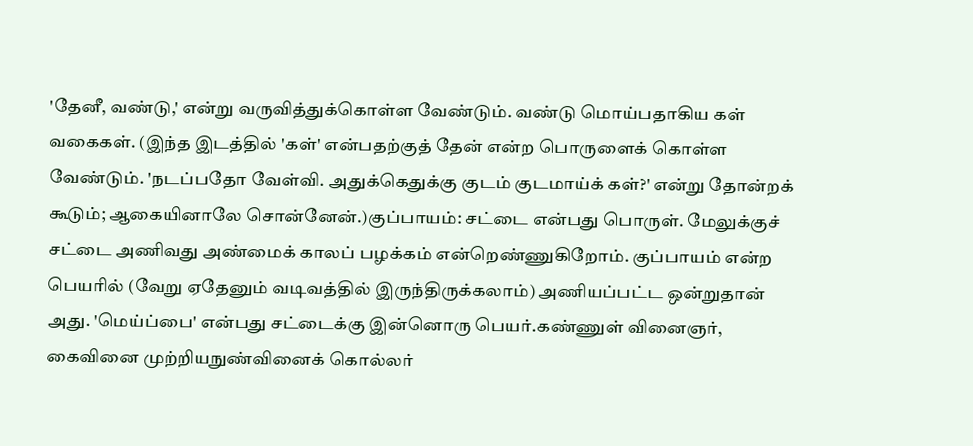'தேனீ, வண்டு,' என்று வருவித்துக்கொள்ள வேண்டும். வண்டு மொய்பதாகிய கள் வகைகள். (இந்த இடத்தில் 'கள்' என்பதற்குத் தேன் என்ற பொருளைக் கொள்ள வேண்டும். 'நடப்பதோ வேள்வி. அதுக்கெதுக்கு குடம் குடமாய்க் கள்?' என்று தோன்றக் கூடும்; ஆகையினாலே சொன்னேன்.)குப்பாயம்: சட்டை என்பது பொருள். மேலுக்குச் சட்டை அணிவது அண்மைக் காலப் பழக்கம் என்றெண்ணுகிறோம். குப்பாயம் என்ற பெயரில் (வேறு ஏதேனும் வடிவத்தில் இருந்திருக்கலாம்) அணியப்பட்ட ஒன்றுதான் அது. 'மெய்ப்பை' என்பது சட்டைக்கு இன்னொரு பெயர்.கண்ணுள் வினைஞர், கைவினை முற்றியநுண்வினைக் கொல்லர்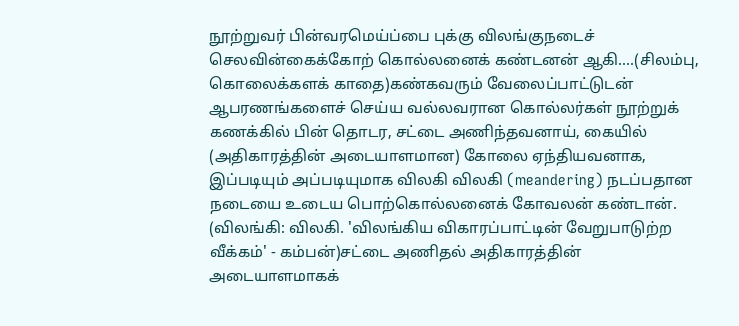நூற்றுவர் பின்வரமெய்ப்பை புக்கு விலங்குநடைச் செலவின்கைக்கோற் கொல்லனைக் கண்டனன் ஆகி....(சிலம்பு, கொலைக்களக் காதை)கண்கவரும் வேலைப்பாட்டுடன் ஆபரணங்களைச் செய்ய வல்லவரான கொல்லர்கள் நூற்றுக் கணக்கில் பின் தொடர, சட்டை அணிந்தவனாய், கையில் (அதிகாரத்தின் அடையாளமான) கோலை ஏந்தியவனாக, இப்படியும் அப்படியுமாக விலகி விலகி (meandering) நடப்பதான நடையை உடைய பொற்கொல்லனைக் கோவலன் கண்டான். (விலங்கி: விலகி. 'விலங்கிய விகாரப்பாட்டின் வேறுபாடுற்ற வீக்கம்' - கம்பன்)சட்டை அணிதல் அதிகாரத்தின் அடையாளமாகக்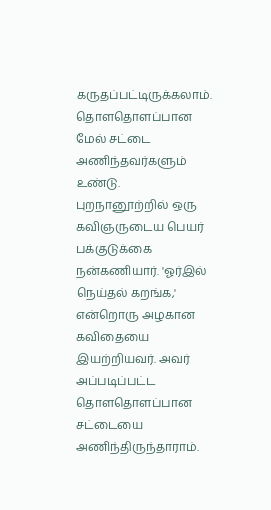கருதப்பட்டிருக்கலாம். தொளதொளப்பான மேல் சட்டை அணிந்தவர்களும் உண்டு. புறநானூற்றில் ஒரு கவிஞருடைய பெயர் பக்குடுக்கை நன்கணியார். 'ஓர்இல் நெய்தல் கறங்க,' என்றொரு அழகான கவிதையை இயற்றியவர். அவர் அப்படிப்பட்ட தொளதொளப்பான சட்டையை அணிந்திருந்தாராம்.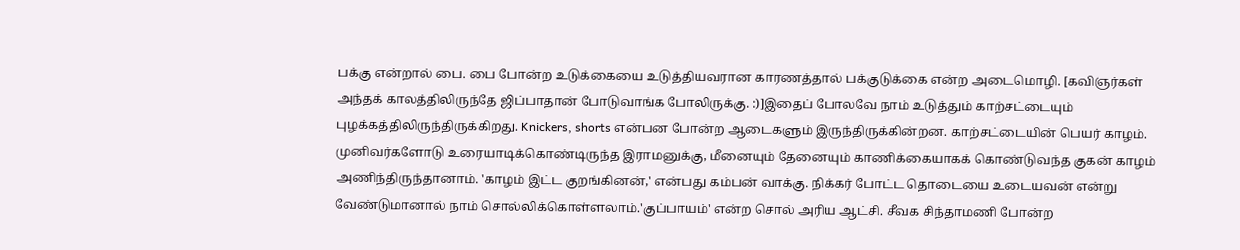பக்கு என்றால் பை. பை போன்ற உடுக்கையை உடுத்தியவரான காரணத்தால் பக்குடுக்கை என்ற அடைமொழி. [கவிஞர்கள் அந்தக் காலத்திலிருந்தே ஜிப்பாதான் போடுவாங்க போலிருக்கு. :)]இதைப் போலவே நாம் உடுத்தும் காற்சட்டையும் புழக்கத்திலிருந்திருக்கிறது. Knickers, shorts என்பன போன்ற ஆடைகளும் இருந்திருக்கின்றன. காற்சட்டையின் பெயர் காழம். முனிவர்களோடு உரையாடிக்கொண்டிருந்த இராமனுக்கு, மீனையும் தேனையும் காணிக்கையாகக் கொண்டுவந்த குகன் காழம் அணிந்திருந்தானாம். 'காழம் இட்ட குறங்கினன்,' என்பது கம்பன் வாக்கு. நிக்கர் போட்ட தொடையை உடையவன் என்று வேண்டுமானால் நாம் சொல்லிக்கொள்ளலாம்.'குப்பாயம்' என்ற சொல் அரிய ஆட்சி. சீவக சிந்தாமணி போன்ற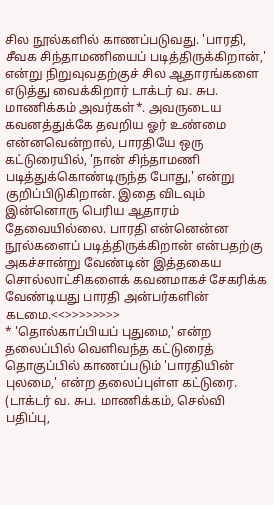சில நூல்களில் காணப்படுவது. 'பாரதி, சீவக சிந்தாமணியைப் படித்திருக்கிறான்,' என்று நிறுவுவதற்குச் சில ஆதாரங்களை எடுத்து வைக்கிறார் டாக்டர் வ. சுப. மாணிக்கம் அவர்கள்*. அவருடைய கவனத்துக்கே தவறிய ஓர் உண்மை என்னவென்றால், பாரதியே ஒரு கட்டுரையில், 'நான் சிந்தாமணி படித்துக்கொண்டிருந்த போது,' என்று குறிப்பிடுகிறான். இதை விடவும் இன்னொரு பெரிய ஆதாரம் தேவையில்லை. பாரதி என்னென்ன நூல்களைப் படித்திருக்கிறான் என்பதற்கு அகச்சான்று வேண்டின் இத்தகைய சொல்லாட்சிகளைக் கவனமாகச் சேகரிக்க வேண்டியது பாரதி அன்பர்களின் கடமை.<<>>>>>>>>
* 'தொல்காப்பியப் புதுமை,' என்ற தலைப்பில் வெளிவந்த கட்டுரைத் தொகுப்பில் காணப்படும் 'பாரதியின் புலமை,' என்ற தலைப்புள்ள கட்டுரை. (டாக்டர் வ. சுப. மாணிக்கம், செல்வி பதிப்பு,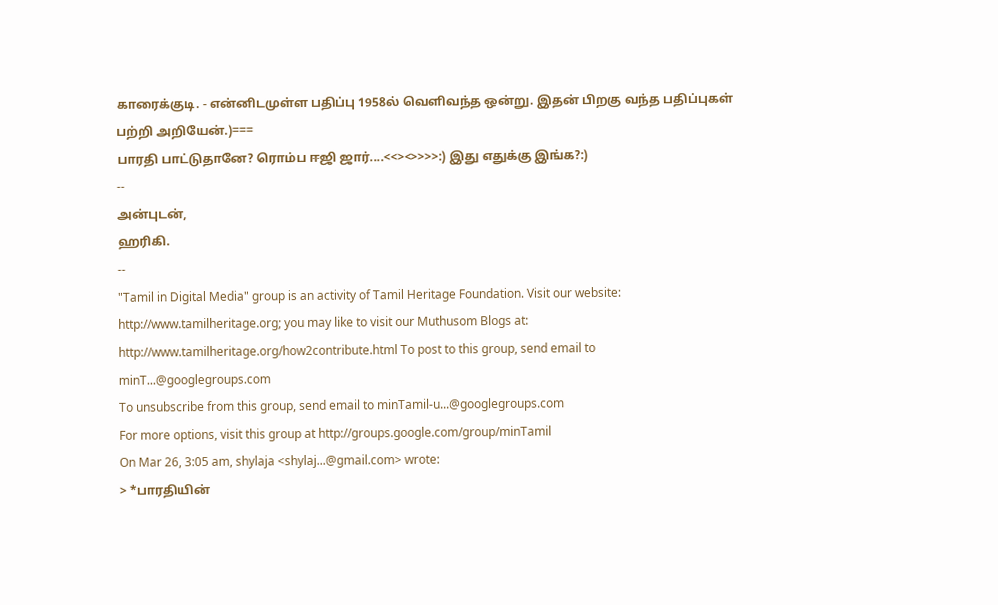காரைக்குடி. - என்னிடமுள்ள பதிப்பு 1958ல் வெளிவந்த ஒன்று. இதன் பிறகு வந்த பதிப்புகள் பற்றி அறியேன்.)===
பாரதி பாட்டுதானே? ரொம்ப ஈஜி ஜார்....<<><>>>>:) இது எதுக்கு இங்க?:)
--
அன்புடன்,
ஹரிகி.
--
"Tamil in Digital Media" group is an activity of Tamil Heritage Foundation. Visit our website: http://www.tamilheritage.org; you may like to visit our Muthusom Blogs at: http://www.tamilheritage.org/how2contribute.html To post to this group, send email to minT...@googlegroups.com
To unsubscribe from this group, send email to minTamil-u...@googlegroups.com
For more options, visit this group at http://groups.google.com/group/minTamil
On Mar 26, 3:05 am, shylaja <shylaj...@gmail.com> wrote:
> *பாரதியின்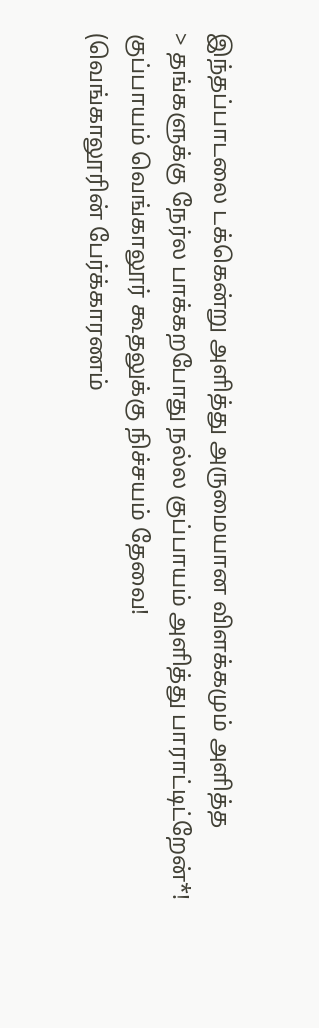இந்தப்பாடலை டக்கென்று அளித்து அருமையான விளக்கமும் அளித்த
> தங்களுக்கு நேர்ல பாக்கறபோது நல்ல குப்பாயம் அளித்து பாராட்டிட்றேன்*!
குப்பாயம் வெங்காலூர் கூதலுக்கு நிச்சயம் தேவை!
(வெங்காலூரின் பேர்க்காரணம்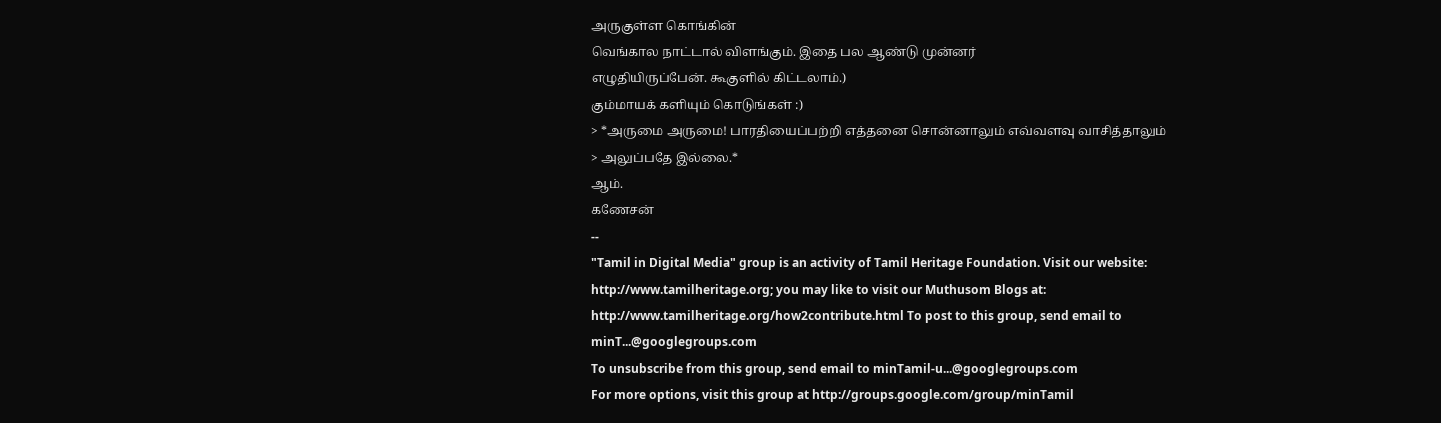அருகுள்ள கொங்கின்
வெங்கால நாட்டால் விளங்கும். இதை பல ஆண்டு முன்னர்
எழுதியிருப்பேன். கூகுளில் கிட்டலாம்.)
கும்மாயக் களியும் கொடுங்கள் :)
> *அருமை அருமை! பாரதியைப்பற்றி எத்தனை சொன்னாலும் எவ்வளவு வாசித்தாலும்
> அலுப்பதே இல்லை.*
ஆம்.
கணேசன்
--
"Tamil in Digital Media" group is an activity of Tamil Heritage Foundation. Visit our website: http://www.tamilheritage.org; you may like to visit our Muthusom Blogs at: http://www.tamilheritage.org/how2contribute.html To post to this group, send email to minT...@googlegroups.com
To unsubscribe from this group, send email to minTamil-u...@googlegroups.com
For more options, visit this group at http://groups.google.com/group/minTamil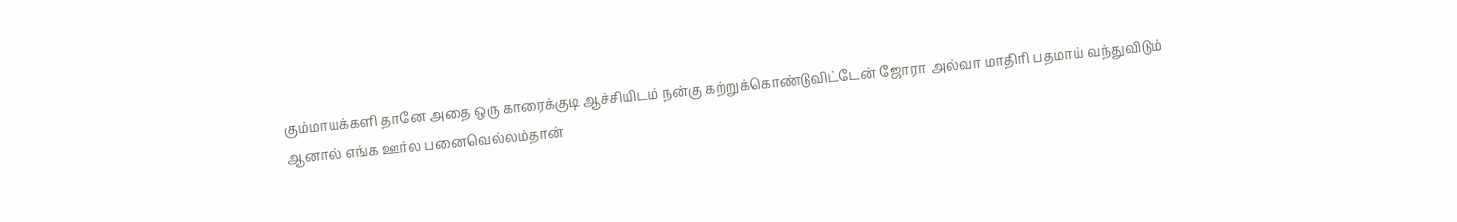கும்மாயக்களி தானே அதை ஒரு காரைக்குடி ஆச்சியிடம் நன்கு கற்றுக்கொண்டுவிட்டேன் ஜோரா அல்வா மாதிரி பதமாய் வந்துவிடும் ஆனால் எங்க ஊர்ல பனைவெல்லம்தான்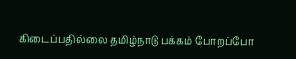கிடைப்பதில்லை தமிழ்நாடு பக்கம் போறப்போ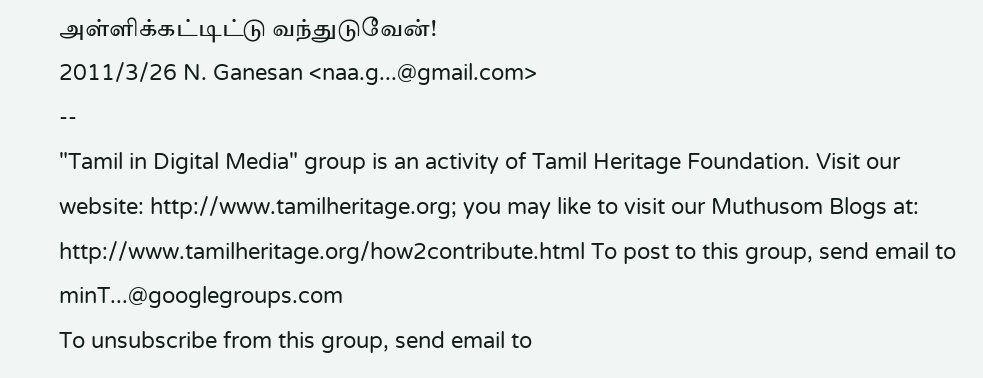அள்ளிக்கட்டிட்டு வந்துடுவேன்!
2011/3/26 N. Ganesan <naa.g...@gmail.com>
--
"Tamil in Digital Media" group is an activity of Tamil Heritage Foundation. Visit our website: http://www.tamilheritage.org; you may like to visit our Muthusom Blogs at: http://www.tamilheritage.org/how2contribute.html To post to this group, send email to minT...@googlegroups.com
To unsubscribe from this group, send email to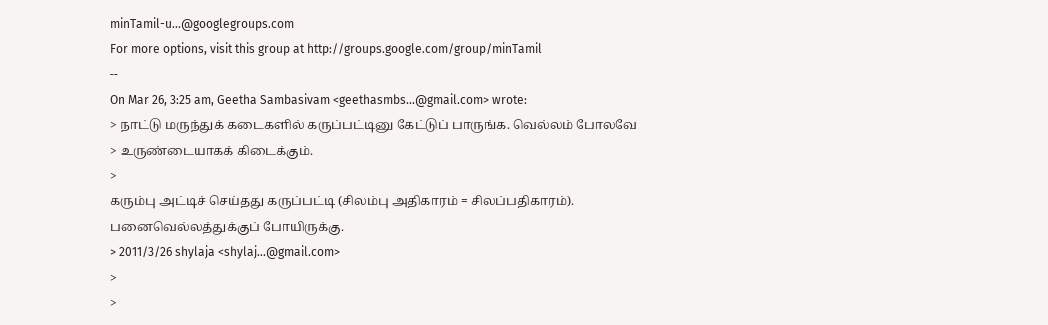minTamil-u...@googlegroups.com
For more options, visit this group at http://groups.google.com/group/minTamil
--
On Mar 26, 3:25 am, Geetha Sambasivam <geethasmbs...@gmail.com> wrote:
> நாட்டு மருந்துக் கடைகளில் கருப்பட்டினு கேட்டுப் பாருங்க. வெல்லம் போலவே
> உருண்டையாகக் கிடைக்கும்.
>
கரும்பு அட்டிச் செய்தது கருப்பட்டி (சிலம்பு அதிகாரம் = சிலப்பதிகாரம்).
பனைவெல்லத்துக்குப் போயிருக்கு.
> 2011/3/26 shylaja <shylaj...@gmail.com>
>
>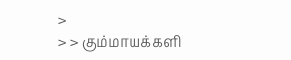>
> > கும்மாயக்களி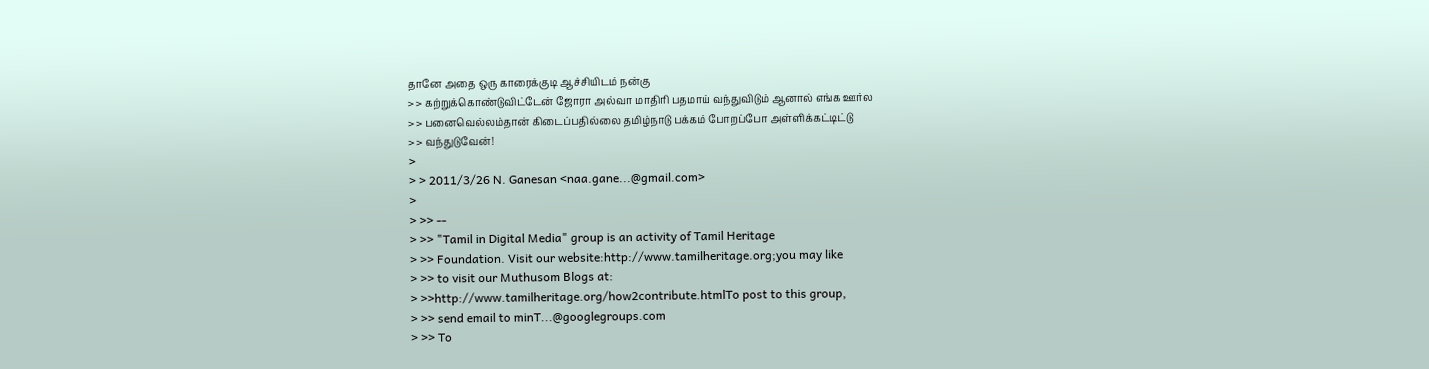தானே அதை ஒரு காரைக்குடி ஆச்சியிடம் நன்கு
> > கற்றுக்கொண்டுவிட்டேன் ஜோரா அல்வா மாதிரி பதமாய் வந்துவிடும் ஆனால் எங்க ஊர்ல
> > பனைவெல்லம்தான் கிடைப்பதில்லை தமிழ்நாடு பக்கம் போறப்போ அள்ளிக்கட்டிட்டு
> > வந்துடுவேன்!
>
> > 2011/3/26 N. Ganesan <naa.gane...@gmail.com>
>
> >> --
> >> "Tamil in Digital Media" group is an activity of Tamil Heritage
> >> Foundation. Visit our website:http://www.tamilheritage.org;you may like
> >> to visit our Muthusom Blogs at:
> >>http://www.tamilheritage.org/how2contribute.htmlTo post to this group,
> >> send email to minT...@googlegroups.com
> >> To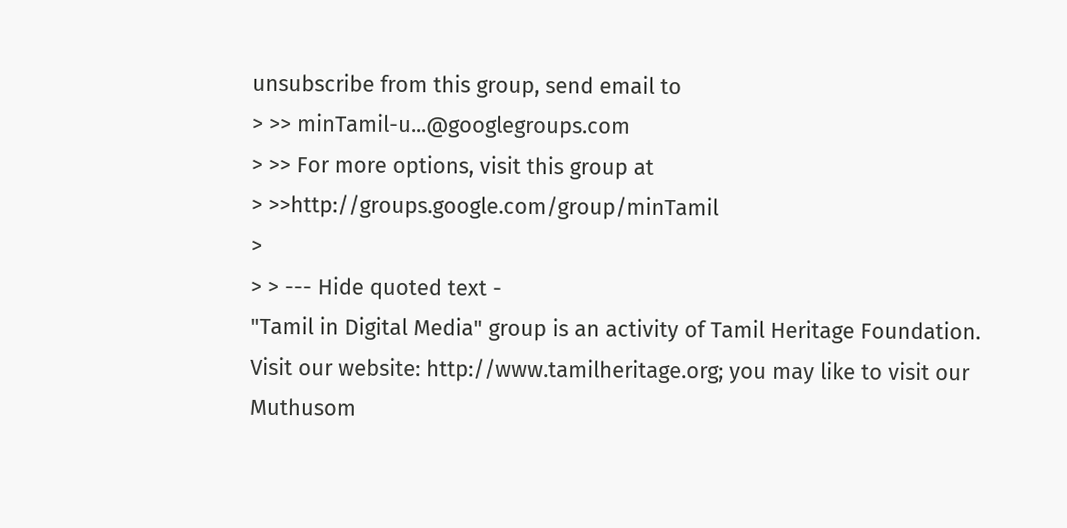unsubscribe from this group, send email to
> >> minTamil-u...@googlegroups.com
> >> For more options, visit this group at
> >>http://groups.google.com/group/minTamil
>
> > --- Hide quoted text -
"Tamil in Digital Media" group is an activity of Tamil Heritage Foundation. Visit our website: http://www.tamilheritage.org; you may like to visit our Muthusom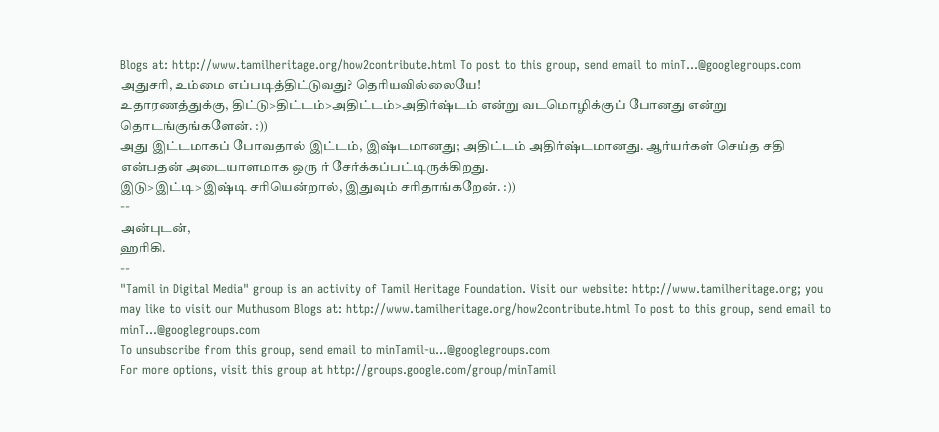Blogs at: http://www.tamilheritage.org/how2contribute.html To post to this group, send email to minT...@googlegroups.com
அதுசரி, உம்மை எப்படித்திட்டுவது? தெரியவில்லையே!
உதாரணத்துக்கு, திட்டு>திட்டம்>அதிட்டம்>அதிர்ஷ்டம் என்று வடமொழிக்குப் போனது என்று தொடங்குங்களேன். :))
அது இட்டமாகப் போவதால் இட்டம், இஷ்டமானது; அதிட்டம் அதிர்ஷ்டமானது. ஆர்யர்கள் செய்த சதி என்பதன் அடையாளமாக ஒரு ர் சேர்க்கப்பட்டிருக்கிறது.
இடு>இட்டி>இஷ்டி சரியென்றால், இதுவும் சரிதாங்கறேன். :))
--
அன்புடன்,
ஹரிகி.
--
"Tamil in Digital Media" group is an activity of Tamil Heritage Foundation. Visit our website: http://www.tamilheritage.org; you may like to visit our Muthusom Blogs at: http://www.tamilheritage.org/how2contribute.html To post to this group, send email to minT...@googlegroups.com
To unsubscribe from this group, send email to minTamil-u...@googlegroups.com
For more options, visit this group at http://groups.google.com/group/minTamil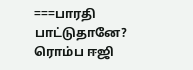===பாரதி பாட்டுதானே? ரொம்ப ஈஜி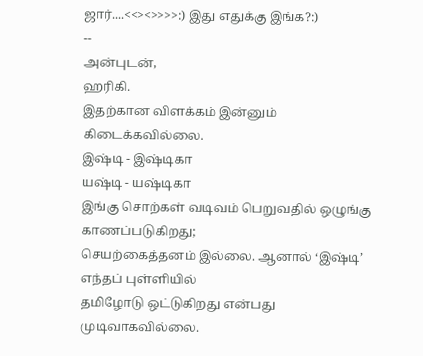ஜார்....<<><>>>>:) இது எதுக்கு இங்க?:)
--
அன்புடன்,
ஹரிகி.
இதற்கான விளக்கம் இன்னும் கிடைக்கவில்லை.
இஷ்டி - இஷ்டிகா
யஷ்டி - யஷ்டிகா
இங்கு சொற்கள் வடிவம் பெறுவதில் ஒழுங்கு காணப்படுகிறது;
செயற்கைத்தனம் இல்லை. ஆனால் ‘இஷ்டி’ எந்தப் புள்ளியில்
தமிழோடு ஒட்டுகிறது என்பது முடிவாகவில்லை.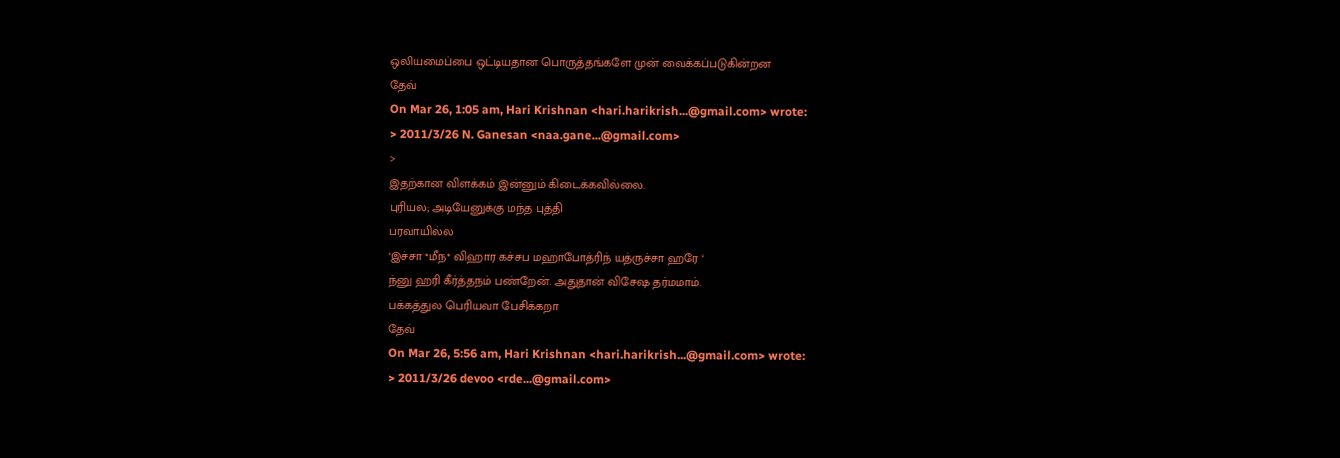ஒலியமைப்பை ஒட்டியதான பொருத்தங்களே முன் வைக்கப்படுகின்றன
தேவ்
On Mar 26, 1:05 am, Hari Krishnan <hari.harikrish...@gmail.com> wrote:
> 2011/3/26 N. Ganesan <naa.gane...@gmail.com>
>
இதற்கான விளக்கம் இன்னும் கிடைக்கவில்லை.
புரியல; அடியேனுக்கு மந்த புத்தி
பரவாயில்ல
‘இச்சா *மீந* விஹார கச்சப மஹாபோத்ரிந் யத்ருச்சா ஹரே ‘
ந்னு ஹரி கீர்த்தநம் பண்றேன். அதுதான் விசேஷ தர்மமாம்.
பக்கத்துல பெரியவா பேசிக்கறா
தேவ்
On Mar 26, 5:56 am, Hari Krishnan <hari.harikrish...@gmail.com> wrote:
> 2011/3/26 devoo <rde...@gmail.com>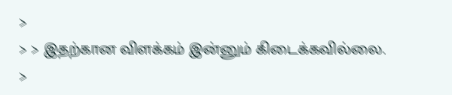>
> > இதற்கான விளக்கம் இன்னும் கிடைக்கவில்லை.
>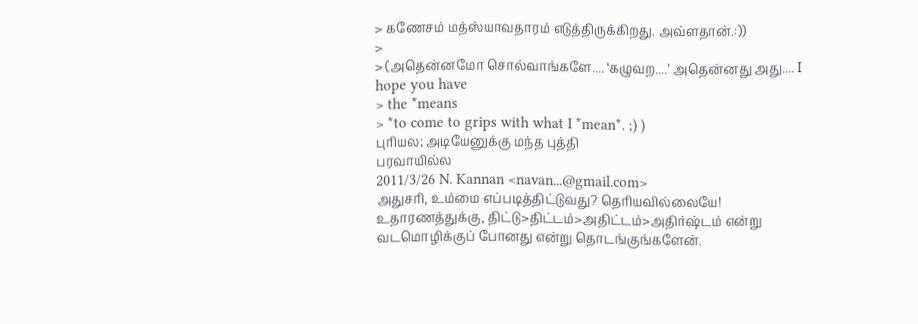> கணேசம் மத்ஸ்யாவதாரம் எடுத்திருக்கிறது. அவ்ளதான்.:))
>
> (அதென்னமோ சொல்வாங்களே.... ‘கழுவற....’ அதென்னது அது.... I hope you have
> the *means
> *to come to grips with what I *mean*. ;) )
புரியல; அடியேனுக்கு மந்த புத்தி
பரவாயில்ல
2011/3/26 N. Kannan <navan...@gmail.com>
அதுசரி, உம்மை எப்படித்திட்டுவது? தெரியவில்லையே!
உதாரணத்துக்கு, திட்டு>திட்டம்>அதிட்டம்>அதிர்ஷ்டம் என்று வடமொழிக்குப் போனது என்று தொடங்குங்களேன்.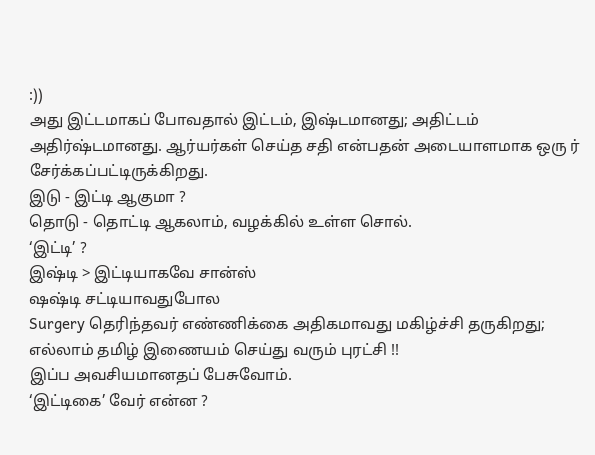:))
அது இட்டமாகப் போவதால் இட்டம், இஷ்டமானது; அதிட்டம் அதிர்ஷ்டமானது. ஆர்யர்கள் செய்த சதி என்பதன் அடையாளமாக ஒரு ர் சேர்க்கப்பட்டிருக்கிறது.
இடு - இட்டி ஆகுமா ?
தொடு - தொட்டி ஆகலாம், வழக்கில் உள்ள சொல்.
‘இட்டி’ ?
இஷ்டி > இட்டியாகவே சான்ஸ்
ஷஷ்டி சட்டியாவதுபோல
Surgery தெரிந்தவர் எண்ணிக்கை அதிகமாவது மகிழ்ச்சி தருகிறது;
எல்லாம் தமிழ் இணையம் செய்து வரும் புரட்சி !!
இப்ப அவசியமானதப் பேசுவோம்.
‘இட்டிகை’ வேர் என்ன ?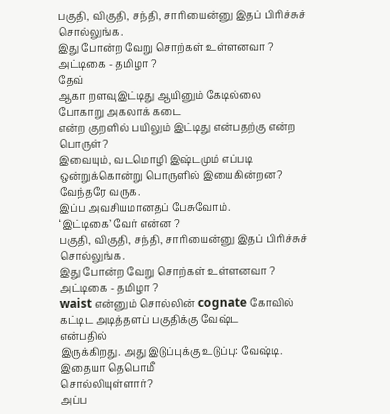பகுதி, விகுதி, சந்தி, சாரியைன்னு இதப் பிரிச்சுச் சொல்லுங்க.
இது போன்ற வேறு சொற்கள் உள்ளனவா ?
அட்டிகை - தமிழா ?
தேவ்
ஆகா றளவுஇட்டிது ஆயினும் கேடில்லை
போகாறு அகலாக் கடை
என்ற குறளில் பயிலும் இட்டிது என்பதற்கு என்ற பொருள்?
இவையும், வடமொழி இஷ்டமும் எப்படி ஒன்றுக்கொன்று பொருளில் இயைகின்றன?
வேந்தரே வருக.
இப்ப அவசியமானதப் பேசுவோம்.
‘இட்டிகை’ வேர் என்ன ?
பகுதி, விகுதி, சந்தி, சாரியைன்னு இதப் பிரிச்சுச் சொல்லுங்க.
இது போன்ற வேறு சொற்கள் உள்ளனவா ?
அட்டிகை - தமிழா ?
waist என்னும் சொல்லின் cognate கோவில் கட்டிட அடித்தளப் பகுதிக்கு வேஷ்ட
என்பதில்
இருக்கிறது. அது இடுப்புக்கு உடுப்பு: வேஷ்டி. இதையா தெபொமீ
சொல்லியுள்ளார்?
அப்ப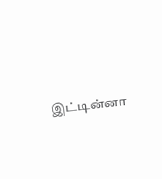இட்டின்னா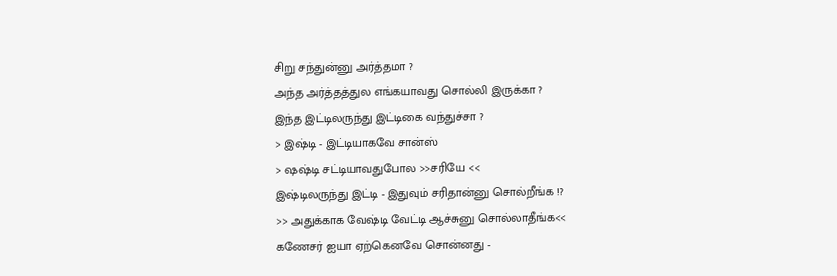சிறு சந்துன்னு அர்த்தமா ?
அந்த அர்த்தத்துல எங்கயாவது சொல்லி இருக்கா ?
இந்த இட்டிலருந்து இட்டிகை வந்துச்சா ?
> இஷ்டி - இட்டியாகவே சான்ஸ்
> ஷஷ்டி சட்டியாவதுபோல >>சரியே <<
இஷ்டிலருந்து இட்டி - இதுவும் சரிதான்னு சொல்றீங்க !?
>> அதுக்காக வேஷ்டி வேட்டி ஆச்சுனு சொல்லாதீங்க<<
கணேசர் ஐயா ஏற்கெனவே சொன்னது -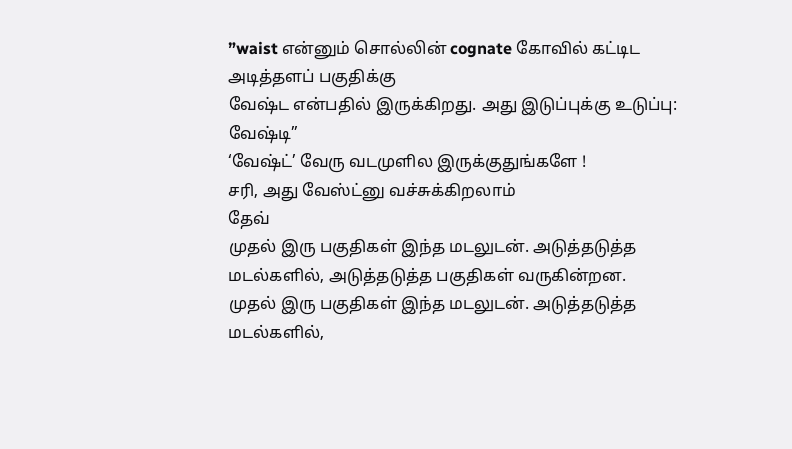”waist என்னும் சொல்லின் cognate கோவில் கட்டிட அடித்தளப் பகுதிக்கு
வேஷ்ட என்பதில் இருக்கிறது. அது இடுப்புக்கு உடுப்பு: வேஷ்டி”
‘வேஷ்ட்’ வேரு வடமுளில இருக்குதுங்களே !
சரி, அது வேஸ்ட்னு வச்சுக்கிறலாம்
தேவ்
முதல் இரு பகுதிகள் இந்த மடலுடன். அடுத்தடுத்த மடல்களில், அடுத்தடுத்த பகுதிகள் வருகின்றன.
முதல் இரு பகுதிகள் இந்த மடலுடன். அடுத்தடுத்த மடல்களில்,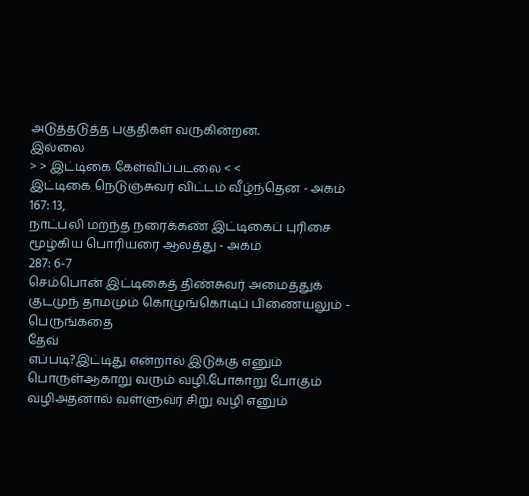அடுத்தடுத்த பகுதிகள் வருகின்றன.
இல்லை
> > இட்டிகை கேள்விப்படலை < <
இட்டிகை நெடுஞ்சுவர் விட்டம் வீழ்ந்தென - அகம் 167: 13,
நாட்பலி மறந்த நரைக்கண் இட்டிகைப் புரிசை மூழ்கிய பொரியரை ஆலத்து - அகம்
287: 6-7
செம்பொன் இட்டிகைத் திண்சுவர் அமைத்துக்
குடமுந் தாமமும் கொழுங்கொடிப் பிணையலும் - பெருங்கதை
தேவ்
எப்படி?இட்டிது என்றால் இடுக்கு எனும் பொருள்ஆகாறு வரும் வழி.போகாறு போகும் வழிஅதனால் வள்ளுவர் சிறு வழி எனும்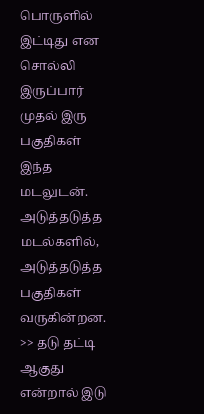பொருளில் இட்டிது என சொல்லி இருப்பார்
முதல் இரு பகுதிகள் இந்த மடலுடன். அடுத்தடுத்த மடல்களில், அடுத்தடுத்த பகுதிகள் வருகின்றன.
>> தடு தட்டி ஆகுது என்றால் இடு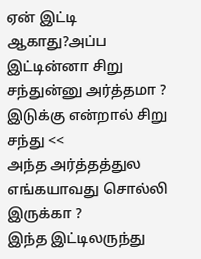ஏன் இட்டி ஆகாது?அப்ப இட்டின்னா சிறு சந்துன்னு அர்த்தமா ?
இடுக்கு என்றால் சிறு சந்து <<
அந்த அர்த்தத்துல எங்கயாவது சொல்லி இருக்கா ?
இந்த இட்டிலருந்து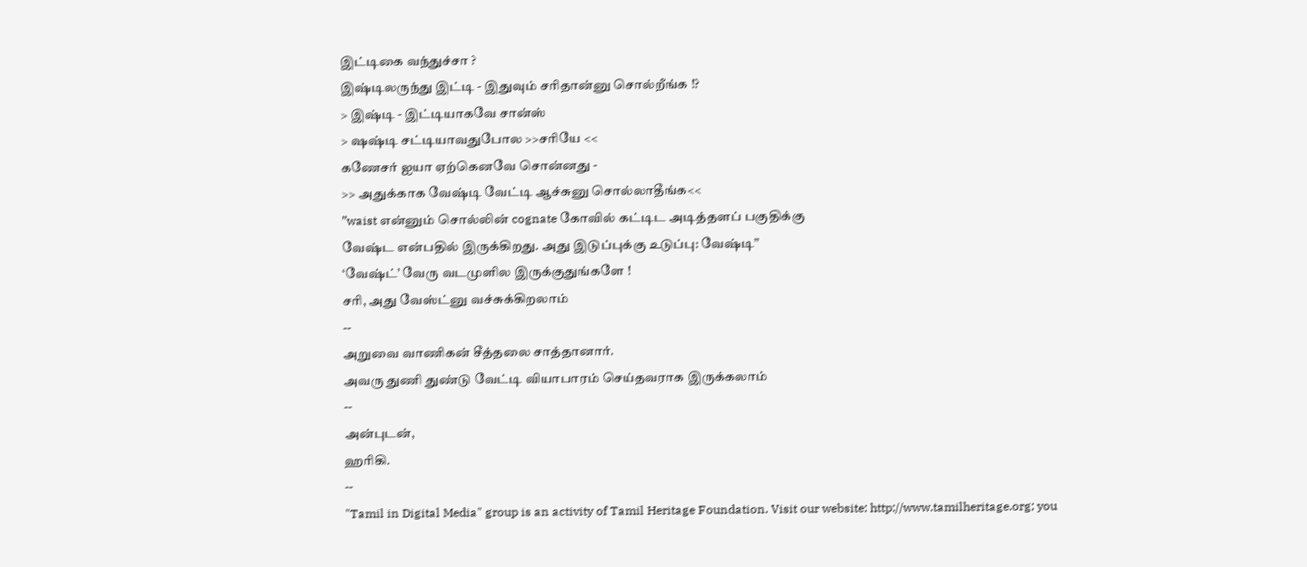இட்டிகை வந்துச்சா ?
இஷ்டிலருந்து இட்டி - இதுவும் சரிதான்னு சொல்றீங்க !?
> இஷ்டி - இட்டியாகவே சான்ஸ்
> ஷஷ்டி சட்டியாவதுபோல >>சரியே <<
கணேசர் ஐயா ஏற்கெனவே சொன்னது -
>> அதுக்காக வேஷ்டி வேட்டி ஆச்சுனு சொல்லாதீங்க<<
”waist என்னும் சொல்லின் cognate கோவில் கட்டிட அடித்தளப் பகுதிக்கு
வேஷ்ட என்பதில் இருக்கிறது. அது இடுப்புக்கு உடுப்பு: வேஷ்டி”
‘வேஷ்ட்’ வேரு வடமுளில இருக்குதுங்களே !
சரி, அது வேஸ்ட்னு வச்சுக்கிறலாம்
--
அறுவை வாணிகன் சீத்தலை சாத்தானார்.
அவரு துணி துண்டு வேட்டி வியாபாரம் செய்தவராக இருக்கலாம்
--
அன்புடன்,
ஹரிகி.
--
"Tamil in Digital Media" group is an activity of Tamil Heritage Foundation. Visit our website: http://www.tamilheritage.org; you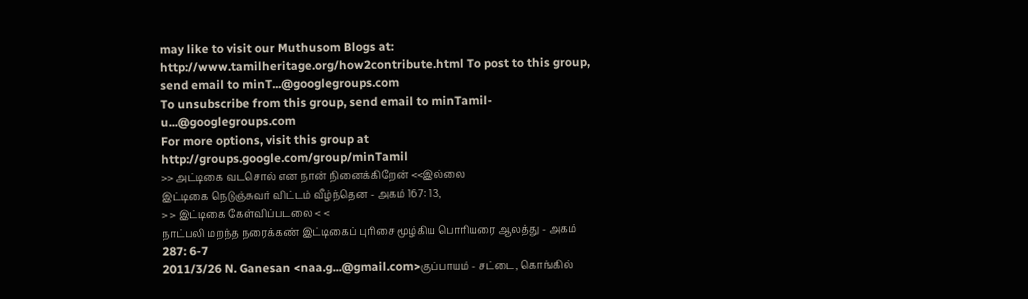may like to visit our Muthusom Blogs at: http://www.tamilheritage.org/how2contribute.html To post to this group, send email to minT...@googlegroups.com
To unsubscribe from this group, send email to minTamil-u...@googlegroups.com
For more options, visit this group at http://groups.google.com/group/minTamil
>> அட்டிகை வடசொல் என நான் நினைக்கிறேன் <<இல்லை
இட்டிகை நெடுஞ்சுவர் விட்டம் வீழ்ந்தென - அகம் 167: 13,
> > இட்டிகை கேள்விப்படலை < <
நாட்பலி மறந்த நரைக்கண் இட்டிகைப் புரிசை மூழ்கிய பொரியரை ஆலத்து - அகம்
287: 6-7
2011/3/26 N. Ganesan <naa.g...@gmail.com>குப்பாயம் - சட்டை, கொங்கில்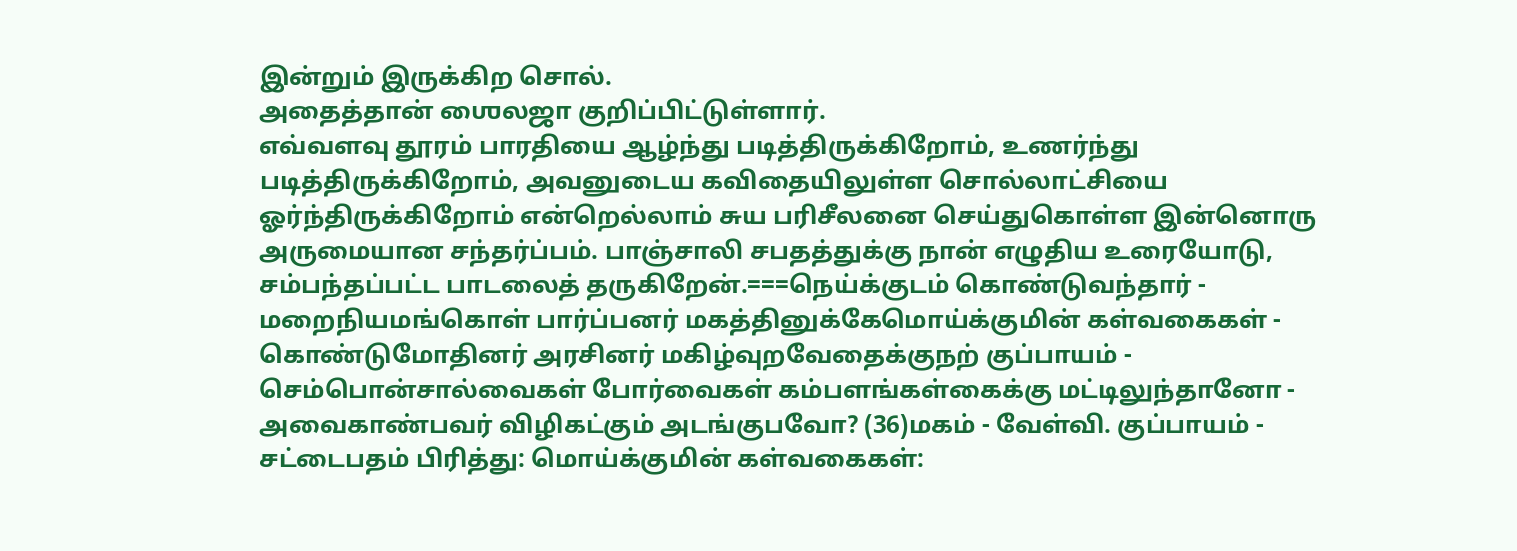இன்றும் இருக்கிற சொல்.
அதைத்தான் ஶைலஜா குறிப்பிட்டுள்ளார்.
எவ்வளவு தூரம் பாரதியை ஆழ்ந்து படித்திருக்கிறோம், உணர்ந்து படித்திருக்கிறோம், அவனுடைய கவிதையிலுள்ள சொல்லாட்சியை ஓர்ந்திருக்கிறோம் என்றெல்லாம் சுய பரிசீலனை செய்துகொள்ள இன்னொரு அருமையான சந்தர்ப்பம். பாஞ்சாலி சபதத்துக்கு நான் எழுதிய உரையோடு, சம்பந்தப்பட்ட பாடலைத் தருகிறேன்.===நெய்க்குடம் கொண்டுவந்தார் - மறைநியமங்கொள் பார்ப்பனர் மகத்தினுக்கேமொய்க்குமின் கள்வகைகள் - கொண்டுமோதினர் அரசினர் மகிழ்வுறவேதைக்குநற் குப்பாயம் - செம்பொன்சால்வைகள் போர்வைகள் கம்பளங்கள்கைக்கு மட்டிலுந்தானோ - அவைகாண்பவர் விழிகட்கும் அடங்குபவோ? (36)மகம் - வேள்வி. குப்பாயம் - சட்டைபதம் பிரித்து: மொய்க்குமின் கள்வகைகள்: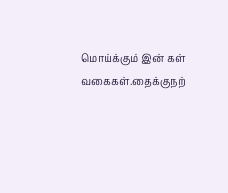மொய்க்கும் இன் கள் வகைகள்.தைக்குநற்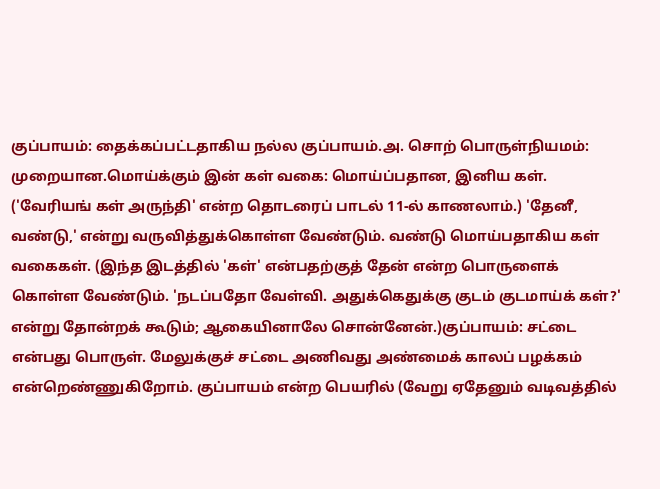குப்பாயம்: தைக்கப்பட்டதாகிய நல்ல குப்பாயம்.அ. சொற் பொருள்நியமம்: முறையான.மொய்க்கும் இன் கள் வகை: மொய்ப்பதான, இனிய கள். ('வேரியங் கள் அருந்தி' என்ற தொடரைப் பாடல் 11-ல் காணலாம்.) 'தேனீ, வண்டு,' என்று வருவித்துக்கொள்ள வேண்டும். வண்டு மொய்பதாகிய கள் வகைகள். (இந்த இடத்தில் 'கள்' என்பதற்குத் தேன் என்ற பொருளைக் கொள்ள வேண்டும். 'நடப்பதோ வேள்வி. அதுக்கெதுக்கு குடம் குடமாய்க் கள்?' என்று தோன்றக் கூடும்; ஆகையினாலே சொன்னேன்.)குப்பாயம்: சட்டை என்பது பொருள். மேலுக்குச் சட்டை அணிவது அண்மைக் காலப் பழக்கம் என்றெண்ணுகிறோம். குப்பாயம் என்ற பெயரில் (வேறு ஏதேனும் வடிவத்தில்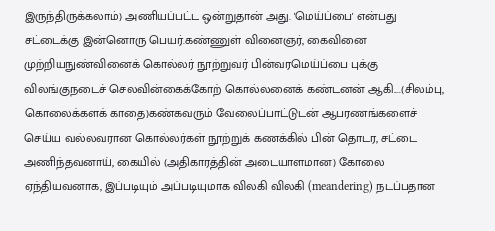இருந்திருக்கலாம்) அணியப்பட்ட ஒன்றுதான் அது. 'மெய்ப்பை' என்பது சட்டைக்கு இன்னொரு பெயர்.கண்ணுள் வினைஞர், கைவினை முற்றியநுண்வினைக் கொல்லர் நூற்றுவர் பின்வரமெய்ப்பை புக்கு விலங்குநடைச் செலவின்கைக்கோற் கொல்லனைக் கண்டனன் ஆகி....(சிலம்பு, கொலைக்களக் காதை)கண்கவரும் வேலைப்பாட்டுடன் ஆபரணங்களைச் செய்ய வல்லவரான கொல்லர்கள் நூற்றுக் கணக்கில் பின் தொடர, சட்டை அணிந்தவனாய், கையில் (அதிகாரத்தின் அடையாளமான) கோலை ஏந்தியவனாக, இப்படியும் அப்படியுமாக விலகி விலகி (meandering) நடப்பதான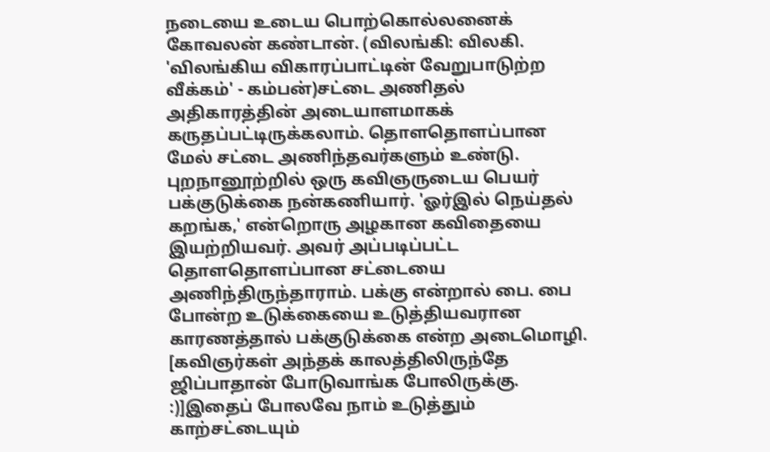நடையை உடைய பொற்கொல்லனைக் கோவலன் கண்டான். (விலங்கி: விலகி. 'விலங்கிய விகாரப்பாட்டின் வேறுபாடுற்ற வீக்கம்' - கம்பன்)சட்டை அணிதல் அதிகாரத்தின் அடையாளமாகக் கருதப்பட்டிருக்கலாம். தொளதொளப்பான மேல் சட்டை அணிந்தவர்களும் உண்டு. புறநானூற்றில் ஒரு கவிஞருடைய பெயர் பக்குடுக்கை நன்கணியார். 'ஓர்இல் நெய்தல் கறங்க,' என்றொரு அழகான கவிதையை இயற்றியவர். அவர் அப்படிப்பட்ட தொளதொளப்பான சட்டையை அணிந்திருந்தாராம். பக்கு என்றால் பை. பை போன்ற உடுக்கையை உடுத்தியவரான காரணத்தால் பக்குடுக்கை என்ற அடைமொழி. [கவிஞர்கள் அந்தக் காலத்திலிருந்தே ஜிப்பாதான் போடுவாங்க போலிருக்கு. :)]இதைப் போலவே நாம் உடுத்தும் காற்சட்டையும்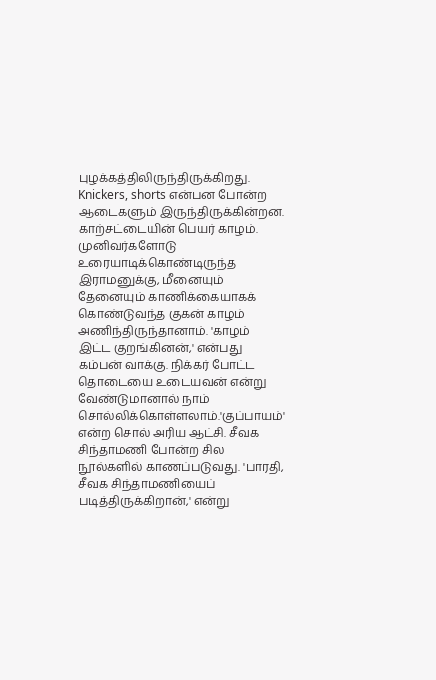புழக்கத்திலிருந்திருக்கிறது. Knickers, shorts என்பன போன்ற ஆடைகளும் இருந்திருக்கின்றன. காற்சட்டையின் பெயர் காழம். முனிவர்களோடு உரையாடிக்கொண்டிருந்த இராமனுக்கு, மீனையும் தேனையும் காணிக்கையாகக் கொண்டுவந்த குகன் காழம் அணிந்திருந்தானாம். 'காழம் இட்ட குறங்கினன்,' என்பது கம்பன் வாக்கு. நிக்கர் போட்ட தொடையை உடையவன் என்று வேண்டுமானால் நாம் சொல்லிக்கொள்ளலாம்.'குப்பாயம்' என்ற சொல் அரிய ஆட்சி. சீவக சிந்தாமணி போன்ற சில நூல்களில் காணப்படுவது. 'பாரதி, சீவக சிந்தாமணியைப் படித்திருக்கிறான்,' என்று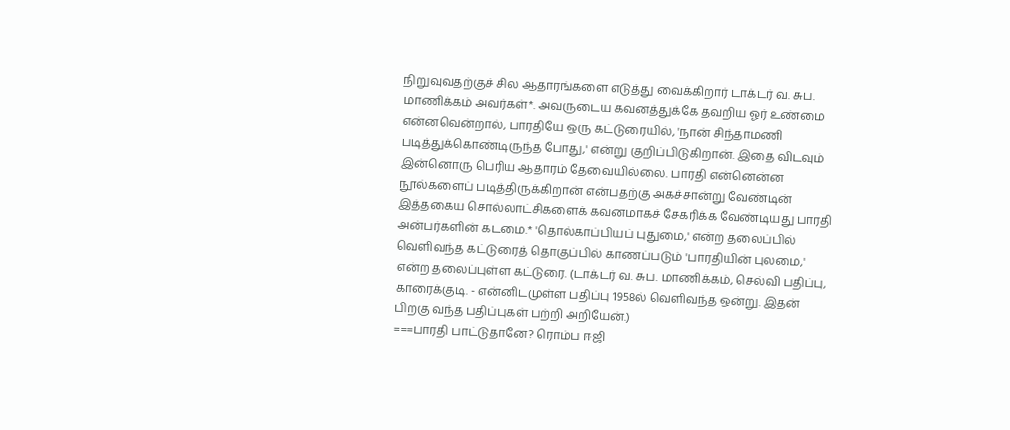நிறுவுவதற்குச் சில ஆதாரங்களை எடுத்து வைக்கிறார் டாக்டர் வ. சுப. மாணிக்கம் அவர்கள்*. அவருடைய கவனத்துக்கே தவறிய ஓர் உண்மை என்னவென்றால், பாரதியே ஒரு கட்டுரையில், 'நான் சிந்தாமணி படித்துக்கொண்டிருந்த போது,' என்று குறிப்பிடுகிறான். இதை விடவும் இன்னொரு பெரிய ஆதாரம் தேவையில்லை. பாரதி என்னென்ன நூல்களைப் படித்திருக்கிறான் என்பதற்கு அகச்சான்று வேண்டின் இத்தகைய சொல்லாட்சிகளைக் கவனமாகச் சேகரிக்க வேண்டியது பாரதி அன்பர்களின் கடமை.* 'தொல்காப்பியப் புதுமை,' என்ற தலைப்பில் வெளிவந்த கட்டுரைத் தொகுப்பில் காணப்படும் 'பாரதியின் புலமை,' என்ற தலைப்புள்ள கட்டுரை. (டாக்டர் வ. சுப. மாணிக்கம், செல்வி பதிப்பு, காரைக்குடி. - என்னிடமுள்ள பதிப்பு 1958ல் வெளிவந்த ஒன்று. இதன் பிறகு வந்த பதிப்புகள் பற்றி அறியேன்.)
===பாரதி பாட்டுதானே? ரொம்ப ஈஜி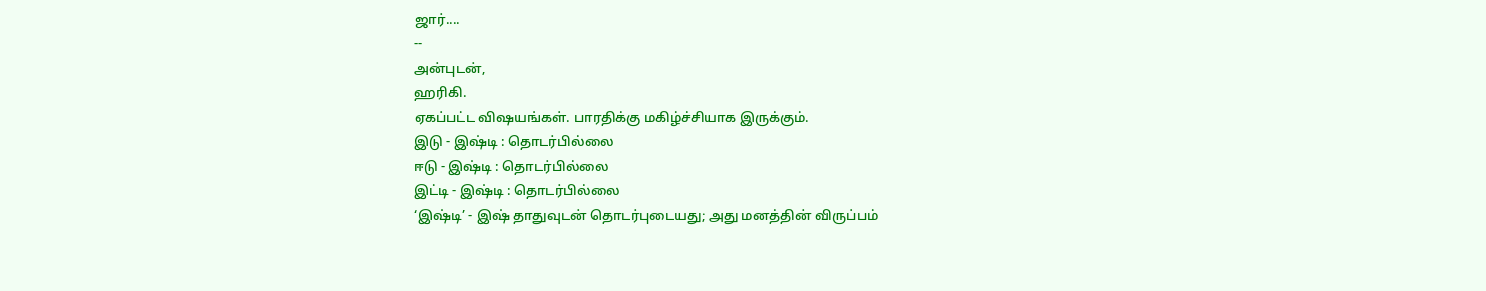ஜார்....
--
அன்புடன்,
ஹரிகி.
ஏகப்பட்ட விஷயங்கள். பாரதிக்கு மகிழ்ச்சியாக இருக்கும்.
இடு - இஷ்டி : தொடர்பில்லை
ஈடு - இஷ்டி : தொடர்பில்லை
இட்டி - இஷ்டி : தொடர்பில்லை
‘இஷ்டி’ - இஷ் தாதுவுடன் தொடர்புடையது; அது மனத்தின் விருப்பம்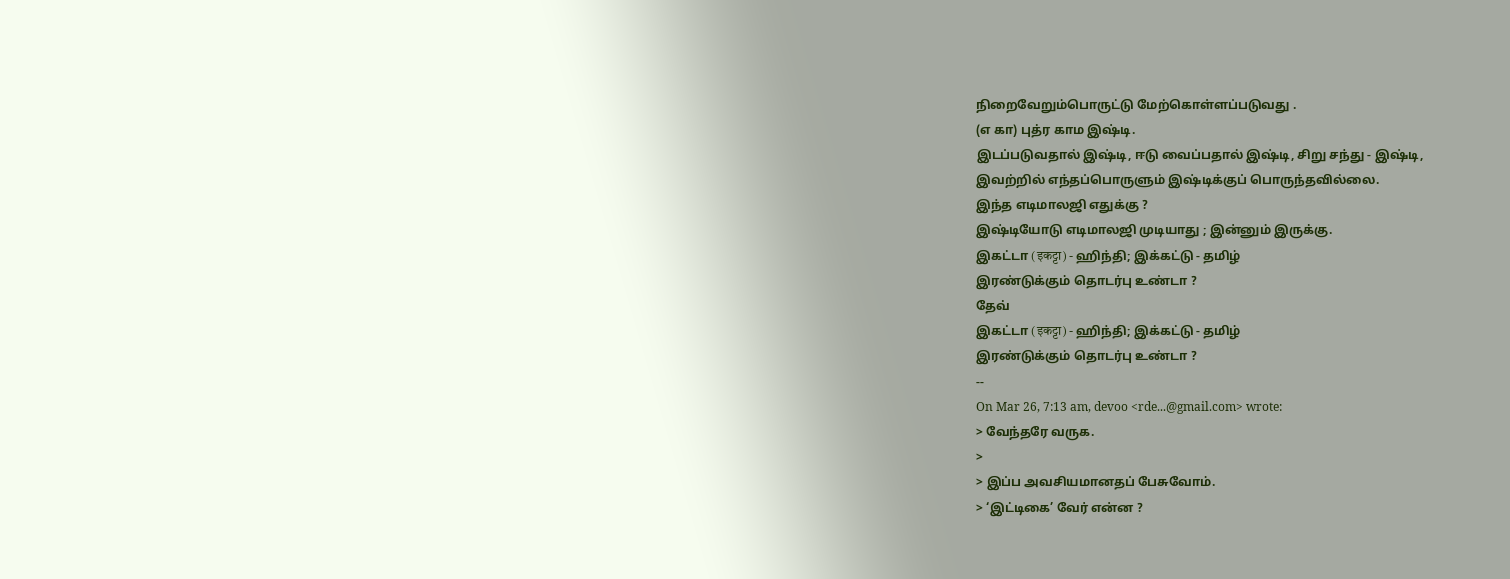நிறைவேறும்பொருட்டு மேற்கொள்ளப்படுவது .
(எ கா) புத்ர காம இஷ்டி.
இடப்படுவதால் இஷ்டி, ஈடு வைப்பதால் இஷ்டி, சிறு சந்து - இஷ்டி,
இவற்றில் எந்தப்பொருளும் இஷ்டிக்குப் பொருந்தவில்லை.
இந்த எடிமாலஜி எதுக்கு ?
இஷ்டியோடு எடிமாலஜி முடியாது ; இன்னும் இருக்கு.
இகட்டா (इकट्टा) - ஹிந்தி; இக்கட்டு - தமிழ்
இரண்டுக்கும் தொடர்பு உண்டா ?
தேவ்
இகட்டா (इकट्टा) - ஹிந்தி; இக்கட்டு - தமிழ்
இரண்டுக்கும் தொடர்பு உண்டா ?
--
On Mar 26, 7:13 am, devoo <rde...@gmail.com> wrote:
> வேந்தரே வருக.
>
> இப்ப அவசியமானதப் பேசுவோம்.
> ‘இட்டிகை’ வேர் என்ன ?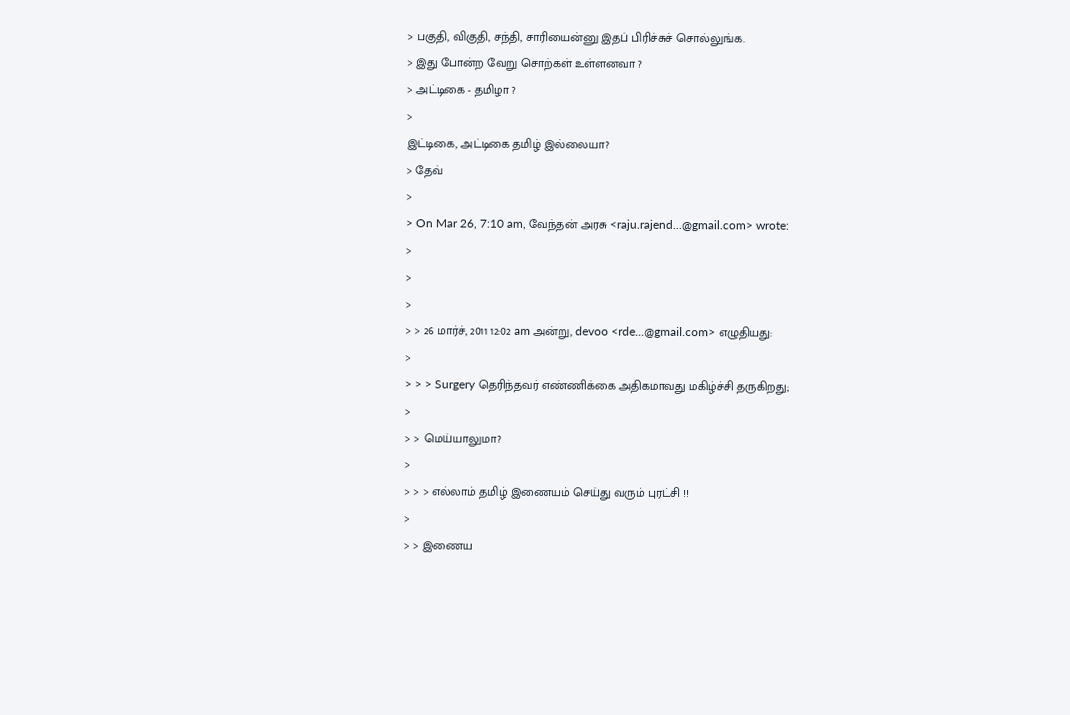> பகுதி, விகுதி, சந்தி, சாரியைன்னு இதப் பிரிச்சுச் சொல்லுங்க.
> இது போன்ற வேறு சொற்கள் உள்ளனவா ?
> அட்டிகை - தமிழா ?
>
இட்டிகை, அட்டிகை தமிழ் இல்லையா?
> தேவ்
>
> On Mar 26, 7:10 am, வேந்தன் அரசு <raju.rajend...@gmail.com> wrote:
>
>
>
> > 26 மார்ச், 2011 12:02 am அன்று, devoo <rde...@gmail.com> எழுதியது:
>
> > > Surgery தெரிந்தவர் எண்ணிக்கை அதிகமாவது மகிழ்ச்சி தருகிறது;
>
> > மெய்யாலுமா?
>
> > > எல்லாம் தமிழ் இணையம் செய்து வரும் புரட்சி !!
>
> > இணைய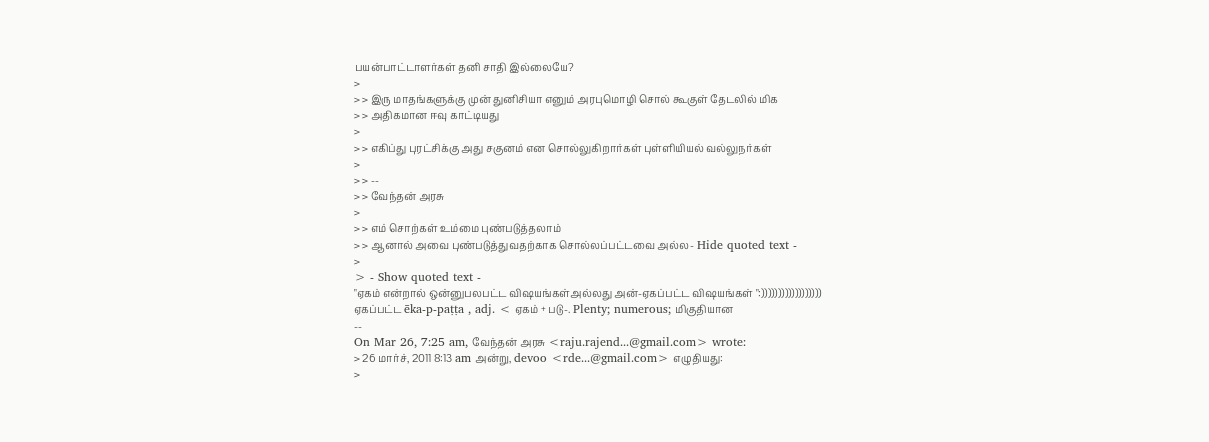பயன்பாட்டாளர்கள் தனி சாதி இல்லையே?
>
> > இரு மாதங்களுக்கு முன் துனிசியா எனும் அரபுமொழி சொல் கூகுள் தேடலில் மிக
> > அதிகமான ஈவு காட்டியது
>
> > எகிப்து புரட்சிக்கு அது சகுனம் என சொல்லுகிறார்கள் புள்ளியியல் வல்லுநர்கள்
>
> > --
> > வேந்தன் அரசு
>
> > எம் சொற்கள் உம்மை புண்படுத்தலாம்
> > ஆனால் அவை புண்படுத்துவதற்காக சொல்லப்பட்டவை அல்ல- Hide quoted text -
>
> - Show quoted text -
"ஏகம் என்றால் ஒன்னுபலபட்ட விஷயங்கள்அல்லது அன்-ஏகப்பட்ட விஷயங்கள் ":))))))))))))))))))
ஏகப்பட்ட ēka-p-paṭṭa , adj. < ஏகம் + படு-. Plenty; numerous; மிகுதியான
--
On Mar 26, 7:25 am, வேந்தன் அரசு <raju.rajend...@gmail.com> wrote:
> 26 மார்ச், 2011 8:13 am அன்று, devoo <rde...@gmail.com> எழுதியது:
>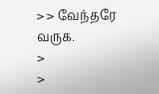> > வேந்தரே வருக.
>
>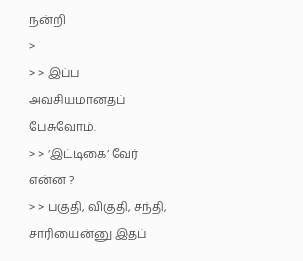நன்றி
>
> > இப்ப அவசியமானதப் பேசுவோம்.
> > ‘இட்டிகை’ வேர் என்ன ?
> > பகுதி, விகுதி, சந்தி, சாரியைன்னு இதப்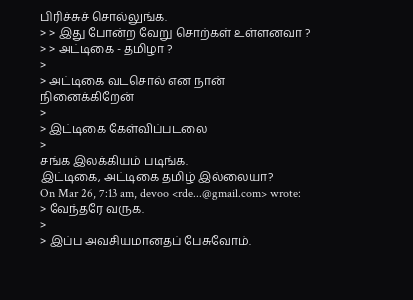பிரிச்சுச் சொல்லுங்க.
> > இது போன்ற வேறு சொற்கள் உள்ளனவா ?
> > அட்டிகை - தமிழா ?
>
> அட்டிகை வடசொல் என நான் நினைக்கிறேன்
>
> இட்டிகை கேள்விப்படலை
>
சங்க இலக்கியம் படிங்க.
இட்டிகை, அட்டிகை தமிழ் இல்லையா?
On Mar 26, 7:13 am, devoo <rde...@gmail.com> wrote:
> வேந்தரே வருக.
>
> இப்ப அவசியமானதப் பேசுவோம்.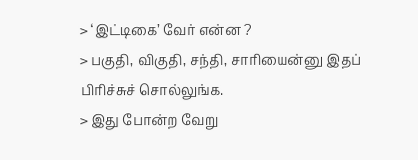> ‘இட்டிகை’ வேர் என்ன ?
> பகுதி, விகுதி, சந்தி, சாரியைன்னு இதப் பிரிச்சுச் சொல்லுங்க.
> இது போன்ற வேறு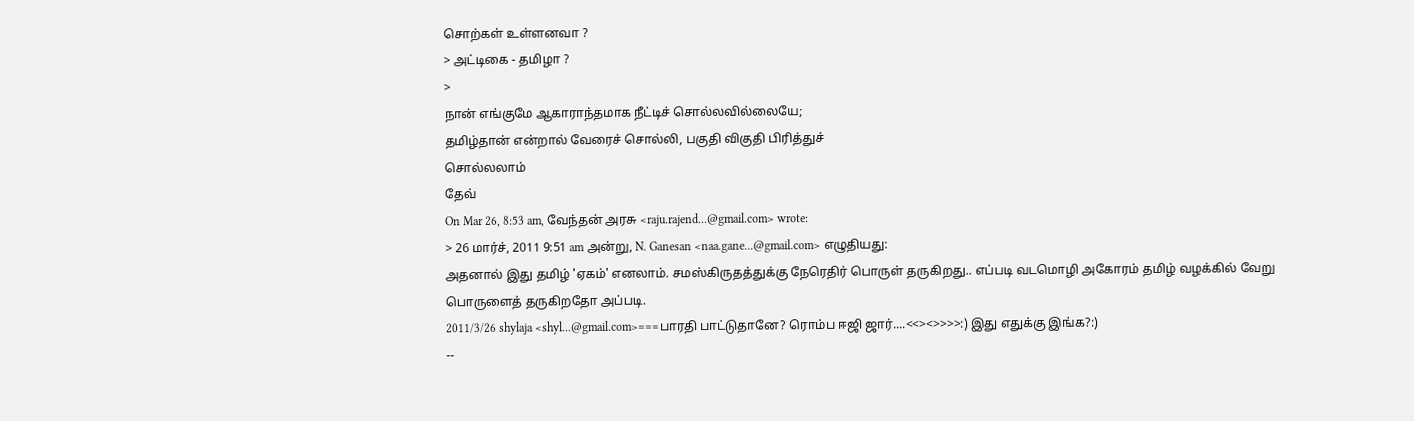சொற்கள் உள்ளனவா ?
> அட்டிகை - தமிழா ?
>
நான் எங்குமே ஆகாராந்தமாக நீட்டிச் சொல்லவில்லையே;
தமிழ்தான் என்றால் வேரைச் சொல்லி, பகுதி விகுதி பிரித்துச்
சொல்லலாம்
தேவ்
On Mar 26, 8:53 am, வேந்தன் அரசு <raju.rajend...@gmail.com> wrote:
> 26 மார்ச், 2011 9:51 am அன்று, N. Ganesan <naa.gane...@gmail.com> எழுதியது:
அதனால் இது தமிழ் 'ஏகம்' எனலாம். சமஸ்கிருதத்துக்கு நேரெதிர் பொருள் தருகிறது.. எப்படி வடமொழி அகோரம் தமிழ் வழக்கில் வேறு பொருளைத் தருகிறதோ அப்படி.
2011/3/26 shylaja <shyl...@gmail.com>===பாரதி பாட்டுதானே? ரொம்ப ஈஜி ஜார்....<<><>>>>:) இது எதுக்கு இங்க?:)
--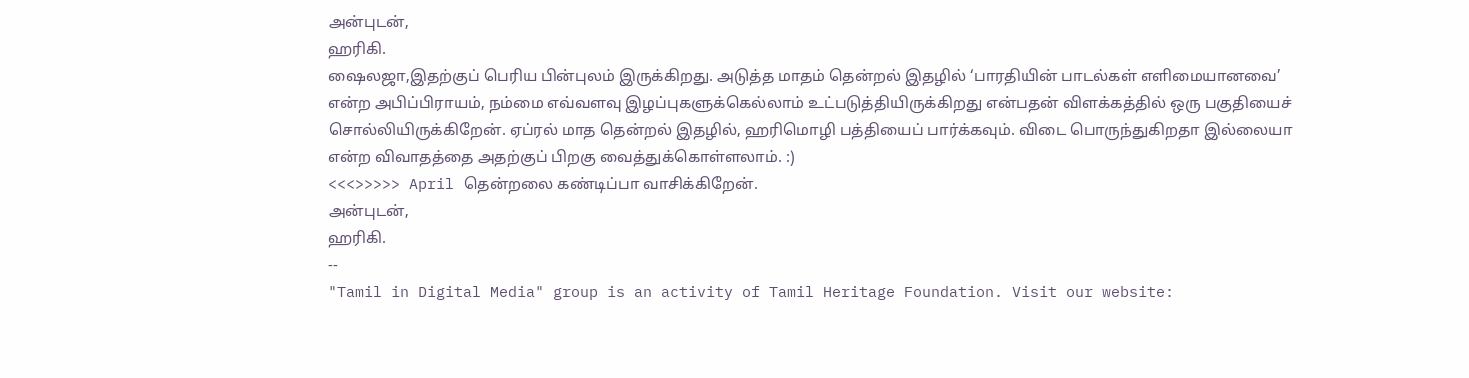அன்புடன்,
ஹரிகி.
ஷைலஜா,இதற்குப் பெரிய பின்புலம் இருக்கிறது. அடுத்த மாதம் தென்றல் இதழில் ‘பாரதியின் பாடல்கள் எளிமையானவை’ என்ற அபிப்பிராயம், நம்மை எவ்வளவு இழப்புகளுக்கெல்லாம் உட்படுத்தியிருக்கிறது என்பதன் விளக்கத்தில் ஒரு பகுதியைச் சொல்லியிருக்கிறேன். ஏப்ரல் மாத தென்றல் இதழில், ஹரிமொழி பத்தியைப் பார்க்கவும். விடை பொருந்துகிறதா இல்லையா என்ற விவாதத்தை அதற்குப் பிறகு வைத்துக்கொள்ளலாம். :)
<<<>>>>> April தென்றலை கண்டிப்பா வாசிக்கிறேன்.
அன்புடன்,
ஹரிகி.
--
"Tamil in Digital Media" group is an activity of Tamil Heritage Foundation. Visit our website: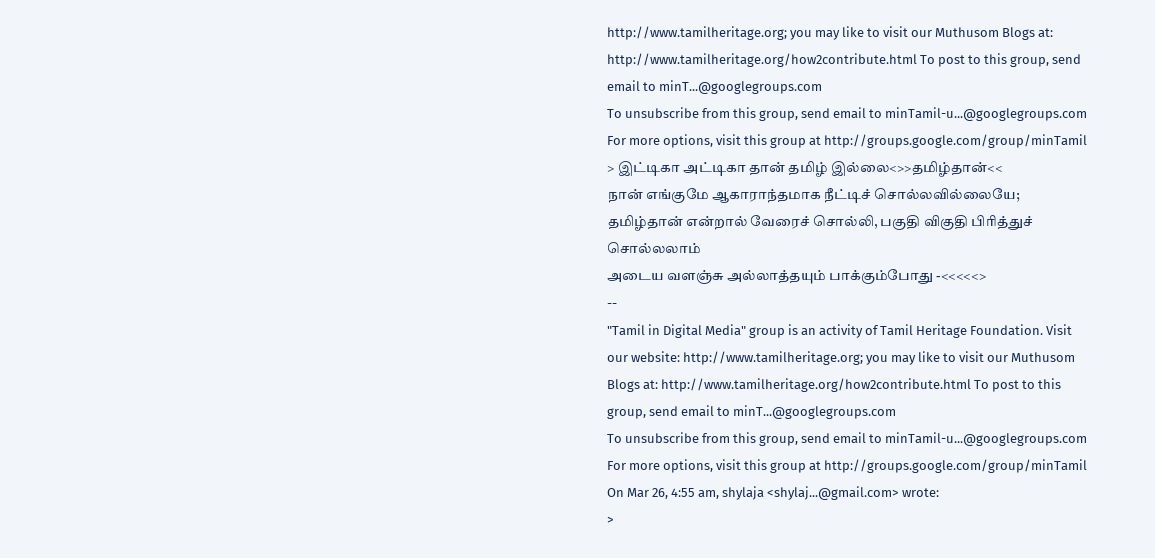http://www.tamilheritage.org; you may like to visit our Muthusom Blogs at: http://www.tamilheritage.org/how2contribute.html To post to this group, send email to minT...@googlegroups.com
To unsubscribe from this group, send email to minTamil-u...@googlegroups.com
For more options, visit this group at http://groups.google.com/group/minTamil
> இட்டிகா அட்டிகா தான் தமிழ் இல்லை<>>தமிழ்தான்<<
நான் எங்குமே ஆகாராந்தமாக நீட்டிச் சொல்லவில்லையே;
தமிழ்தான் என்றால் வேரைச் சொல்லி, பகுதி விகுதி பிரித்துச்
சொல்லலாம்
அடைய வளஞ்சு அல்லாத்தயும் பாக்கும்போது -<<<<<>
--
"Tamil in Digital Media" group is an activity of Tamil Heritage Foundation. Visit our website: http://www.tamilheritage.org; you may like to visit our Muthusom Blogs at: http://www.tamilheritage.org/how2contribute.html To post to this group, send email to minT...@googlegroups.com
To unsubscribe from this group, send email to minTamil-u...@googlegroups.com
For more options, visit this group at http://groups.google.com/group/minTamil
On Mar 26, 4:55 am, shylaja <shylaj...@gmail.com> wrote:
>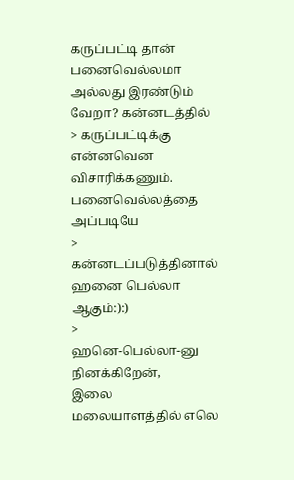கருப்பட்டி தான் பனைவெல்லமா அல்லது இரண்டும் வேறா? கன்னடத்தில்
> கருப்பட்டிக்கு என்னவென விசாரிக்கணும். பனைவெல்லத்தை அப்படியே
> கன்னடப்படுத்தினால் ஹனை பெல்லா ஆகும்:):)
>
ஹனெ-பெல்லா-னு நினக்கிறேன்,
இலை மலையாளத்தில் எலெ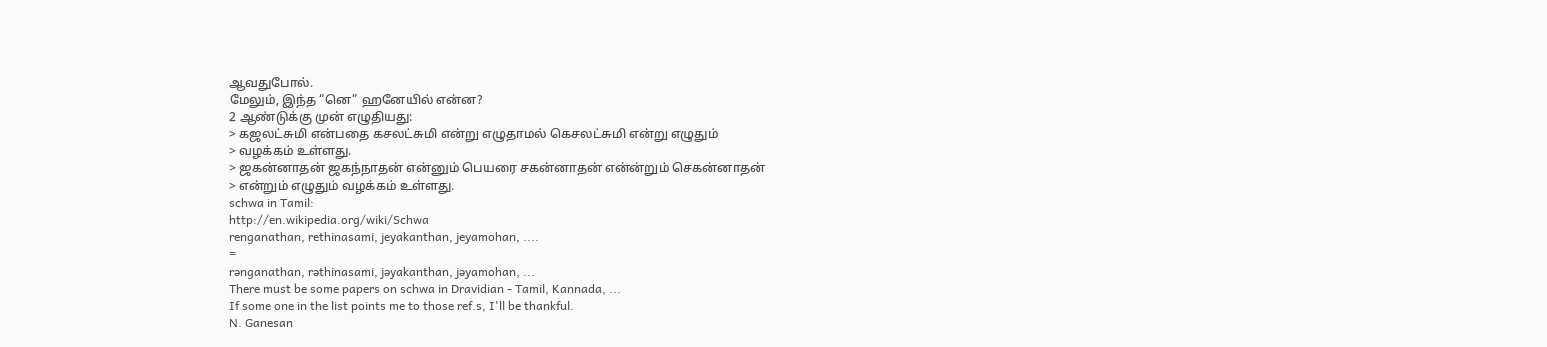ஆவதுபோல்.
மேலும், இந்த “னெ” ஹனேயில் என்ன?
2 ஆண்டுக்கு முன் எழுதியது:
> கஜலட்சுமி என்பதை கசலட்சுமி என்று எழுதாமல் கெசலட்சுமி என்று எழுதும்
> வழக்கம் உள்ளது.
> ஜகன்னாதன் ஜகந்நாதன் என்னும் பெயரை சகன்னாதன் என்ன்றும் செகன்னாதன்
> என்றும் எழுதும் வழக்கம் உள்ளது.
schwa in Tamil:
http://en.wikipedia.org/wiki/Schwa
renganathan, rethinasami, jeyakanthan, jeyamohan, ....
=
rənganathan, rəthinasami, jəyakanthan, jəyamohan, ...
There must be some papers on schwa in Dravidian - Tamil, Kannada, ...
If some one in the list points me to those ref.s, I'll be thankful.
N. Ganesan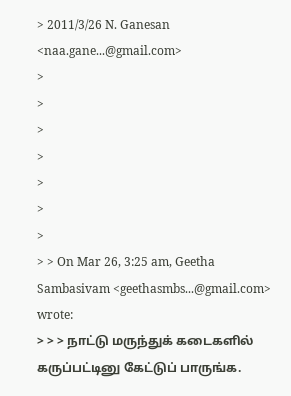> 2011/3/26 N. Ganesan <naa.gane...@gmail.com>
>
>
>
>
>
>
>
> > On Mar 26, 3:25 am, Geetha Sambasivam <geethasmbs...@gmail.com> wrote:
> > > நாட்டு மருந்துக் கடைகளில் கருப்பட்டினு கேட்டுப் பாருங்க.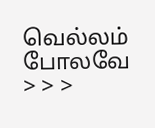வெல்லம் போலவே
> > >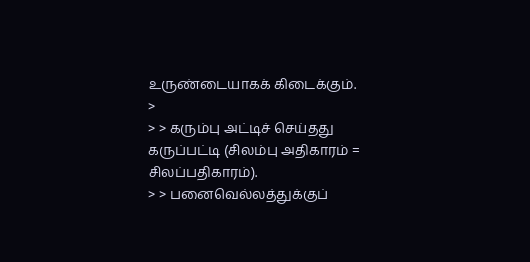உருண்டையாகக் கிடைக்கும்.
>
> > கரும்பு அட்டிச் செய்தது கருப்பட்டி (சிலம்பு அதிகாரம் = சிலப்பதிகாரம்).
> > பனைவெல்லத்துக்குப்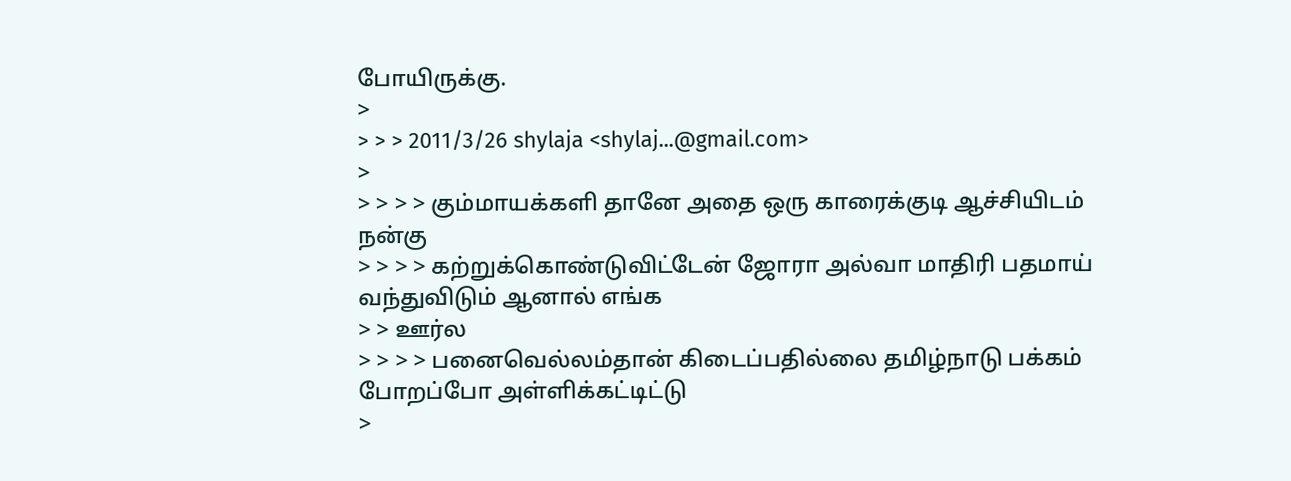போயிருக்கு.
>
> > > 2011/3/26 shylaja <shylaj...@gmail.com>
>
> > > > கும்மாயக்களி தானே அதை ஒரு காரைக்குடி ஆச்சியிடம் நன்கு
> > > > கற்றுக்கொண்டுவிட்டேன் ஜோரா அல்வா மாதிரி பதமாய் வந்துவிடும் ஆனால் எங்க
> > ஊர்ல
> > > > பனைவெல்லம்தான் கிடைப்பதில்லை தமிழ்நாடு பக்கம் போறப்போ அள்ளிக்கட்டிட்டு
>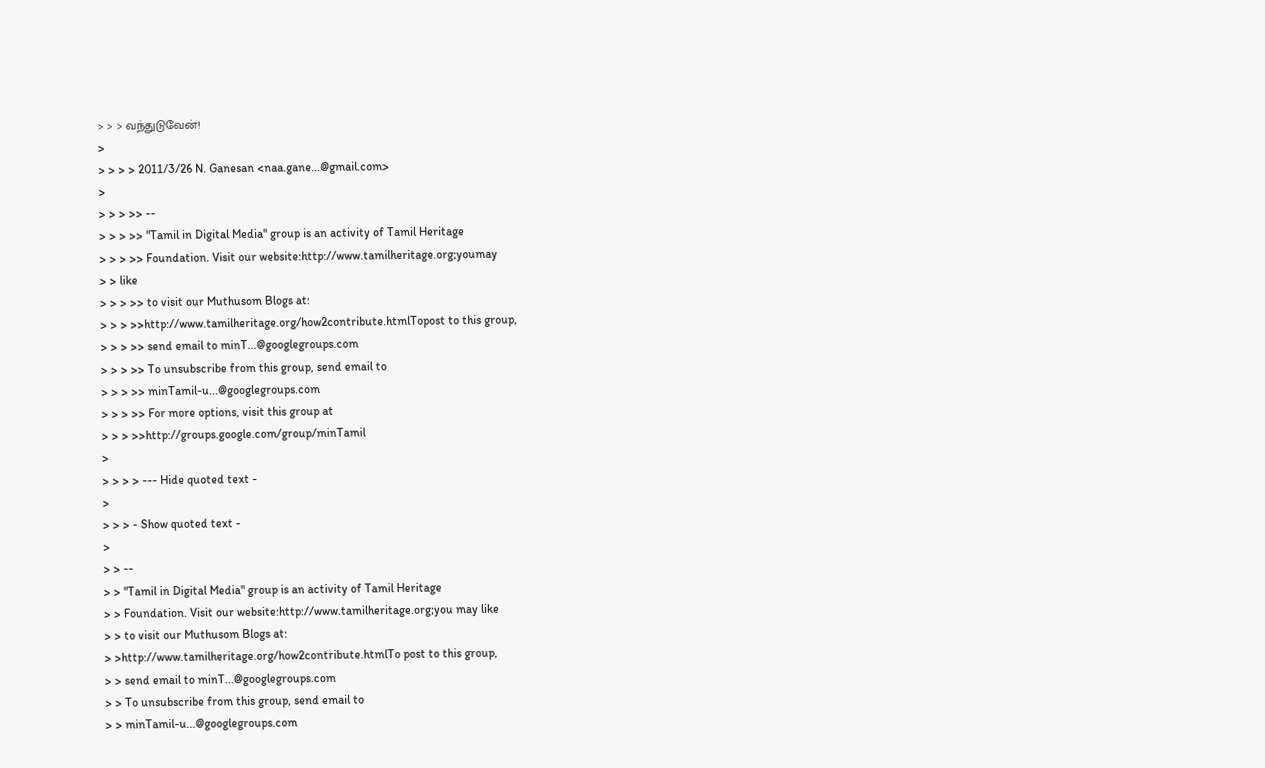> > > வந்துடுவேன்!
>
> > > > 2011/3/26 N. Ganesan <naa.gane...@gmail.com>
>
> > > >> --
> > > >> "Tamil in Digital Media" group is an activity of Tamil Heritage
> > > >> Foundation. Visit our website:http://www.tamilheritage.org;youmay
> > like
> > > >> to visit our Muthusom Blogs at:
> > > >>http://www.tamilheritage.org/how2contribute.htmlTopost to this group,
> > > >> send email to minT...@googlegroups.com
> > > >> To unsubscribe from this group, send email to
> > > >> minTamil-u...@googlegroups.com
> > > >> For more options, visit this group at
> > > >>http://groups.google.com/group/minTamil
>
> > > > --- Hide quoted text -
>
> > > - Show quoted text -
>
> > --
> > "Tamil in Digital Media" group is an activity of Tamil Heritage
> > Foundation. Visit our website:http://www.tamilheritage.org;you may like
> > to visit our Muthusom Blogs at:
> >http://www.tamilheritage.org/how2contribute.htmlTo post to this group,
> > send email to minT...@googlegroups.com
> > To unsubscribe from this group, send email to
> > minTamil-u...@googlegroups.com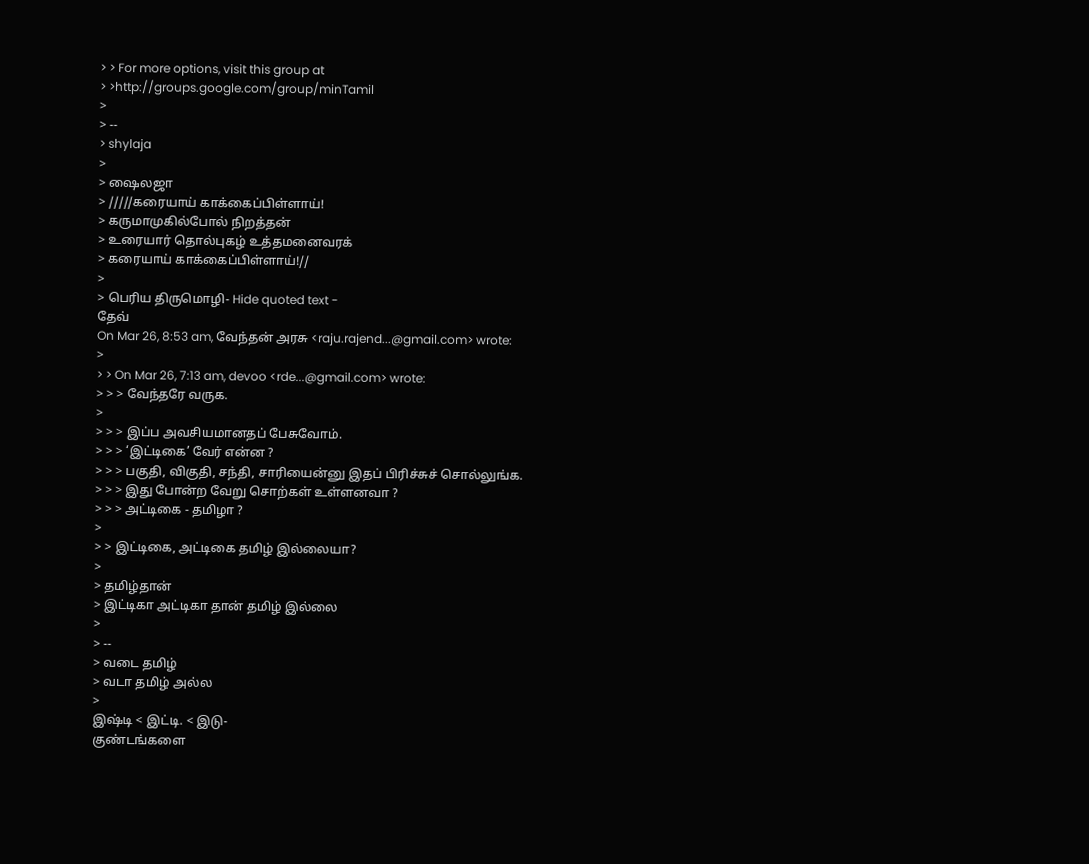> > For more options, visit this group at
> >http://groups.google.com/group/minTamil
>
> --
> shylaja
>
> ஷைலஜா
> /////கரையாய் காக்கைப்பிள்ளாய்!
> கருமாமுகில்போல் நிறத்தன்
> உரையார் தொல்புகழ் உத்தமனைவரக்
> கரையாய் காக்கைப்பிள்ளாய்!//
>
> பெரிய திருமொழி- Hide quoted text -
தேவ்
On Mar 26, 8:53 am, வேந்தன் அரசு <raju.rajend...@gmail.com> wrote:
>
> > On Mar 26, 7:13 am, devoo <rde...@gmail.com> wrote:
> > > வேந்தரே வருக.
>
> > > இப்ப அவசியமானதப் பேசுவோம்.
> > > ‘இட்டிகை’ வேர் என்ன ?
> > > பகுதி, விகுதி, சந்தி, சாரியைன்னு இதப் பிரிச்சுச் சொல்லுங்க.
> > > இது போன்ற வேறு சொற்கள் உள்ளனவா ?
> > > அட்டிகை - தமிழா ?
>
> > இட்டிகை, அட்டிகை தமிழ் இல்லையா?
>
> தமிழ்தான்
> இட்டிகா அட்டிகா தான் தமிழ் இல்லை
>
> --
> வடை தமிழ்
> வடா தமிழ் அல்ல
>
இஷ்டி < இட்டி. < இடு-
குண்டங்களை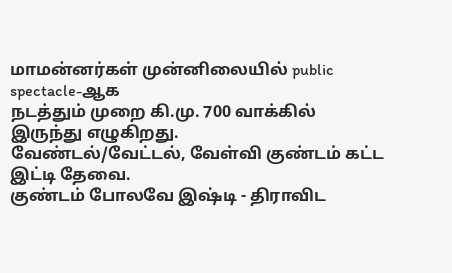மாமன்னர்கள் முன்னிலையில் public spectacle-ஆக
நடத்தும் முறை கி.மு. 700 வாக்கில் இருந்து எழுகிறது.
வேண்டல்/வேட்டல், வேள்வி குண்டம் கட்ட இட்டி தேவை.
குண்டம் போலவே இஷ்டி - திராவிட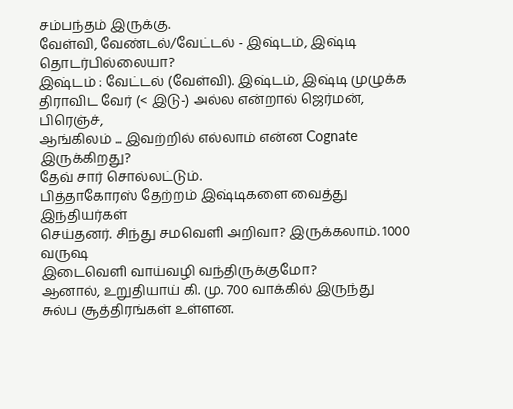சம்பந்தம் இருக்கு.
வேள்வி, வேண்டல்/வேட்டல் - இஷ்டம், இஷ்டி தொடர்பில்லையா?
இஷ்டம் : வேட்டல் (வேள்வி). இஷ்டம், இஷ்டி முழுக்க
திராவிட வேர் (< இடு-) அல்ல என்றால் ஜெர்மன், பிரெஞ்ச்,
ஆங்கிலம் ... இவற்றில் எல்லாம் என்ன Cognate இருக்கிறது?
தேவ் சார் சொல்லட்டும்.
பித்தாகோரஸ் தேற்றம் இஷ்டிகளை வைத்து இந்தியர்கள்
செய்தனர். சிந்து சமவெளி அறிவா? இருக்கலாம். 1000 வருஷ
இடைவெளி வாய்வழி வந்திருக்குமோ?
ஆனால், உறுதியாய் கி. மு. 700 வாக்கில் இருந்து
சுல்ப சூத்திரங்கள் உள்ளன.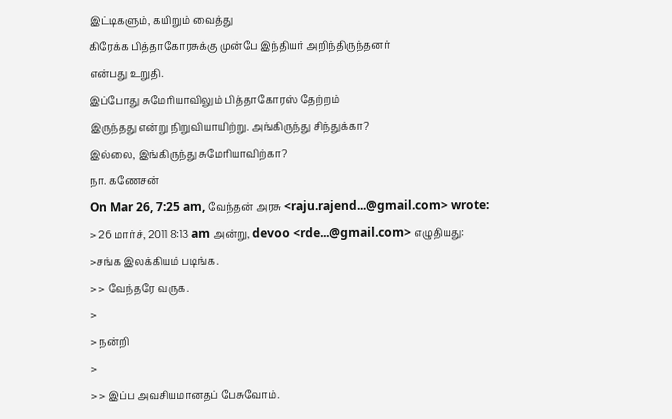இட்டிகளும், கயிறும் வைத்து
கிரேக்க பித்தாகோரசுக்கு முன்பே இந்தியர் அறிந்திருந்தனர்
என்பது உறுதி.
இப்போது சுமேரியாவிலும் பித்தாகோரஸ் தேற்றம்
இருந்தது என்று நிறுவியாயிற்று. அங்கிருந்து சிந்துக்கா?
இல்லை, இங்கிருந்து சுமேரியாவிற்கா?
நா. கணேசன்
On Mar 26, 7:25 am, வேந்தன் அரசு <raju.rajend...@gmail.com> wrote:
> 26 மார்ச், 2011 8:13 am அன்று, devoo <rde...@gmail.com> எழுதியது:
>சங்க இலக்கியம் படிங்க.
> > வேந்தரே வருக.
>
> நன்றி
>
> > இப்ப அவசியமானதப் பேசுவோம்.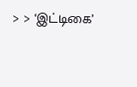> > ‘இட்டிகை’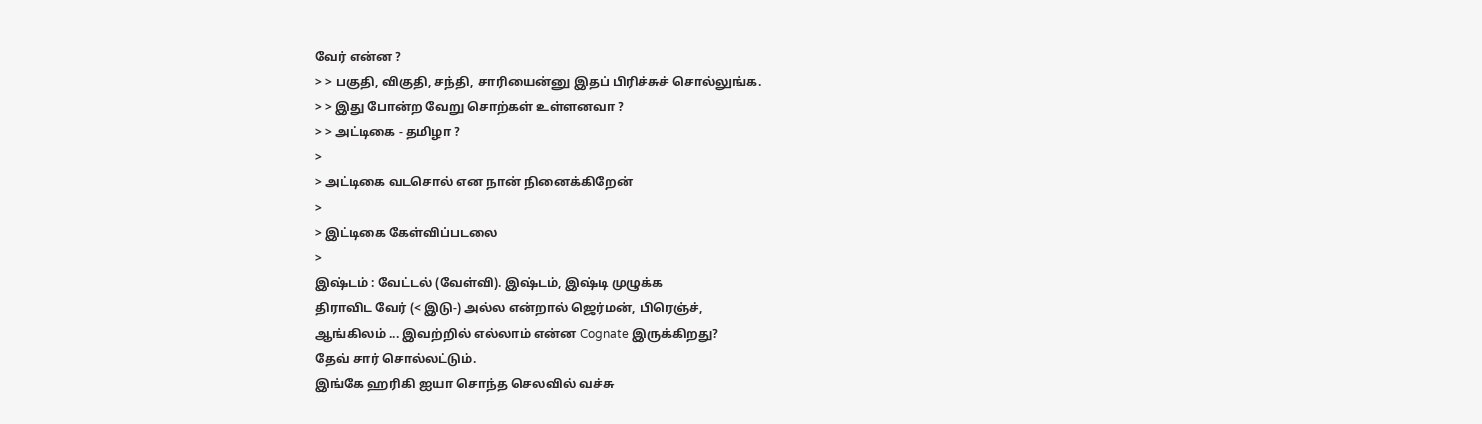வேர் என்ன ?
> > பகுதி, விகுதி, சந்தி, சாரியைன்னு இதப் பிரிச்சுச் சொல்லுங்க.
> > இது போன்ற வேறு சொற்கள் உள்ளனவா ?
> > அட்டிகை - தமிழா ?
>
> அட்டிகை வடசொல் என நான் நினைக்கிறேன்
>
> இட்டிகை கேள்விப்படலை
>
இஷ்டம் : வேட்டல் (வேள்வி). இஷ்டம், இஷ்டி முழுக்க
திராவிட வேர் (< இடு-) அல்ல என்றால் ஜெர்மன், பிரெஞ்ச்,
ஆங்கிலம் ... இவற்றில் எல்லாம் என்ன Cognate இருக்கிறது?
தேவ் சார் சொல்லட்டும்.
இங்கே ஹரிகி ஐயா சொந்த செலவில் வச்சு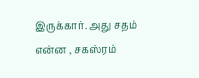இருக்கார். அது சதம் என்ன , சகஸ்ரம்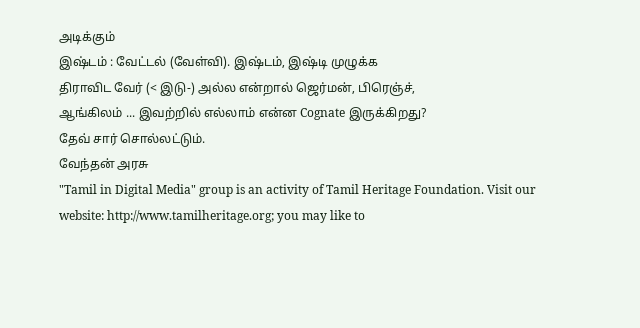அடிக்கும்
இஷ்டம் : வேட்டல் (வேள்வி). இஷ்டம், இஷ்டி முழுக்க
திராவிட வேர் (< இடு-) அல்ல என்றால் ஜெர்மன், பிரெஞ்ச்,
ஆங்கிலம் ... இவற்றில் எல்லாம் என்ன Cognate இருக்கிறது?
தேவ் சார் சொல்லட்டும்.
வேந்தன் அரசு
"Tamil in Digital Media" group is an activity of Tamil Heritage Foundation. Visit our website: http://www.tamilheritage.org; you may like to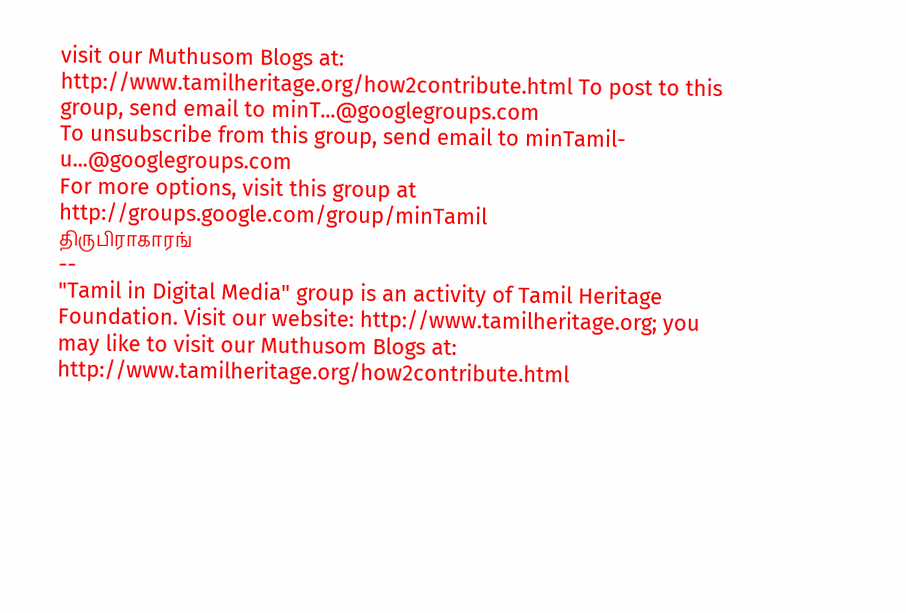visit our Muthusom Blogs at: http://www.tamilheritage.org/how2contribute.html To post to this group, send email to minT...@googlegroups.com
To unsubscribe from this group, send email to minTamil-u...@googlegroups.com
For more options, visit this group at http://groups.google.com/group/minTamil
திருபிராகாரங்
--
"Tamil in Digital Media" group is an activity of Tamil Heritage Foundation. Visit our website: http://www.tamilheritage.org; you may like to visit our Muthusom Blogs at: http://www.tamilheritage.org/how2contribute.html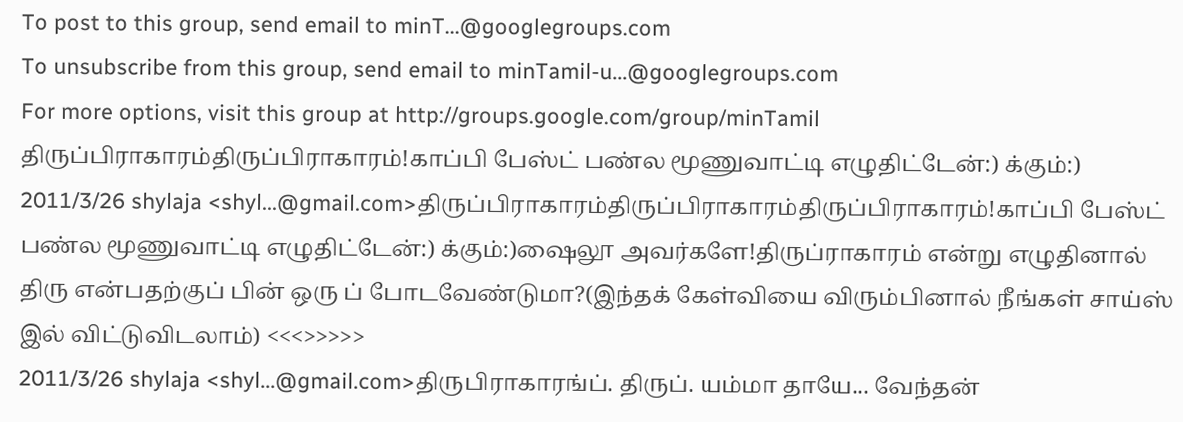To post to this group, send email to minT...@googlegroups.com
To unsubscribe from this group, send email to minTamil-u...@googlegroups.com
For more options, visit this group at http://groups.google.com/group/minTamil
திருப்பிராகாரம்திருப்பிராகாரம்!காப்பி பேஸ்ட் பண்ல மூணுவாட்டி எழுதிட்டேன்:) க்கும்:)
2011/3/26 shylaja <shyl...@gmail.com>திருப்பிராகாரம்திருப்பிராகாரம்திருப்பிராகாரம்!காப்பி பேஸ்ட் பண்ல மூணுவாட்டி எழுதிட்டேன்:) க்கும்:)ஷைலூ அவர்களே!திருப்ராகாரம் என்று எழுதினால் திரு என்பதற்குப் பின் ஒரு ப் போடவேண்டுமா?(இந்தக் கேள்வியை விரும்பினால் நீங்கள் சாய்ஸ் இல் விட்டுவிடலாம்) <<<>>>>>
2011/3/26 shylaja <shyl...@gmail.com>திருபிராகாரங்ப். திருப். யம்மா தாயே... வேந்தன்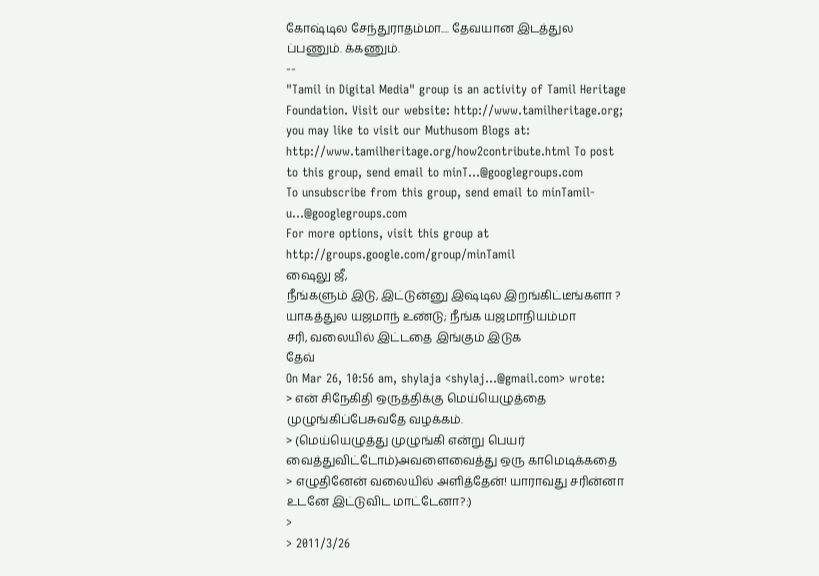கோஷ்டில சேந்துராதம்மா.... தேவயான இடத்துல ப்பணும். க்கணும்.
--
"Tamil in Digital Media" group is an activity of Tamil Heritage Foundation. Visit our website: http://www.tamilheritage.org; you may like to visit our Muthusom Blogs at: http://www.tamilheritage.org/how2contribute.html To post to this group, send email to minT...@googlegroups.com
To unsubscribe from this group, send email to minTamil-u...@googlegroups.com
For more options, visit this group at http://groups.google.com/group/minTamil
ஷைலு ஜீ,
நீங்களும் இடு, இட்டுன்னு இஷ்டில இறங்கிட்டீங்களா ?
யாகத்துல யஜமாந் உண்டு; நீங்க யஜமாநியம்மா
சரி, வலையில் இட்டதை இங்கும் இடுக
தேவ்
On Mar 26, 10:56 am, shylaja <shylaj...@gmail.com> wrote:
> என் சிநேகிதி ஒருத்திக்கு மெய்யெழுத்தை முழுங்கிப்பேசுவதே வழக்கம்.
> (மெய்யெழுத்து முழுங்கி என்று பெயர் வைத்துவிட்டோம்)அவளைவைத்து ஒரு காமெடிக்கதை
> எழுதினேன் வலையில் அளித்தேன்! யாராவது சரின்னா உடனே இட்டுவிட மாட்டேனா?:)
>
> 2011/3/26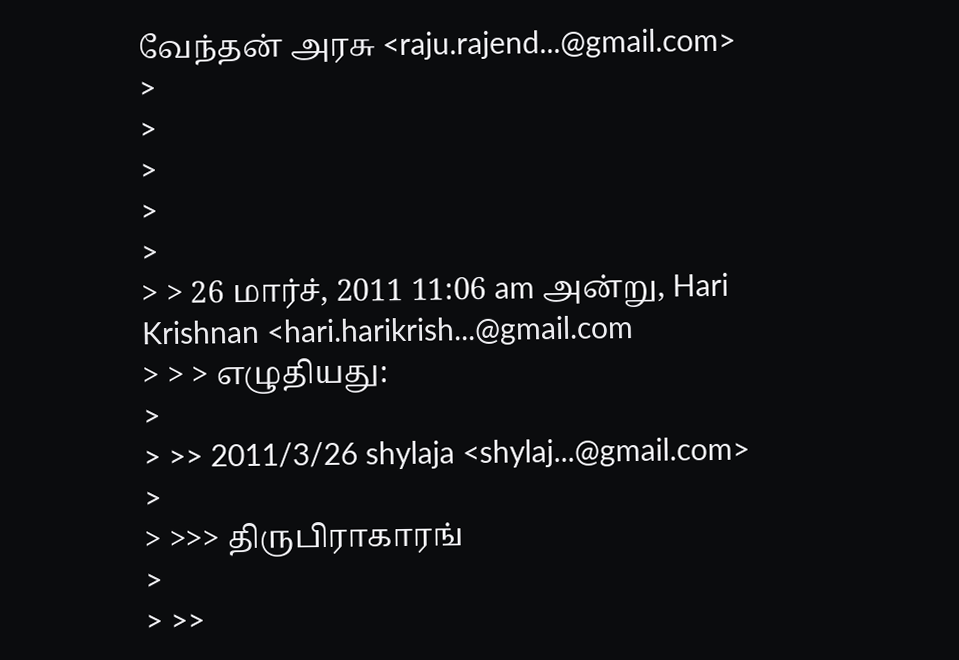வேந்தன் அரசு <raju.rajend...@gmail.com>
>
>
>
>
>
> > 26 மார்ச், 2011 11:06 am அன்று, Hari Krishnan <hari.harikrish...@gmail.com
> > > எழுதியது:
>
> >> 2011/3/26 shylaja <shylaj...@gmail.com>
>
> >>> திருபிராகாரங்
>
> >>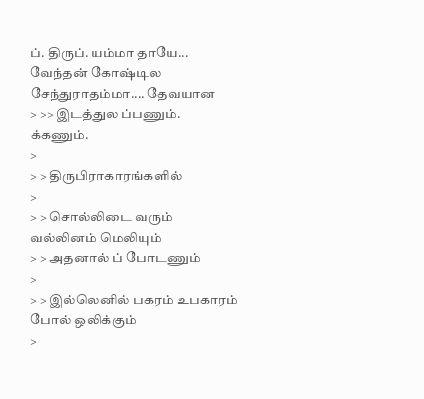ப். திருப். யம்மா தாயே... வேந்தன் கோஷ்டில சேந்துராதம்மா.... தேவயான
> >> இடத்துல ப்பணும். க்கணும்.
>
> > திருபிராகாரங்களில்
>
> > சொல்லிடை வரும் வல்லினம் மெலியும்
> > அதனால் ப் போடணும்
>
> > இல்லெனில் பகரம் உபகாரம் போல் ஒலிக்கும்
>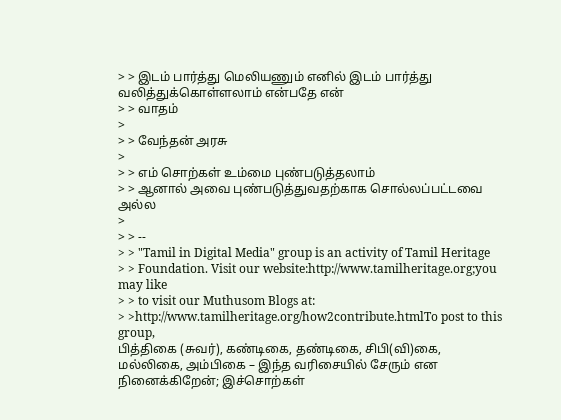> > இடம் பார்த்து மெலியணும் எனில் இடம் பார்த்து வலித்துக்கொள்ளலாம் என்பதே என்
> > வாதம்
>
> > வேந்தன் அரசு
>
> > எம் சொற்கள் உம்மை புண்படுத்தலாம்
> > ஆனால் அவை புண்படுத்துவதற்காக சொல்லப்பட்டவை அல்ல
>
> > --
> > "Tamil in Digital Media" group is an activity of Tamil Heritage
> > Foundation. Visit our website:http://www.tamilheritage.org;you may like
> > to visit our Muthusom Blogs at:
> >http://www.tamilheritage.org/how2contribute.htmlTo post to this group,
பித்திகை (சுவர்), கண்டிகை, தண்டிகை, சிபி(வி)கை,
மல்லிகை, அம்பிகை – இந்த வரிசையில் சேரும் என நினைக்கிறேன்; இச்சொற்கள்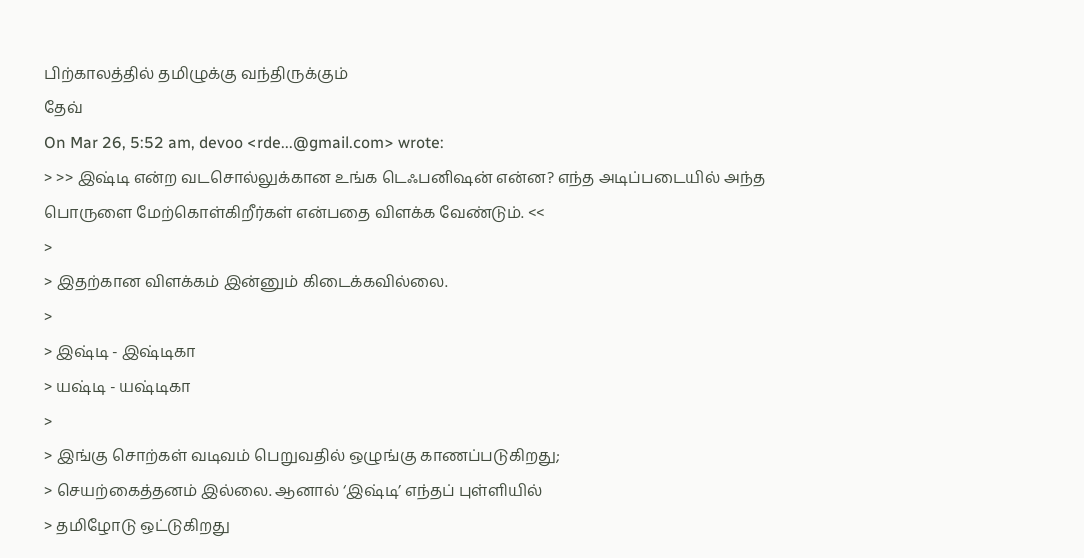பிற்காலத்தில் தமிழுக்கு வந்திருக்கும்
தேவ்
On Mar 26, 5:52 am, devoo <rde...@gmail.com> wrote:
> >> இஷ்டி என்ற வடசொல்லுக்கான உங்க டெஃபனிஷன் என்ன? எந்த அடிப்படையில் அந்த பொருளை மேற்கொள்கிறீர்கள் என்பதை விளக்க வேண்டும். <<
>
> இதற்கான விளக்கம் இன்னும் கிடைக்கவில்லை.
>
> இஷ்டி - இஷ்டிகா
> யஷ்டி - யஷ்டிகா
>
> இங்கு சொற்கள் வடிவம் பெறுவதில் ஒழுங்கு காணப்படுகிறது;
> செயற்கைத்தனம் இல்லை. ஆனால் ‘இஷ்டி’ எந்தப் புள்ளியில்
> தமிழோடு ஒட்டுகிறது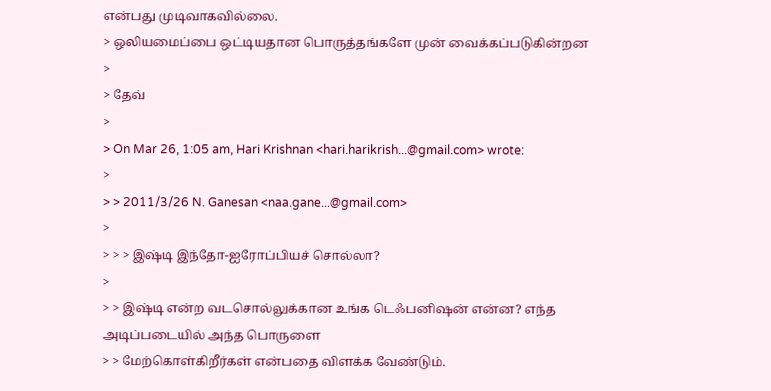என்பது முடிவாகவில்லை.
> ஒலியமைப்பை ஒட்டியதான பொருத்தங்களே முன் வைக்கப்படுகின்றன
>
> தேவ்
>
> On Mar 26, 1:05 am, Hari Krishnan <hari.harikrish...@gmail.com> wrote:
>
> > 2011/3/26 N. Ganesan <naa.gane...@gmail.com>
>
> > > இஷ்டி இந்தோ-ஐரோப்பியச் சொல்லா?
>
> > இஷ்டி என்ற வடசொல்லுக்கான உங்க டெஃபனிஷன் என்ன? எந்த அடிப்படையில் அந்த பொருளை
> > மேற்கொள்கிறீர்கள் என்பதை விளக்க வேண்டும்.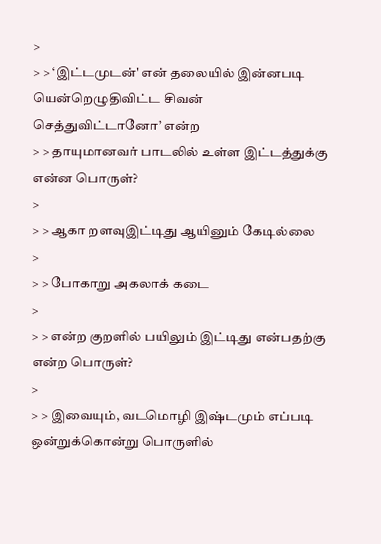>
> > ‘இட்டமுடன்' என் தலையில் இன்னபடி யென்றெழுதிவிட்ட சிவன் செத்துவிட்டானோ’ என்ற
> > தாயுமானவர் பாடலில் உள்ள இட்டத்துக்கு என்ன பொருள்?
>
> > ஆகா றளவுஇட்டிது ஆயினும் கேடில்லை
>
> > போகாறு அகலாக் கடை
>
> > என்ற குறளில் பயிலும் இட்டிது என்பதற்கு என்ற பொருள்?
>
> > இவையும், வடமொழி இஷ்டமும் எப்படி ஒன்றுக்கொன்று பொருளில்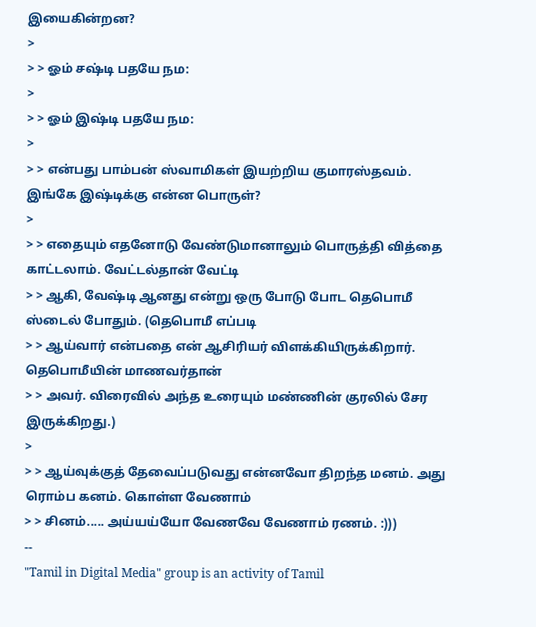இயைகின்றன?
>
> > ஓம் சஷ்டி பதயே நம:
>
> > ஓம் இஷ்டி பதயே நம:
>
> > என்பது பாம்பன் ஸ்வாமிகள் இயற்றிய குமாரஸ்தவம். இங்கே இஷ்டிக்கு என்ன பொருள்?
>
> > எதையும் எதனோடு வேண்டுமானாலும் பொருத்தி வித்தை காட்டலாம். வேட்டல்தான் வேட்டி
> > ஆகி, வேஷ்டி ஆனது என்று ஒரு போடு போட தெபொமீ ஸ்டைல் போதும். (தெபொமீ எப்படி
> > ஆய்வார் என்பதை என் ஆசிரியர் விளக்கியிருக்கிறார். தெபொமீயின் மாணவர்தான்
> > அவர். விரைவில் அந்த உரையும் மண்ணின் குரலில் சேர இருக்கிறது.)
>
> > ஆய்வுக்குத் தேவைப்படுவது என்னவோ திறந்த மனம். அது ரொம்ப கனம். கொள்ள வேணாம்
> > சினம்..... அய்யய்யோ வேணவே வேணாம் ரணம். :)))
--
"Tamil in Digital Media" group is an activity of Tamil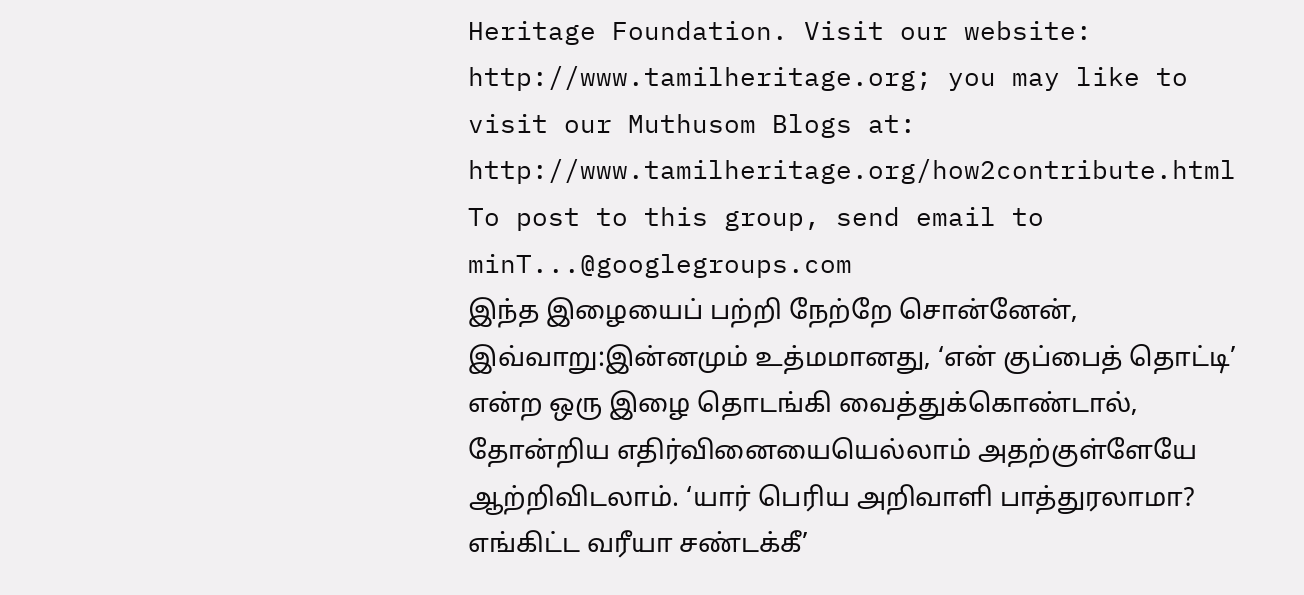Heritage Foundation. Visit our website: http://www.tamilheritage.org; you may like to visit our Muthusom Blogs at: http://www.tamilheritage.org/how2contribute.html To post to this group, send email to minT...@googlegroups.com
இந்த இழையைப் பற்றி நேற்றே சொன்னேன், இவ்வாறு:இன்னமும் உத்மமானது, ‘என் குப்பைத் தொட்டி’ என்ற ஒரு இழை தொடங்கி வைத்துக்கொண்டால், தோன்றிய எதிர்வினையையெல்லாம் அதற்குள்ளேயே ஆற்றிவிடலாம். ‘யார் பெரிய அறிவாளி பாத்துரலாமா? எங்கிட்ட வரீயா சண்டக்கீ’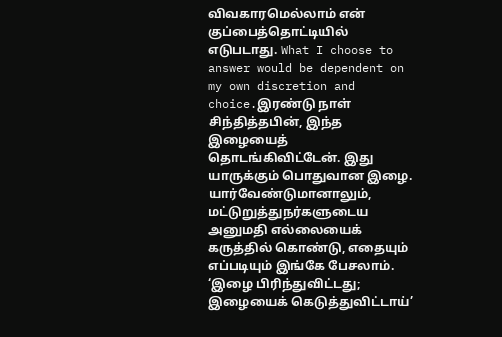விவகாரமெல்லாம் என் குப்பைத்தொட்டியில் எடுபடாது. What I choose to answer would be dependent on my own discretion and choice.இரண்டு நாள் சிந்தித்தபின், இந்த இழையைத் தொடங்கிவிட்டேன். இது யாருக்கும் பொதுவான இழை. யார்வேண்டுமானாலும், மட்டுறுத்துநர்களுடைய அனுமதி எல்லையைக் கருத்தில் கொண்டு, எதையும் எப்படியும் இங்கே பேசலாம். ‘இழை பிரிந்துவிட்டது; இழையைக் கெடுத்துவிட்டாய்’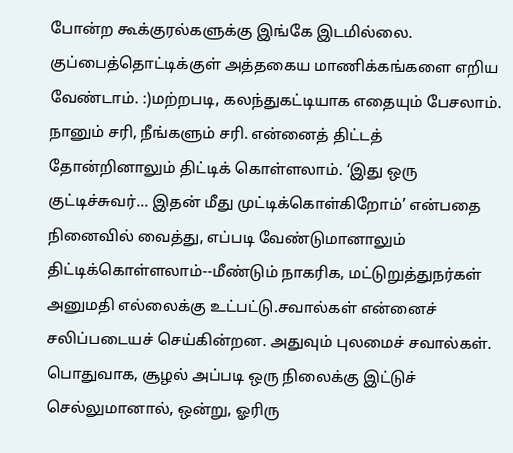போன்ற கூக்குரல்களுக்கு இங்கே இடமில்லை. குப்பைத்தொட்டிக்குள் அத்தகைய மாணிக்கங்களை எறிய வேண்டாம். :)மற்றபடி, கலந்துகட்டியாக எதையும் பேசலாம். நானும் சரி, நீங்களும் சரி. என்னைத் திட்டத் தோன்றினாலும் திட்டிக் கொள்ளலாம். ‘இது ஒரு குட்டிச்சுவர்... இதன் மீது முட்டிக்கொள்கிறோம்’ என்பதை நினைவில் வைத்து, எப்படி வேண்டுமானாலும் திட்டிக்கொள்ளலாம்--மீண்டும் நாகரிக, மட்டுறுத்துநர்கள் அனுமதி எல்லைக்கு உட்பட்டு.சவால்கள் என்னைச் சலிப்படையச் செய்கின்றன. அதுவும் புலமைச் சவால்கள். பொதுவாக, சூழல் அப்படி ஒரு நிலைக்கு இட்டுச் செல்லுமானால், ஒன்று, ஓரிரு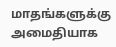மாதங்களுக்கு அமைதியாக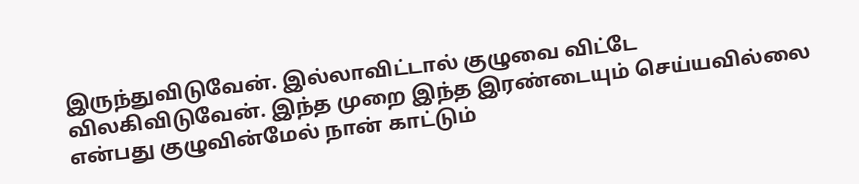இருந்துவிடுவேன். இல்லாவிட்டால் குழுவை விட்டே விலகிவிடுவேன். இந்த முறை இந்த இரண்டையும் செய்யவில்லை என்பது குழுவின்மேல் நான் காட்டும்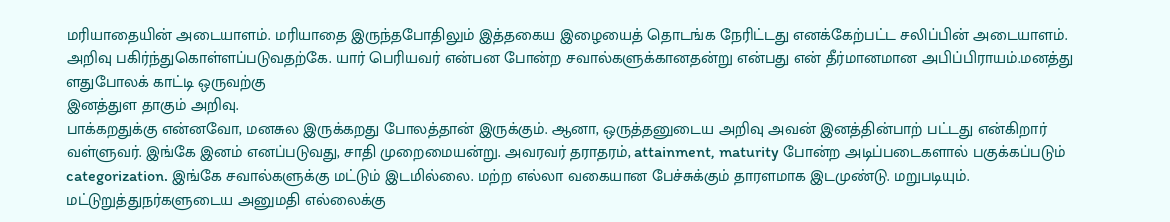மரியாதையின் அடையாளம். மரியாதை இருந்தபோதிலும் இத்தகைய இழையைத் தொடங்க நேரிட்டது எனக்கேற்பட்ட சலிப்பின் அடையாளம். அறிவு பகிர்ந்துகொள்ளப்படுவதற்கே. யார் பெரியவர் என்பன போன்ற சவால்களுக்கானதன்று என்பது என் தீர்மானமான அபிப்பிராயம்.மனத்து ளதுபோலக் காட்டி ஒருவற்கு
இனத்துள தாகும் அறிவு.
பாக்கறதுக்கு என்னவோ, மனசுல இருக்கறது போலத்தான் இருக்கும். ஆனா, ஒருத்தனுடைய அறிவு அவன் இனத்தின்பாற் பட்டது என்கிறார் வள்ளுவர். இங்கே இனம் எனப்படுவது, சாதி முறைமையன்று. அவரவர் தராதரம், attainment, maturity போன்ற அடிப்படைகளால் பகுக்கப்படும் categorization. இங்கே சவால்களுக்கு மட்டும் இடமில்லை. மற்ற எல்லா வகையான பேச்சுக்கும் தாரளமாக இடமுண்டு. மறுபடியும். மட்டுறுத்துநர்களுடைய அனுமதி எல்லைக்கு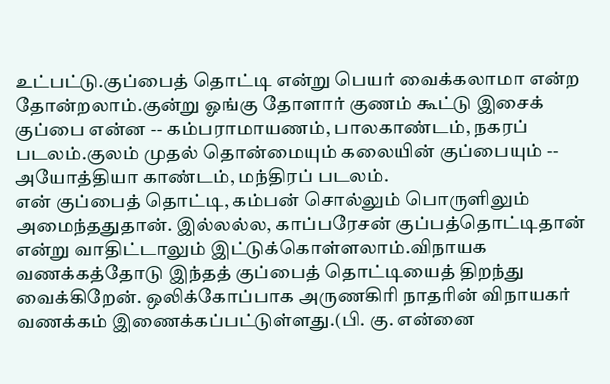உட்பட்டு.குப்பைத் தொட்டி என்று பெயர் வைக்கலாமா என்ற தோன்றலாம்.குன்று ஓங்கு தோளார் குணம் கூட்டு இசைக் குப்பை என்ன -- கம்பராமாயணம், பாலகாண்டம், நகரப் படலம்.குலம் முதல் தொன்மையும் கலையின் குப்பையும் -- அயோத்தியா காண்டம், மந்திரப் படலம்.
என் குப்பைத் தொட்டி, கம்பன் சொல்லும் பொருளிலும் அமைந்ததுதான். இல்லல்ல, காப்பரேசன் குப்பத்தொட்டிதான் என்று வாதிட்டாலும் இட்டுக்கொள்ளலாம்.விநாயக வணக்கத்தோடு இந்தத் குப்பைத் தொட்டியைத் திறந்து வைக்கிறேன். ஒலிக்கோப்பாக அருணகிரி நாதரின் விநாயகர் வணக்கம் இணைக்கப்பட்டுள்ளது.(பி. கு. என்னை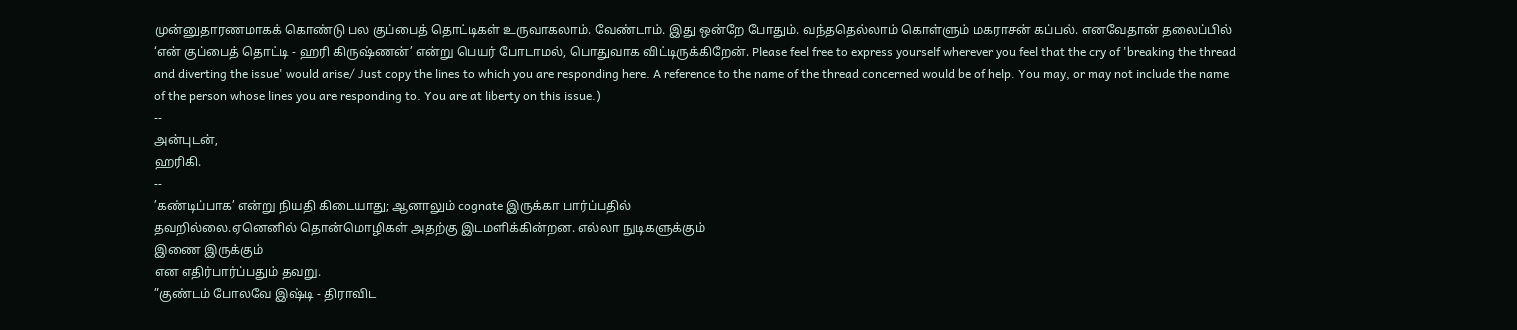முன்னுதாரணமாகக் கொண்டு பல குப்பைத் தொட்டிகள் உருவாகலாம். வேண்டாம். இது ஒன்றே போதும். வந்ததெல்லாம் கொள்ளும் மகராசன் கப்பல். எனவேதான் தலைப்பில் ‘என் குப்பைத் தொட்டி - ஹரி கிருஷ்ணன்’ என்று பெயர் போடாமல், பொதுவாக விட்டிருக்கிறேன். Please feel free to express yourself wherever you feel that the cry of 'breaking the thread and diverting the issue' would arise/ Just copy the lines to which you are responding here. A reference to the name of the thread concerned would be of help. You may, or may not include the name of the person whose lines you are responding to. You are at liberty on this issue.)
--
அன்புடன்,
ஹரிகி.
--
’கண்டிப்பாக’ என்று நியதி கிடையாது; ஆனாலும் cognate இருக்கா பார்ப்பதில்
தவறில்லை.ஏனெனில் தொன்மொழிகள் அதற்கு இடமளிக்கின்றன. எல்லா நுடிகளுக்கும்
இணை இருக்கும்
என எதிர்பார்ப்பதும் தவறு.
”குண்டம் போலவே இஷ்டி - திராவிட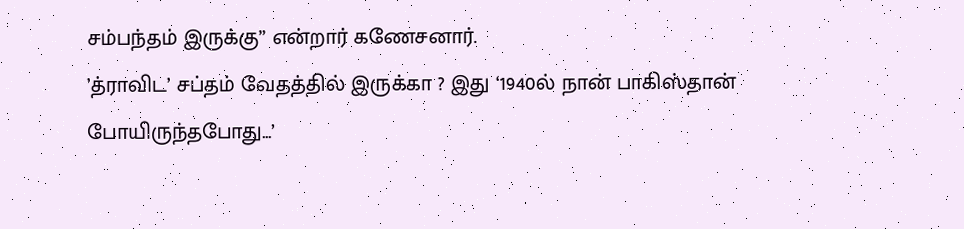சம்பந்தம் இருக்கு” என்றார் கணேசனார்.
’த்ராவிட’ சப்தம் வேதத்தில் இருக்கா ? இது ‘1940ல் நான் பாகிஸ்தான்
போயிருந்தபோது...’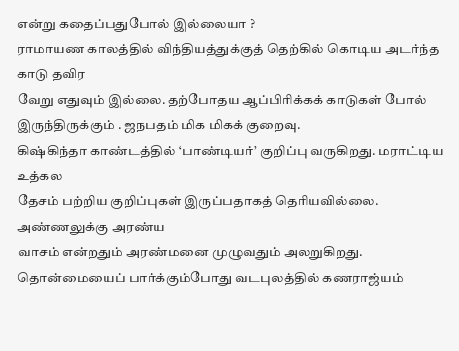என்று கதைப்பதுபோல் இல்லையா ?
ராமாயண காலத்தில் விந்தியத்துக்குத் தெற்கில் கொடிய அடர்ந்த காடு தவிர
வேறு எதுவும் இல்லை. தற்போதய ஆப்பிரிக்கக் காடுகள் போல்
இருந்திருக்கும் . ஜநபதம் மிக மிகக் குறைவு.
கிஷ்கிந்தா காண்டத்தில் ‘பாண்டியர்’ குறிப்பு வருகிறது. மராட்டிய உத்கல
தேசம் பற்றிய குறிப்புகள் இருப்பதாகத் தெரியவில்லை. அண்ணலுக்கு அரண்ய
வாசம் என்றதும் அரண்மனை முழுவதும் அலறுகிறது.
தொன்மையைப் பார்க்கும்போது வடபுலத்தில் கணராஜ்யம்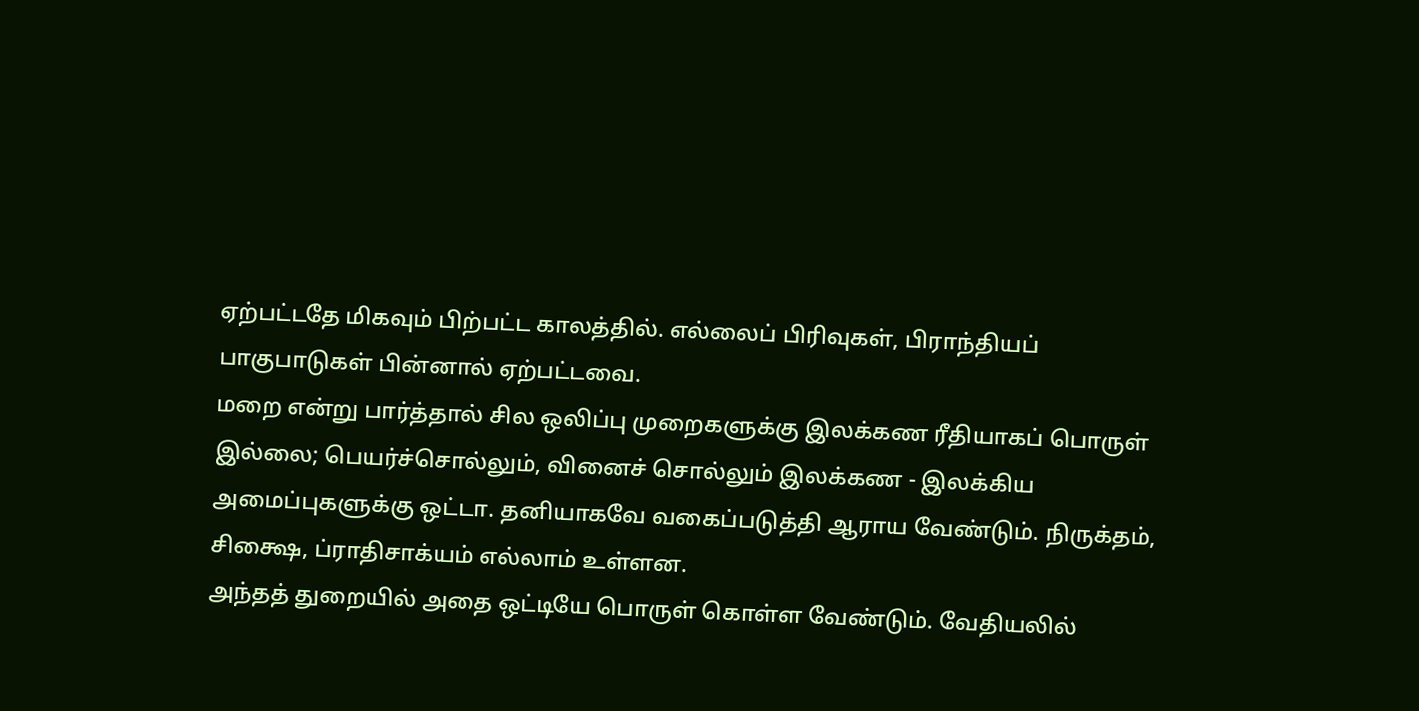ஏற்பட்டதே மிகவும் பிற்பட்ட காலத்தில். எல்லைப் பிரிவுகள், பிராந்தியப்
பாகுபாடுகள் பின்னால் ஏற்பட்டவை.
மறை என்று பார்த்தால் சில ஒலிப்பு முறைகளுக்கு இலக்கண ரீதியாகப் பொருள்
இல்லை; பெயர்ச்சொல்லும், வினைச் சொல்லும் இலக்கண - இலக்கிய
அமைப்புகளுக்கு ஒட்டா. தனியாகவே வகைப்படுத்தி ஆராய வேண்டும். நிருக்தம்,
சிக்ஷை, ப்ராதிசாக்யம் எல்லாம் உள்ளன.
அந்தத் துறையில் அதை ஒட்டியே பொருள் கொள்ள வேண்டும். வேதியலில்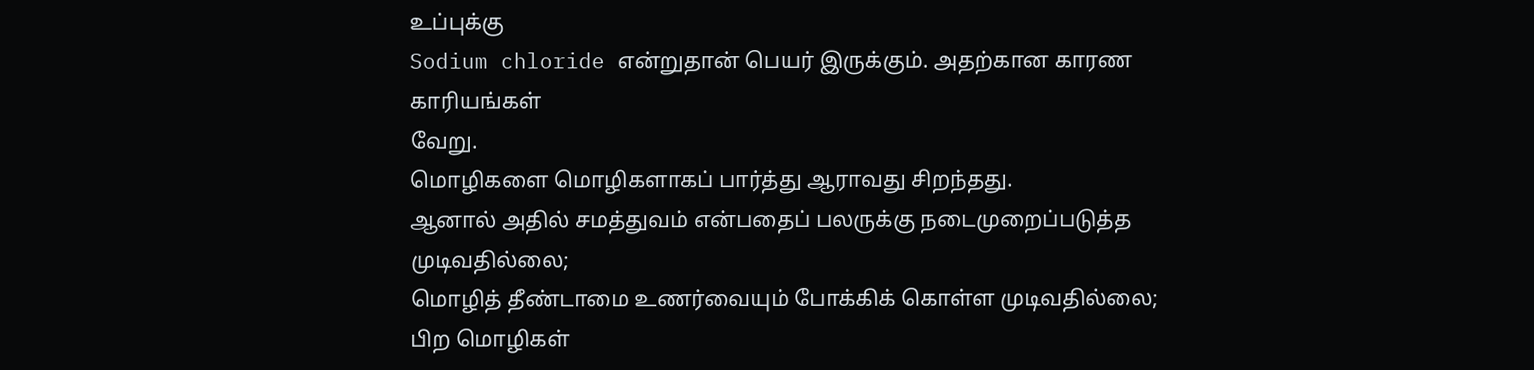உப்புக்கு
Sodium chloride என்றுதான் பெயர் இருக்கும். அதற்கான காரண காரியங்கள்
வேறு.
மொழிகளை மொழிகளாகப் பார்த்து ஆராவது சிறந்தது.
ஆனால் அதில் சமத்துவம் என்பதைப் பலருக்கு நடைமுறைப்படுத்த முடிவதில்லை;
மொழித் தீண்டாமை உணர்வையும் போக்கிக் கொள்ள முடிவதில்லை; பிற மொழிகள்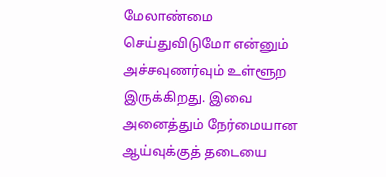மேலாண்மை செய்துவிடுமோ என்னும் அச்சவுணர்வும் உள்ளூற இருக்கிறது. இவை
அனைத்தும் நேர்மையான ஆய்வுக்குத் தடையை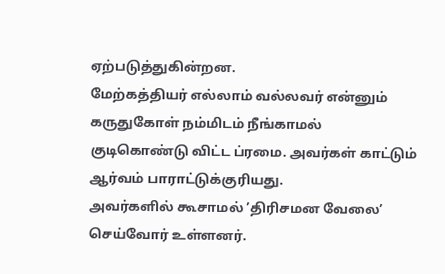ஏற்படுத்துகின்றன.
மேற்கத்தியர் எல்லாம் வல்லவர் என்னும் கருதுகோள் நம்மிடம் நீங்காமல்
குடிகொண்டு விட்ட ப்ரமை. அவர்கள் காட்டும் ஆர்வம் பாராட்டுக்குரியது.
அவர்களில் கூசாமல் ’திரிசமன வேலை’ செய்வோர் உள்ளனர்.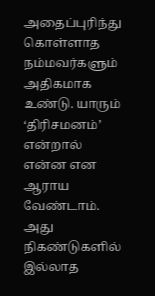அதைப்புரிந்து
கொள்ளாத நம்மவர்களும் அதிகமாக உண்டு. யாரும் ‘திரிசமனம்’ என்றால் என்ன என
ஆராய வேண்டாம். அது நிகண்டுகளில் இல்லாத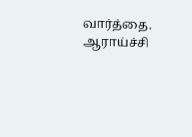வார்த்தை.
ஆராய்ச்சி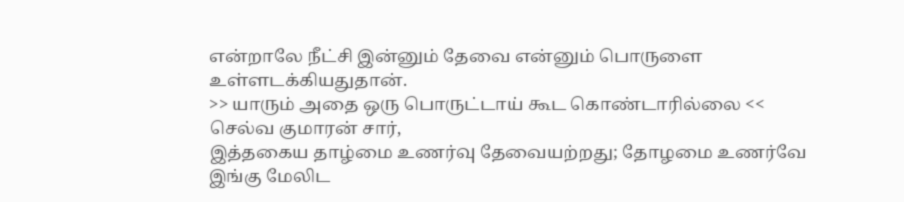என்றாலே நீட்சி இன்னும் தேவை என்னும் பொருளை
உள்ளடக்கியதுதான்.
>> யாரும் அதை ஒரு பொருட்டாய் கூட கொண்டாரில்லை <<
செல்வ குமாரன் சார்,
இத்தகைய தாழ்மை உணர்வு தேவையற்றது; தோழமை உணர்வே இங்கு மேலிட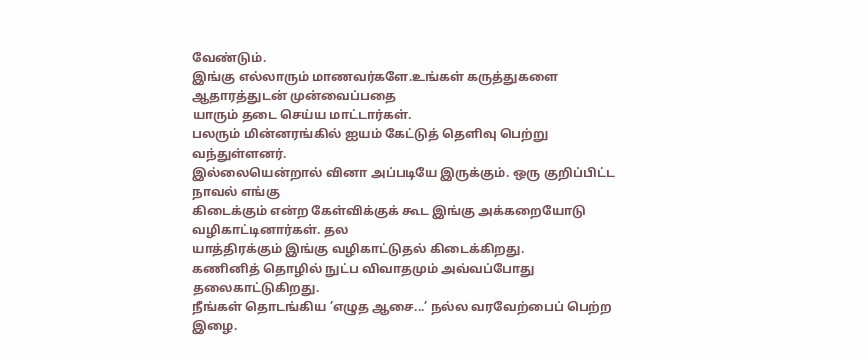வேண்டும்.
இங்கு எல்லாரும் மாணவர்களே.உங்கள் கருத்துகளை ஆதாரத்துடன் முன்வைப்பதை
யாரும் தடை செய்ய மாட்டார்கள்.
பலரும் மின்னரங்கில் ஐயம் கேட்டுத் தெளிவு பெற்று வந்துள்ளனர்.
இல்லையென்றால் வினா அப்படியே இருக்கும். ஒரு குறிப்பிட்ட நாவல் எங்கு
கிடைக்கும் என்ற கேள்விக்குக் கூட இங்கு அக்கறையோடு வழிகாட்டினார்கள். தல
யாத்திரக்கும் இங்கு வழிகாட்டுதல் கிடைக்கிறது.
கணினித் தொழில் நுட்ப விவாதமும் அவ்வப்போது தலைகாட்டுகிறது.
நீங்கள் தொடங்கிய ’எழுத ஆசை...’ நல்ல வரவேற்பைப் பெற்ற இழை.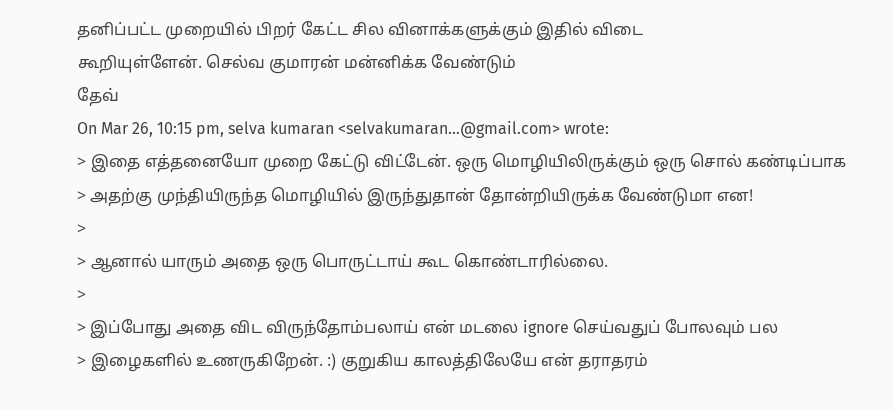தனிப்பட்ட முறையில் பிறர் கேட்ட சில வினாக்களுக்கும் இதில் விடை
கூறியுள்ளேன். செல்வ குமாரன் மன்னிக்க வேண்டும்
தேவ்
On Mar 26, 10:15 pm, selva kumaran <selvakumaran...@gmail.com> wrote:
> இதை எத்தனையோ முறை கேட்டு விட்டேன். ஒரு மொழியிலிருக்கும் ஒரு சொல் கண்டிப்பாக
> அதற்கு முந்தியிருந்த மொழியில் இருந்துதான் தோன்றியிருக்க வேண்டுமா என!
>
> ஆனால் யாரும் அதை ஒரு பொருட்டாய் கூட கொண்டாரில்லை.
>
> இப்போது அதை விட விருந்தோம்பலாய் என் மடலை ignore செய்வதுப் போலவும் பல
> இழைகளில் உணருகிறேன். :) குறுகிய காலத்திலேயே என் தராதரம்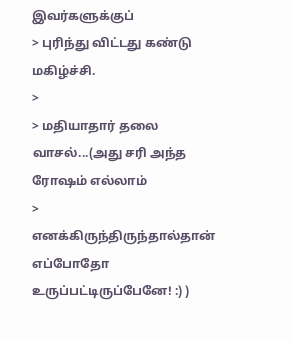இவர்களுக்குப்
> புரிந்து விட்டது கண்டு மகிழ்ச்சி.
>
> மதியாதார் தலை வாசல்...(அது சரி அந்த ரோஷம் எல்லாம்
> எனக்கிருந்திருந்தால்தான் எப்போதோ உருப்பட்டிருப்பேனே! :) )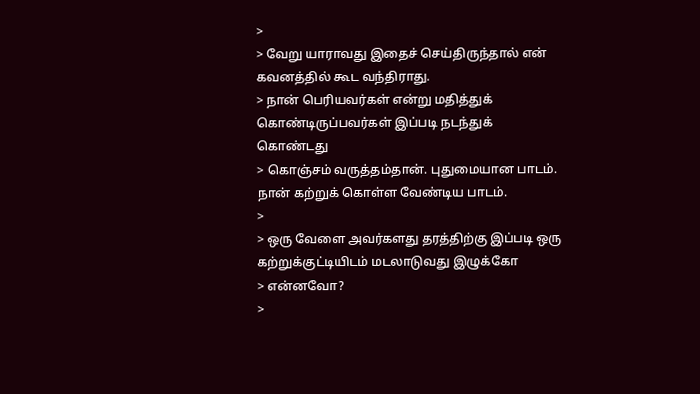>
> வேறு யாராவது இதைச் செய்திருந்தால் என் கவனத்தில் கூட வந்திராது.
> நான் பெரியவர்கள் என்று மதித்துக் கொண்டிருப்பவர்கள் இப்படி நடந்துக் கொண்டது
> கொஞ்சம் வருத்தம்தான். புதுமையான பாடம். நான் கற்றுக் கொள்ள வேண்டிய பாடம்.
>
> ஒரு வேளை அவர்களது தரத்திற்கு இப்படி ஒரு கற்றுக்குட்டியிடம் மடலாடுவது இழுக்கோ
> என்னவோ?
>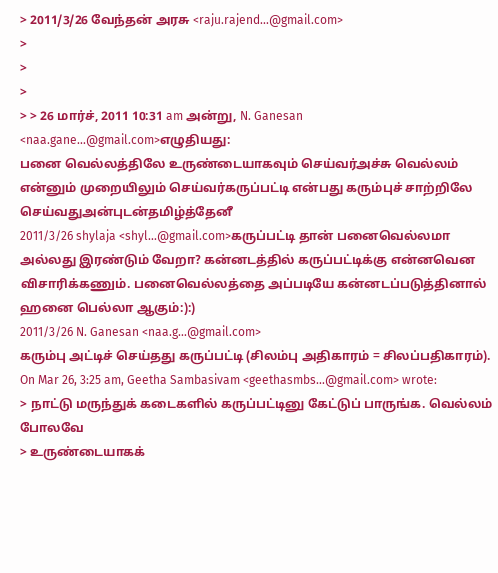> 2011/3/26 வேந்தன் அரசு <raju.rajend...@gmail.com>
>
>
>
> > 26 மார்ச், 2011 10:31 am அன்று, N. Ganesan <naa.gane...@gmail.com>எழுதியது:
பனை வெல்லத்திலே உருண்டையாகவும் செய்வர்அச்சு வெல்லம் என்னும் முறையிலும் செய்வர்கருப்பட்டி என்பது கரும்புச் சாற்றிலே செய்வதுஅன்புடன்தமிழ்த்தேனீ
2011/3/26 shylaja <shyl...@gmail.com>கருப்பட்டி தான் பனைவெல்லமா அல்லது இரண்டும் வேறா? கன்னடத்தில் கருப்பட்டிக்கு என்னவென விசாரிக்கணும். பனைவெல்லத்தை அப்படியே கன்னடப்படுத்தினால் ஹனை பெல்லா ஆகும்:):)
2011/3/26 N. Ganesan <naa.g...@gmail.com>
கரும்பு அட்டிச் செய்தது கருப்பட்டி (சிலம்பு அதிகாரம் = சிலப்பதிகாரம்).
On Mar 26, 3:25 am, Geetha Sambasivam <geethasmbs...@gmail.com> wrote:
> நாட்டு மருந்துக் கடைகளில் கருப்பட்டினு கேட்டுப் பாருங்க. வெல்லம் போலவே
> உருண்டையாகக்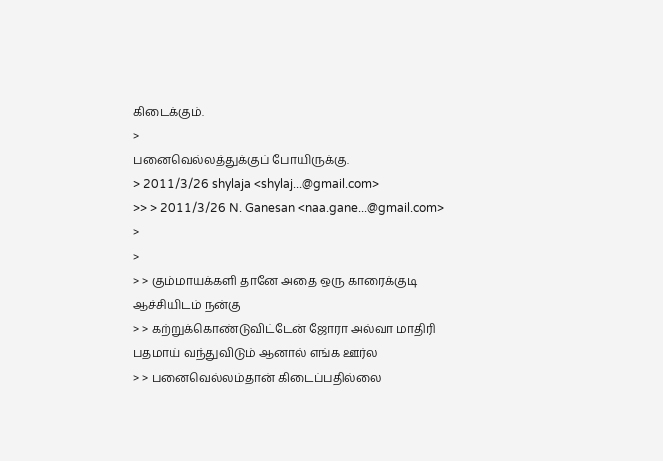கிடைக்கும்.
>
பனைவெல்லத்துக்குப் போயிருக்கு.
> 2011/3/26 shylaja <shylaj...@gmail.com>
>> > 2011/3/26 N. Ganesan <naa.gane...@gmail.com>
>
>
> > கும்மாயக்களி தானே அதை ஒரு காரைக்குடி ஆச்சியிடம் நன்கு
> > கற்றுக்கொண்டுவிட்டேன் ஜோரா அல்வா மாதிரி பதமாய் வந்துவிடும் ஆனால் எங்க ஊர்ல
> > பனைவெல்லம்தான் கிடைப்பதில்லை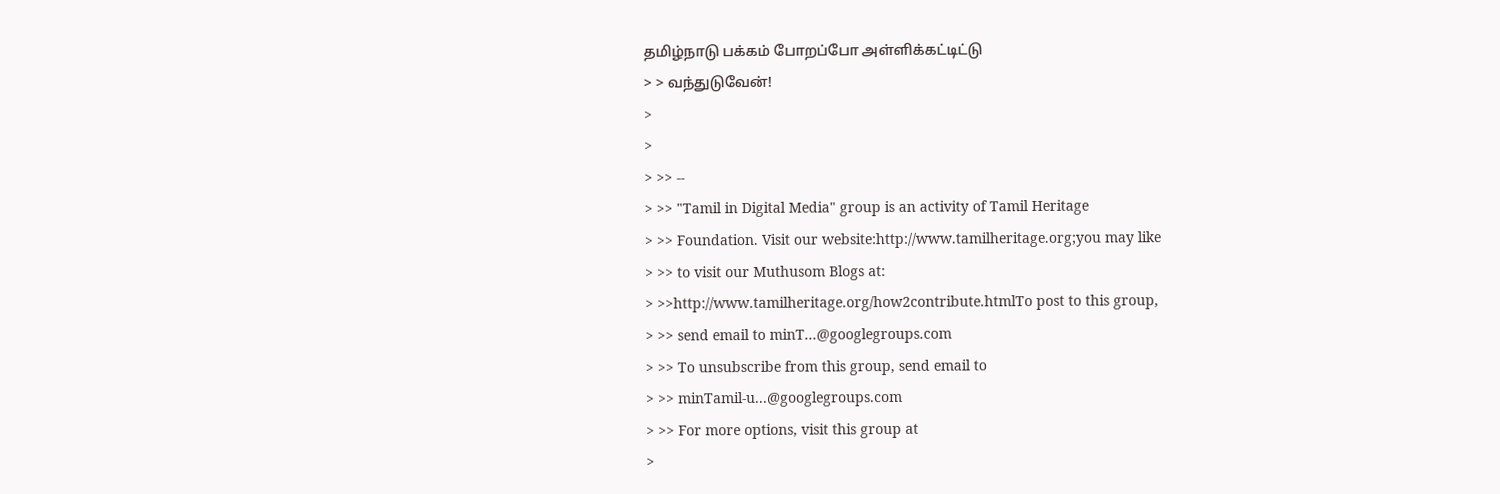தமிழ்நாடு பக்கம் போறப்போ அள்ளிக்கட்டிட்டு
> > வந்துடுவேன்!
>
>
> >> --
> >> "Tamil in Digital Media" group is an activity of Tamil Heritage
> >> Foundation. Visit our website:http://www.tamilheritage.org;you may like
> >> to visit our Muthusom Blogs at:
> >>http://www.tamilheritage.org/how2contribute.htmlTo post to this group,
> >> send email to minT...@googlegroups.com
> >> To unsubscribe from this group, send email to
> >> minTamil-u...@googlegroups.com
> >> For more options, visit this group at
>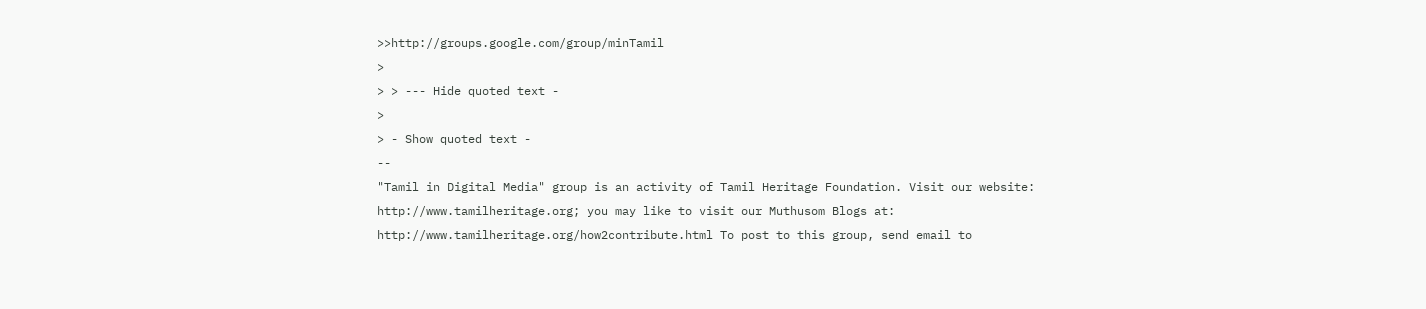>>http://groups.google.com/group/minTamil
>
> > --- Hide quoted text -
>
> - Show quoted text -
--
"Tamil in Digital Media" group is an activity of Tamil Heritage Foundation. Visit our website: http://www.tamilheritage.org; you may like to visit our Muthusom Blogs at: http://www.tamilheritage.org/how2contribute.html To post to this group, send email to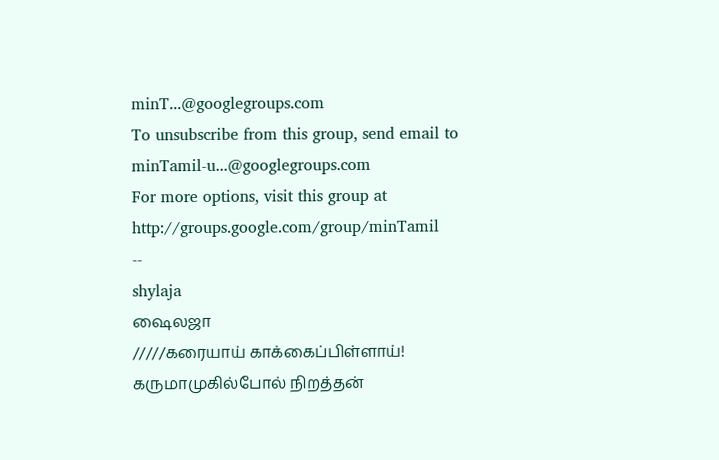minT...@googlegroups.com
To unsubscribe from this group, send email to minTamil-u...@googlegroups.com
For more options, visit this group at http://groups.google.com/group/minTamil
--
shylaja
ஷைலஜா
/////கரையாய் காக்கைப்பிள்ளாய்!
கருமாமுகில்போல் நிறத்தன்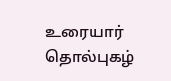உரையார் தொல்புகழ்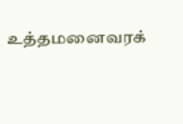உத்தமனைவரக்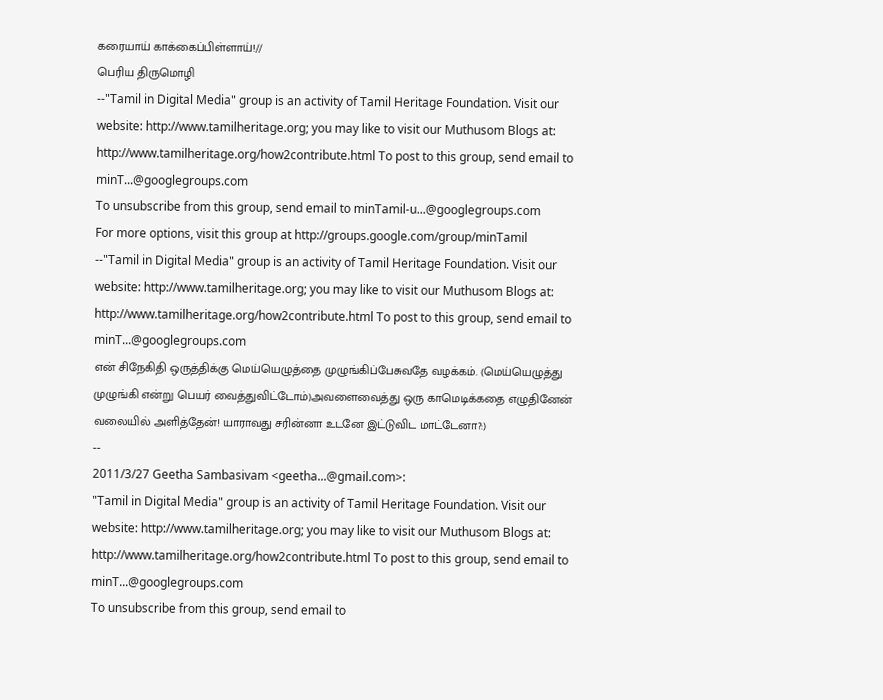கரையாய் காக்கைப்பிள்ளாய்!//
பெரிய திருமொழி
--"Tamil in Digital Media" group is an activity of Tamil Heritage Foundation. Visit our website: http://www.tamilheritage.org; you may like to visit our Muthusom Blogs at: http://www.tamilheritage.org/how2contribute.html To post to this group, send email to minT...@googlegroups.com
To unsubscribe from this group, send email to minTamil-u...@googlegroups.com
For more options, visit this group at http://groups.google.com/group/minTamil
--"Tamil in Digital Media" group is an activity of Tamil Heritage Foundation. Visit our website: http://www.tamilheritage.org; you may like to visit our Muthusom Blogs at: http://www.tamilheritage.org/how2contribute.html To post to this group, send email to minT...@googlegroups.com
என் சிநேகிதி ஒருத்திக்கு மெய்யெழுத்தை முழுங்கிப்பேசுவதே வழக்கம். (மெய்யெழுத்து முழுங்கி என்று பெயர் வைத்துவிட்டோம்)அவளைவைத்து ஒரு காமெடிக்கதை எழுதினேன் வலையில் அளித்தேன்! யாராவது சரின்னா உடனே இட்டுவிட மாட்டேனா?:)
--
2011/3/27 Geetha Sambasivam <geetha...@gmail.com>:
"Tamil in Digital Media" group is an activity of Tamil Heritage Foundation. Visit our website: http://www.tamilheritage.org; you may like to visit our Muthusom Blogs at: http://www.tamilheritage.org/how2contribute.html To post to this group, send email to minT...@googlegroups.com
To unsubscribe from this group, send email to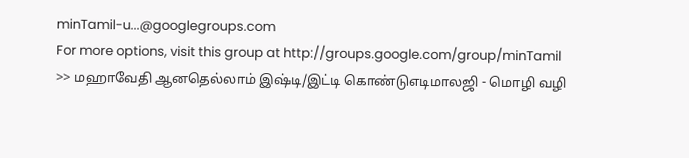minTamil-u...@googlegroups.com
For more options, visit this group at http://groups.google.com/group/minTamil
>> மஹாவேதி ஆனதெல்லாம் இஷ்டி/இட்டி கொண்டுஎடிமாலஜி - மொழி வழி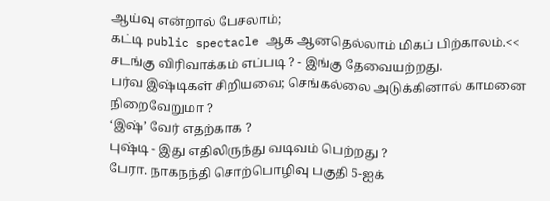ஆய்வு என்றால் பேசலாம்;
கட்டி public spectacle ஆக ஆனதெல்லாம் மிகப் பிற்காலம்.<<
சடங்கு விரிவாக்கம் எப்படி ? - இங்கு தேவையற்றது.
பர்வ இஷ்டிகள் சிறியவை; செங்கல்லை அடுக்கினால் காமனை நிறைவேறுமா ?
‘இஷ்’ வேர் எதற்காக ?
புஷ்டி - இது எதிலிருந்து வடிவம் பெற்றது ?
பேரா. நாகநந்தி சொற்பொழிவு பகுதி 5-ஐக்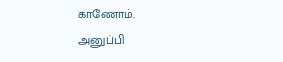காணோம்.
அனுப்பி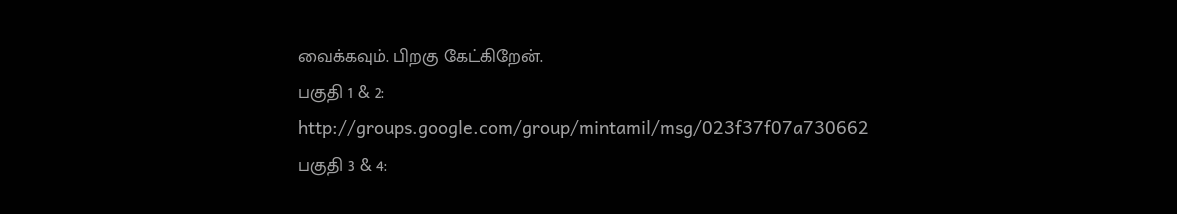வைக்கவும். பிறகு கேட்கிறேன்.
பகுதி 1 & 2:
http://groups.google.com/group/mintamil/msg/023f37f07a730662
பகுதி 3 & 4: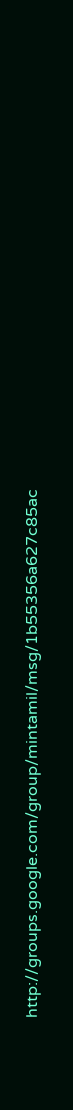http://groups.google.com/group/mintamil/msg/1b55356a627c85ac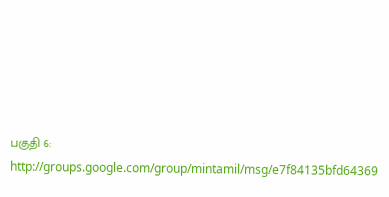பகுதி 6:
http://groups.google.com/group/mintamil/msg/e7f84135bfd64369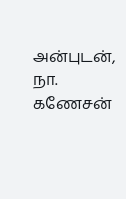அன்புடன்,
நா. கணேசன்